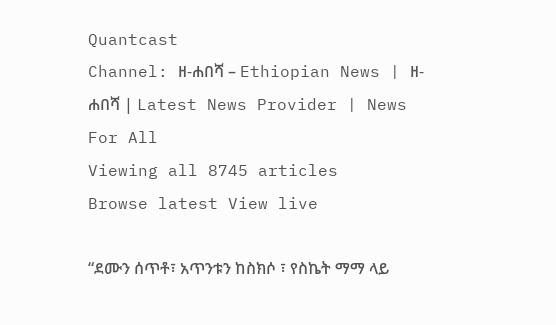Quantcast
Channel: ዘ-ሐበሻ – Ethiopian News | ዘ-ሐበሻ | Latest News Provider | News For All
Viewing all 8745 articles
Browse latest View live

“ደሙን ሰጥቶ፣ አጥንቱን ከስክሶ ፣ የስኬት ማማ ላይ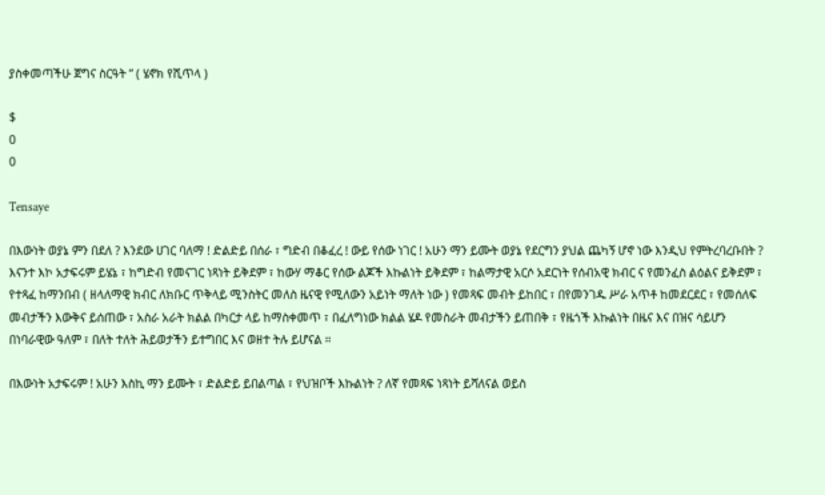ያስቀመጣችሁ ጀግና ስርዓት ” ( ሄኖክ የሺጥላ )

$
0
0

Tensaye

በእውነት ወያኔ ምን በደለ ? እንደው ሀገር ባለማ ! ድልድይ በሰራ ፣ ግድብ በቆፈረ ! ውይ የሰው ነገር ! አሁን ማን ይሙት ወያኔ የደርግን ያህል ጨካኝ ሆኖ ነው እንዲህ የምትረባረቡበት ? እናንተ እኮ አታፍሩም ይሄኔ ፣ ከግድብ የመናገር ነጻነት ይቅደም ፣ ከውሃ ማቆር የሰው ልጆች እኩልነት ይቅደም ፣ ከልማታዊ አርሶ አደርነት የሰብአዊ ክብር ና የመንፈስ ልዕልና ይቅደም ፣ የተጻፈ ከማንበብ ( ዘላለማዊ ክብር ለክቡር ጥቅላይ ሚንስትር መለስ ዜናዊ የሚለውን አይነት ማለት ነው ) የመጻፍ መብት ይከበር ፣ በየመንገዱ ሥራ አጥቶ ከመደርደር ፣ የመሰለፍ መብታችን እውቅና ይሰጠው ፣ አስራ አራት ክልል በካርታ ላይ ከማስቀመጥ ፣ በፈለግነው ክልል ሄዶ የመስራት መብታችን ይጠበቅ ፣ የዜጎች እኩልነት በዜና እና በዝና ሳይሆን በነባራዊው ዓለም ፣ በለት ተለት ሕይወታችን ይተግበር እና ወዘተ ትሉ ይሆናል ።

በእውነት አታፍሩም ! አሁን እስኪ ማን ይሙት ፣ ድልድይ ይበልጣል ፣ የህዝቦች እኩልነት ? ለኛ የመጻፍ ነጻነት ይሻለናል ወይስ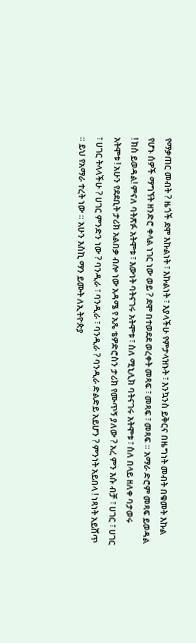የማቃጠር መብት ? ዜጎች ደሞ እኩልነት ፣ እኩልነት ፣ እያላችሁ የምታላዝኑት ፣ እንኳንስ ይቅርና በዜግነት መብት በቁመት እኩል የሆኑ ሰዎች ማግኘት ዘንድሮ ቀላል ነገር ነው ወይ ? ደሞ በተወደደ ወረቀት መጻፍ ፣ መጻፍ ፣ መጻፍ ። አማራ ድሮም መጻፍ ይወዳል ! ክስ ይወዳል! ምናለ ባትጽፉ አትሞቱ ፣ እውነት ባትናገሩ አትሞቱ ፣ ስለ ሚኒሊክ ባትናገሩ አትሞቱ ፣ ስለ በላይ ዘለቀ ባታወሩ አትሞቱ ! አሁን የደደቢት ታሪክ አልበቃ ብሎ ነው አዳሜ የ አጼ ቴዎድሮስን ታሪክ የሙጥኝ ያለው ? አረ ምን እሱ ብቻ ፣ ሀገር ፣ ሀገር ፣ ሀገር ትላላችሁ ? ሀገር ምንድን ነው ? ባንዲራ ፣ ባንዲራ ፣ ባንዲራ ? ባንዲራ ድልድይ አይሆን ? ምንነት አይበላ ! ነጻነት አይሸጥ ። ይህ የአማራ ተረት ነው ። አሁን እስኪ ማን ይሙት ለኢትዮጵያ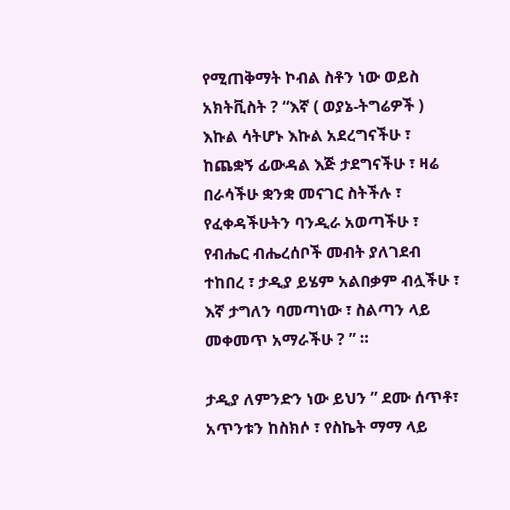የሚጠቅማት ኮብል ስቶን ነው ወይስ አክትቪስት ? “እኛ ( ወያኔ-ትግሬዎች ) እኩል ሳትሆኑ እኩል አደረግናችሁ ፣ ከጨቋኝ ፊውዳል እጅ ታደግናችሁ ፣ ዛሬ በራሳችሁ ቋንቋ መናገር ስትችሉ ፣ የፈቀዳችሁትን ባንዲራ አወጣችሁ ፣ የብሔር ብሔረሰቦች መብት ያለገደብ ተከበረ ፣ ታዲያ ይሄም አልበቃም ብሏችሁ ፣ እኛ ታግለን ባመጣነው ፣ ስልጣን ላይ መቀመጥ አማራችሁ ? ” ።

ታዲያ ለምንድን ነው ይህን ” ደሙ ሰጥቶ፣ አጥንቱን ከስክሶ ፣ የስኬት ማማ ላይ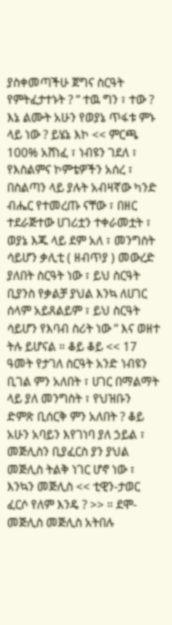ያስቀመጣችሁ ጀግና ስርዓት የምትፈታተኑት ? ” ተዉ ግን ፣ ተው ? እኔ ልሙት አሁን የወያኔ ጥፋቱ ምኑ ላይ ነው ? ይሄኔ እኮ << ምርጫ 100% አሸነፈ ፣ ነብዩን ገደለ ፣ የእስልምና ኮምቴዎችን አሰረ ፣ በስልጣን ላይ ያሉት አብዛኛው ካንድ ብሔር የተመረጡ ናቸው ፣ በዘር ተደራጅተው ሀገሪቷን ተቀራመቷት ፣ ወያኔ እጁ ላይ ደም አለ ፣ መንግስት ሳይሆን ቃሊቲ ( ዘብጥያ ) መውረድ ያለበት ስርዓት ነው ፣ ይህ ስርዓት ቢያንስ የቃልቻ ያህል እንኳ ለሀገር ሰላም አይጸልይም ፣ ይህ ስርዓት ሳይሆን የእባብ ስሪት ነው ” እና ወዘተ ትሉ ይሆናል ። ቆይ ቆይ << 17 ዓመት የታገለ ስርዓት አንድ ነብዩን ቢገል ምን አለበት ፣ ሀገር በማልማት ላይ ያለ መንግስት ፣ የህዝቡን ድምጽ ቢሰርቅ ምን አለበት ? ቆይ አሁን አባይን እየገነባ ያለ ኃይል ፣ መጅሊስን ቢያፈርስ ያን ያህል መጅሊስ ትልቅ ነገር ሆኖ ነው ፣ እንኳን መጅሊስ << ቲዊን-ታወር ፈርሶ የለም እንዴ ? >> ። ደሞ- መጅሊስ መጅሊስ አትበሉ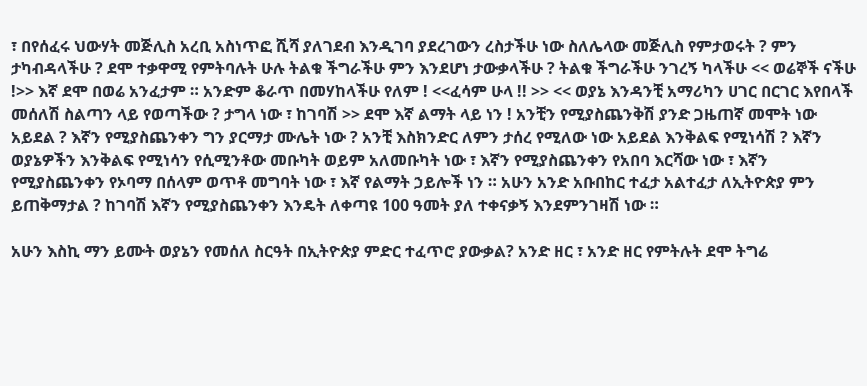፣ በየሰፈሩ ህውሃት መጅሊስ አረቢ አስነጥፎ ሺሻ ያለገደብ እንዲገባ ያደረገውን ረስታችሁ ነው ስለሌላው መጅሊስ የምታወሩት ? ምን ታካብዳላችሁ ? ደሞ ተቃዋሚ የምትባሉት ሁሉ ትልቁ ችግራችሁ ምን እንደሆነ ታውቃላችሁ ? ትልቁ ችግራችሁ ንገረኝ ካላችሁ << ወሬኞች ናችሁ !>> እኛ ደሞ በወሬ አንፈታም ። አንድም ቆራጥ በመሃከላችሁ የለም ! <<ፈሳም ሁላ !! >> << ወያኔ እንዳንቺ አማሪካን ሀገር በርገር እየበላች መሰለሽ ስልጣን ላይ የወጣችው ? ታግላ ነው ፣ ከገባሽ >> ደሞ እኛ ልማት ላይ ነን ! አንቺን የሚያስጨንቅሽ ያንድ ጋዜጠኛ መሞት ነው አይደል ? እኛን የሚያስጨንቀን ግን ያርማታ ሙሌት ነው ? አንቺ እስክንድር ለምን ታሰረ የሚለው ነው አይደል እንቅልፍ የሚነሳሽ ? እኛን ወያኔዎችን እንቅልፍ የሚነሳን የሲሚንቶው መቡካት ወይም አለመቡካት ነው ፣ እኛን የሚያስጨንቀን የአበባ እርሻው ነው ፣ እኛን የሚያስጨንቀን የኦባማ በሰላም ወጥቶ መግባት ነው ፣ እኛ የልማት ኃይሎች ነን ። አሁን አንድ አቡበከር ተፈታ አልተፈታ ለኢትዮጵያ ምን ይጠቅማታል ? ከገባሽ እኛን የሚያስጨንቀን እንዴት ለቀጣዩ 100 ዓመት ያለ ተቀናቃኝ እንደምንገዛሽ ነው ።

አሁን እስኪ ማን ይሙት ወያኔን የመሰለ ስርዓት በኢትዮጵያ ምድር ተፈጥሮ ያውቃል? አንድ ዘር ፣ አንድ ዘር የምትሉት ደሞ ትግሬ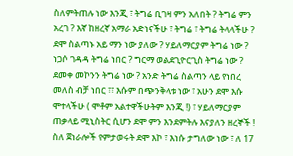ስለምትጠሉ ነው እንጂ ፣ ትግሬ ቢገዛ ምን አለበት ? ትግሬ ምን አረገ ? እኛ ከዘረኛ አማራ አድነናችሁ ፣ ትግሬ ፣ ትግሬ ትላላችሁ ? ደሞ ስልጣኑ አይ ማን ነው ያለው ? ሃይለማርያም ትግሬ ነው ? ነጋሶ ገዳዳ ትግሬ ነበር ? ግርማ ወልደጊዮርጊስ ትግሬ ነው ? ደመቀ መኮንን ትግሬ ነው ? አንድ ትግሬ ስልጣን ላይ የነበረ መለስ ብቻ ነበር ፣፣ እሱም በጭንቅላቱ ነው ፣ አሁን ደሞ እሱ ሞተላችሁ ( ሞቶም አልተዋችሁትም እንጂ !) ፣ ሃይለማርያም ጠቃላይ ሚኒስትር ሲሆን ደሞ ምን እንደምትሉ እናያለን ዘረኞች ! ስለ ጀነራሎች የምታወሩት ደሞ እኮ ፣ እነሱ ታግለው ነው ፣ ለ 17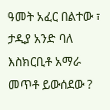ዓመት አፈር በልተው ፣ ታዲያ አንድ ባለ እስክርቢቶ አማራ መጥቶ ይውሰደው ?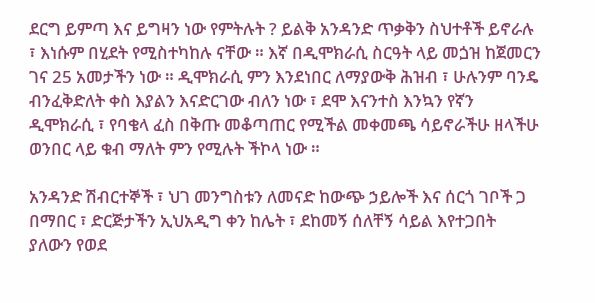ደርግ ይምጣ እና ይግዛን ነው የምትሉት ? ይልቅ አንዳንድ ጥቃቅን ስህተቶች ይኖራሉ ፣ እነሱም በሂደት የሚስተካከሉ ናቸው ። እኛ በዲሞክራሲ ስርዓት ላይ መጏዝ ከጀመርን ገና 25 አመታችን ነው ። ዲሞክራሲ ምን እንደነበር ለማያውቅ ሕዝብ ፣ ሁሉንም ባንዴ ብንፈቅድለት ቀስ እያልን እናድርገው ብለን ነው ፣ ደሞ እናንተስ እንኳን የኛን ዲሞክራሲ ፣ የባቄላ ፈስ በቅጡ መቆጣጠር የሚችል መቀመጫ ሳይኖራችሁ ዘላችሁ ወንበር ላይ ቁብ ማለት ምን የሚሉት ችኮላ ነው ።

አንዳንድ ሽብርተኞች ፣ ህገ መንግስቱን ለመናድ ከውጭ ኃይሎች እና ሰርጎ ገቦች ጋ በማበር ፣ ድርጅታችን ኢህአዲግ ቀን ከሌት ፣ ደከመኝ ሰለቸኝ ሳይል እየተጋበት ያለውን የወደ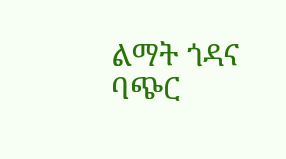ልማት ጎዳና ባጭር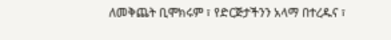ለመቅጨት ቢሞክሩም ፣ የድርጅታችንን አላማ በተረዱና ፣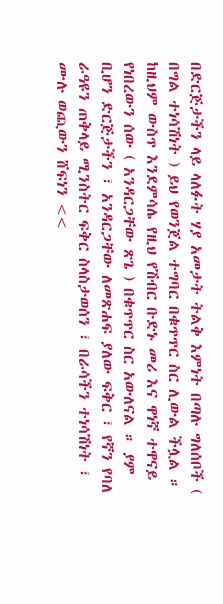በድርጅታችን ላይ ላለፉት ሃያ አመታት ትልቅ እምነት በጣሉ ግለሰቦች ( በግል ተነሳሽነት ) ይህ የወንጀል ተግባር በቁጥጥር ስር ሊውል ችሏል ። ከዚህም ውስጥ እንደምሳሌ የዚህ የሽብር ቡድኑ መሪ እና ዋነኛ ተዋናይ የነበረውን ሰው ( አንዳርጋቸው ጽጌ ) በቁጥጥር ስር አውለናል ። ያም ቢሆን ድርጅታችን ፣ አንዳርጋቸው ለመጽሐፍ ያለው ፍቅር ፣ የኛን የባለ ራዓዩን ጠቅላይ ሚንስትር ፍቅር ስላስታወሰን ፣ በራሳችን ተነሳሽነት ፣ ሙሉ ወጪውን ሸፍነን <<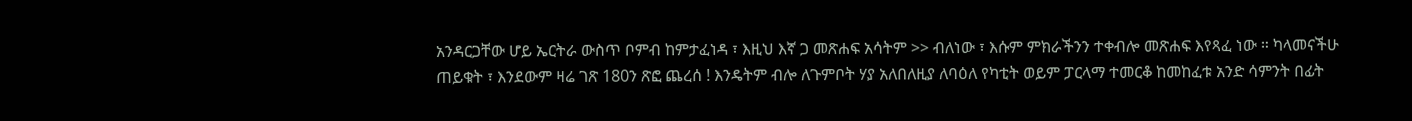አንዳርጋቸው ሆይ ኤርትራ ውስጥ ቦምብ ከምታፈነዳ ፣ እዚህ እኛ ጋ መጽሐፍ አሳትም >> ብለነው ፣ እሱም ምክራችንን ተቀብሎ መጽሐፍ እየጻፈ ነው ። ካላመናችሁ ጠይቁት ፣ እንደውም ዛሬ ገጽ 180ን ጽፎ ጨረሰ ! እንዴትም ብሎ ለጉምቦት ሃያ አለበለዚያ ለባዕለ የካቲት ወይም ፓርላማ ተመርቆ ከመከፈቱ አንድ ሳምንት በፊት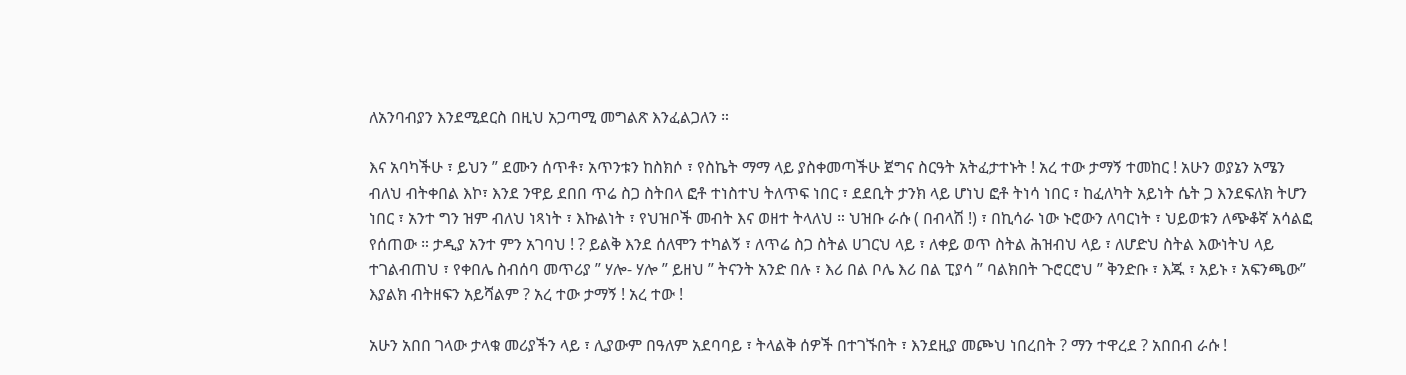ለአንባብያን እንደሚደርስ በዚህ አጋጣሚ መግልጽ እንፈልጋለን ።

እና አባካችሁ ፣ ይህን ” ደሙን ሰጥቶ፣ አጥንቱን ከስክሶ ፣ የስኬት ማማ ላይ ያስቀመጣችሁ ጀግና ስርዓት አትፈታተኑት ! አረ ተው ታማኝ ተመከር ! አሁን ወያኔን አሜን ብለህ ብትቀበል እኮ፣ እንደ ንዋይ ደበበ ጥሬ ስጋ ስትበላ ፎቶ ተነስተህ ትለጥፍ ነበር ፣ ደደቢት ታንክ ላይ ሆነህ ፎቶ ትነሳ ነበር ፣ ከፈለካት አይነት ሴት ጋ እንደፍለክ ትሆን ነበር ፣ አንተ ግን ዝም ብለህ ነጻነት ፣ እኩልነት ፣ የህዝቦች መብት እና ወዘተ ትላለህ ። ህዝቡ ራሱ ( በብላሽ !) ፣ በኪሳራ ነው ኑሮውን ለባርነት ፣ ህይወቱን ለጭቆኛ አሳልፎ የሰጠው ። ታዲያ አንተ ምን አገባህ ! ? ይልቅ እንደ ሰለሞን ተካልኝ ፣ ለጥሬ ስጋ ስትል ሀገርህ ላይ ፣ ለቀይ ወጥ ስትል ሕዝብህ ላይ ፣ ለሆድህ ስትል እውነትህ ላይ ተገልብጠህ ፣ የቀበሌ ስብሰባ መጥሪያ ” ሃሎ- ሃሎ ” ይዘህ ” ትናንት አንድ በሉ ፣ እሪ በል ቦሌ እሪ በል ፒያሳ ” ባልክበት ጉሮርሮህ ” ቅንድቡ ፣ እጁ ፣ አይኑ ፣ አፍንጫው” እያልክ ብትዘፍን አይሻልም ? አረ ተው ታማኝ ! አረ ተው !

አሁን አበበ ገላው ታላቁ መሪያችን ላይ ፣ ሊያውም በዓለም አደባባይ ፣ ትላልቅ ሰዎች በተገኙበት ፣ እንደዚያ መጮህ ነበረበት ? ማን ተዋረደ ? አበበብ ራሱ !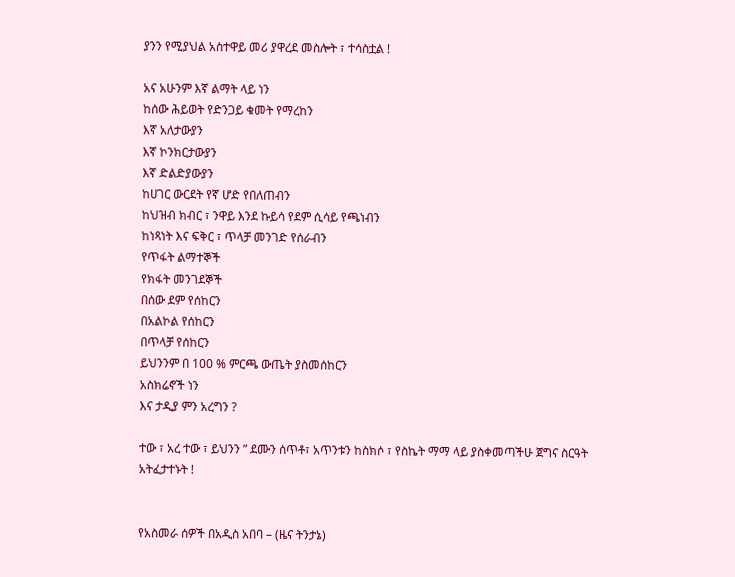ያንን የሚያህል አስተዋይ መሪ ያዋረደ መስሎት ፣ ተሳስቷል !

አና አሁንም እኛ ልማት ላይ ነን
ከሰው ሕይወት የድንጋይ ቁመት የማረከን
እኛ አለታውያን
እኛ ኮንክርታውያን
እኛ ድልድያውያን
ከሀገር ውርደት የኛ ሆድ የበለጠብን
ከህዝብ ክብር ፣ ንዋይ እንደ ኩይሳ የደም ሲሳይ የጫነብን
ከነጻነት እና ፍቅር ፣ ጥላቻ መንገድ የሰራብን
የጥፋት ልማተኞች
የክፋት መንገደኞች
በሰው ደም የሰከርን
በአልኮል የሰከርን
በጥላቻ የሰከርን
ይህንንም በ 100 % ምርጫ ውጤት ያስመሰከርን
አስክሬኖች ነን
እና ታዲያ ምን አረግን ?

ተው ፣ አረ ተው ፣ ይህንን ” ደሙን ሰጥቶ፣ አጥንቱን ከስክሶ ፣ የስኬት ማማ ላይ ያስቀመጣችሁ ጀግና ስርዓት አትፈታተኑት !


የአስመራ ሰዎች በአዲስ አበባ – (ዜና ትንታኔ)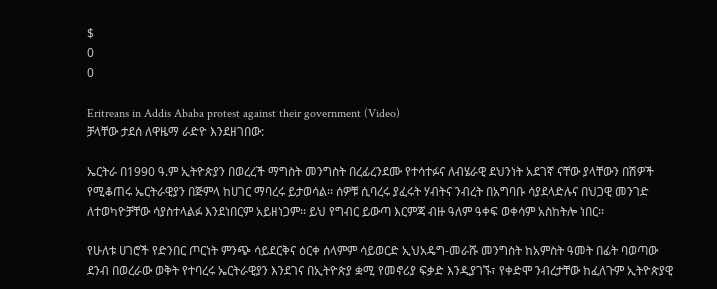$
0
0

Eritreans in Addis Ababa protest against their government (Video)
ቻላቸው ታደሰ ለዋዜማ ራድዮ እንደዘገበው:

ኤርትራ በ1990 ዓ.ም ኢትዮጵያን በወረረች ማግስት መንግስት በረፊረንደሙ የተሳተፉና ለብሄራዊ ደህንነት አደገኛ ናቸው ያላቸውን በሽዎች የሚቆጠሩ ኤርትራዊያን በጅምላ ከሀገር ማባረሩ ይታወሳል፡፡ ሰዎቹ ሲባረሩ ያፈሩት ሃብትና ንብረት በአግባቡ ሳያደላድሉና በህጋዊ መንገድ ለተወካዮቻቸው ሳያስተላልፉ እንደነበርም አይዘነጋም፡፡ ይህ የግብር ይውጣ እርምጃ ብዙ ዓለም ዓቀፍ ወቀሳም አስከትሎ ነበር፡፡

የሁለቱ ሀገሮች የድንበር ጦርነት ምንጭ ሳይደርቅና ዕርቀ ሰላምም ሳይወርድ ኢህአዴግ-መራሹ መንግስት ከአምስት ዓመት በፊት ባወጣው ደንብ በወረራው ወቅት የተባረሩ ኤርትራዊያን እንደገና በኢትዮጵያ ቋሚ የመኖሪያ ፍቃድ እንዲያገኙ፣ የቀድሞ ንብረታቸው ከፈለጉም ኢትዮጵያዊ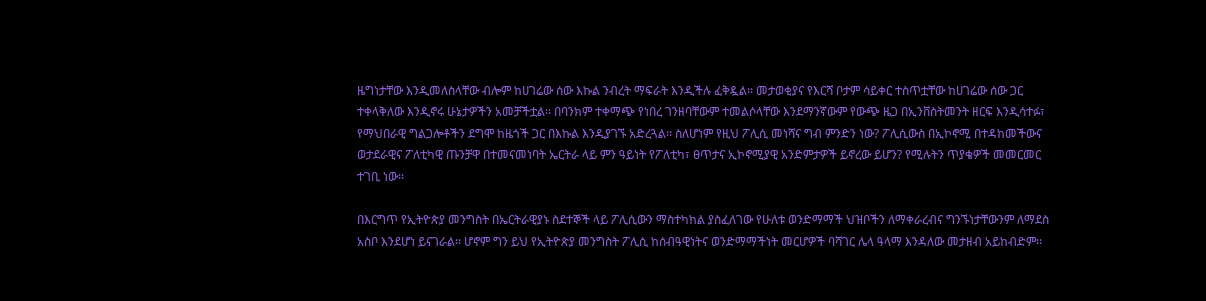ዜግነታቸው እንዲመለስላቸው ብሎም ከሀገሬው ሰው እኩል ንብረት ማፍራት እንዲችሉ ፈቅዷል፡፡ መታወቂያና የእርሻ ቦታም ሳይቀር ተስጥቷቸው ከሀገሬው ሰው ጋር ተቀላቅለው እንዲኖሩ ሁኔታዎችን አመቻችቷል፡፡ በባንክም ተቀማጭ የነበረ ገንዘባቸውም ተመልሶላቸው እንደማንኛውም የውጭ ዜጋ በኢንቨስትመንት ዘርፍ እንዲሳተፉ፣ የማህበራዊ ግልጋሎቶችን ደግሞ ከዜጎች ጋር በእኩል እንዲያገኙ አድረጓል፡፡ ስለሆነም የዚህ ፖሊሲ መነሻና ግብ ምንድን ነው? ፖሊሲውስ በኢኮኖሚ በተዳከመችውና ወታደራዊና ፖለቲካዊ ጡንቻዋ በተመናመነባት ኤርትራ ላይ ምን ዓይነት የፖለቲካ፣ ፀጥታና ኢኮኖሚያዊ አንድምታዎች ይኖረው ይሆን? የሚሉትን ጥያቄዎች መመርመር ተገቢ ነው፡፡

በእርግጥ የኢትዮጵያ መንግስት በኤርትራዊያኑ ስደተኞች ላይ ፖሊሲውን ማስተካከል ያስፈለገው የሁለቱ ወንድማማች ህዝቦችን ለማቀራረብና ግንኙነታቸውንም ለማደስ አስቦ እንደሆነ ይናገራል፡፡ ሆኖም ግን ይህ የኢትዮጵያ መንግስት ፖሊሲ ከሰብዓዊነትና ወንድማማችነት መርሆዎች ባሻገር ሌላ ዓላማ እንዳለው መታዘብ አይከብድም፡፡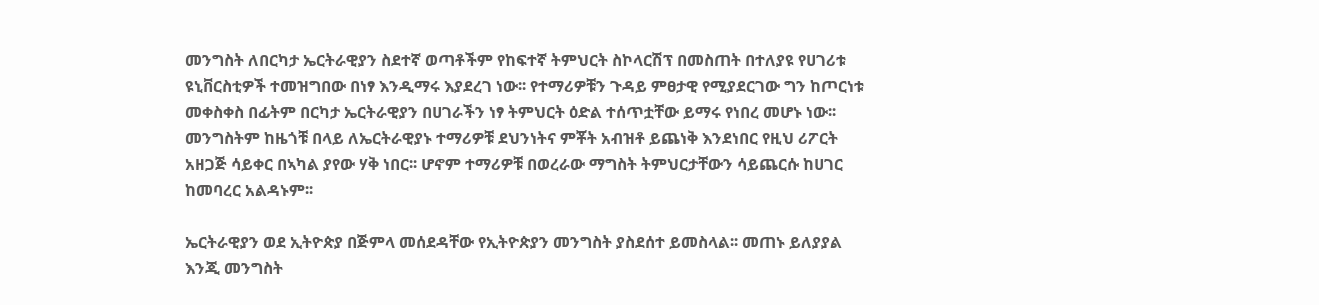መንግስት ለበርካታ ኤርትራዊያን ስደተኛ ወጣቶችም የከፍተኛ ትምህርት ስኮላርሽፕ በመስጠት በተለያዩ የሀገሪቱ ዩኒቨርስቲዎች ተመዝግበው በነፃ እንዲማሩ እያደረገ ነው፡፡ የተማሪዎቹን ጉዳይ ምፀታዊ የሚያደርገው ግን ከጦርነቱ መቀስቀስ በፊትም በርካታ ኤርትራዊያን በሀገራችን ነፃ ትምህርት ዕድል ተሰጥቷቸው ይማሩ የነበረ መሆኑ ነው፡፡ መንግስትም ከዜጎቹ በላይ ለኤርትራዊያኑ ተማሪዎቹ ደህንነትና ምቾት አብዝቶ ይጨነቅ እንደነበር የዚህ ሪፖርት አዘጋጅ ሳይቀር በኣካል ያየው ሃቅ ነበር፡፡ ሆኖም ተማሪዎቹ በወረራው ማግስት ትምህርታቸውን ሳይጨርሱ ከሀገር ከመባረር አልዳኑም፡፡

ኤርትራዊያን ወደ ኢትዮጵያ በጅምላ መሰደዳቸው የኢትዮጵያን መንግስት ያስደሰተ ይመስላል፡፡ መጠኑ ይለያያል እንጂ መንግስት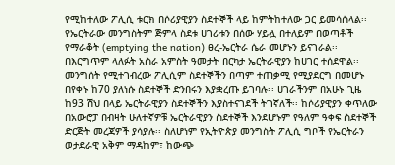የሚከተለው ፖሊሲ ቱርክ በሶሪያዊያን ስደተኞች ላይ ከምትከተለው ጋር ይመሳሰላል፡፡ የኤርትራው መንግስትም ጅምላ ስደቱ ሀገሪቱን በሰው ሃይሏ በተለይም በወጣቶች የማራቆት (emptying the nation) ፀረ-ኤርትራ ሴራ መሆኑን ይናገራል፡፡ በእርግጥም ላለፉት አስራ አምስት ዓመታት በርካታ ኤርትራዊያን ከሀገር ተሰደዋል፡፡ መንግሰት የሚተገብረው ፖሊሲም ስደተኞችን በጣም ተጠቃሚ የሚያደርግ በመሆኑ በየቀኑ ከ70 ያለነሱ ስደተኞች ድንበሩን እያቋረጡ ይገባሉ፡፡ ሀገራችንም በአሁኑ ጊዜ ከ93 ሽህ በላይ ኤርትራዊያን ስደተኞችን እያስተናገደች ትገኛለች፡፡ ከሶሪያዊያን ቀጥለው በአውሮፓ በብዛት ሁለተኛዎቹ ኤርትራዊያን ስደተኞች እንደሆኑም የዓለም ዓቀፍ ስደተኞች ድርጅት መረጃዎች ያሳያሉ፡፡ ስለሆነም የኢትዮጵያ መንግስት ፖሊሲ ግቦች የኤርትራን ወታደራዊ አቅም ማዳከም፣ ከውጭ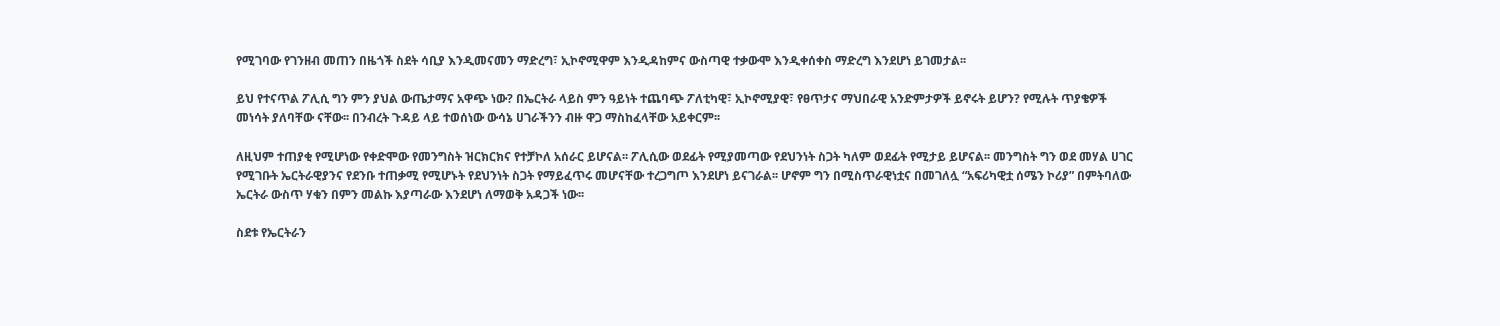የሚገባው የገንዘብ መጠን በዜጎች ስደት ሳቢያ እንዲመናመን ማድረግ፣ ኢኮኖሚዋም እንዲዳከምና ውስጣዊ ተቃውሞ እንዲቀሰቀስ ማድረግ እንደሆነ ይገመታል፡፡

ይህ የተናጥል ፖሊሲ ግን ምን ያህል ውጤታማና አዋጭ ነው? በኤርትራ ላይስ ምን ዓይነት ተጨባጭ ፖለቲካዊ፣ ኢኮኖሚያዊ፣ የፀጥታና ማህበራዊ አንድምታዎች ይኖሩት ይሆን? የሚሉት ጥያቄዎች መነሳት ያለባቸው ናቸው፡፡ በንብረት ጉዳይ ላይ ተወሰነው ውሳኔ ሀገራችንን ብዙ ዋጋ ማስከፈላቸው አይቀርም፡፡

ለዚህም ተጠያቂ የሚሆነው የቀድሞው የመንግስት ዝርክርክና የተቻኮለ አሰራር ይሆናል፡፡ ፖሊሲው ወደፊት የሚያመጣው የደህንነት ስጋት ካለም ወደፊት የሚታይ ይሆናል፡፡ መንግስት ግን ወደ መሃል ሀገር የሚገቡት ኤርትራዊያንና የደንቡ ተጠቃሚ የሚሆኑት የደህንነት ስጋት የማይፈጥሩ መሆናቸው ተረጋግጦ እንደሆነ ይናገራል፡፡ ሆኖም ግን በሚስጥራዊነቷና በመገለሏ “አፍሪካዊቷ ሰሜን ኮሪያ” በምትባለው ኤርትራ ውስጥ ሃቁን በምን መልኩ እያጣራው እንደሆነ ለማወቅ አዳጋች ነው፡፡

ስደቱ የኤርትራን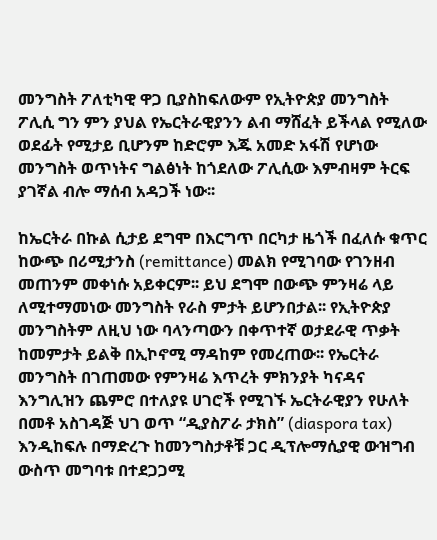መንግስት ፖለቲካዊ ዋጋ ቢያስከፍለውም የኢትዮጵያ መንግስት ፖሊሲ ግን ምን ያህል የኤርትራዊያንን ልብ ማሸፈት ይችላል የሚለው ወደፊት የሚታይ ቢሆንም ከድሮም እጁ አመድ አፋሽ የሆነው መንግስት ወጥነትና ግልፅነት ከጎደለው ፖሊሲው እምብዛም ትርፍ ያገኛል ብሎ ማሰብ አዳጋች ነው፡፡

ከኤርትራ በኩል ሲታይ ደግሞ በእርግጥ በርካታ ዜጎች በፈለሱ ቁጥር ከውጭ በሪሚታንስ (remittance) መልክ የሚገባው የገንዘብ መጠንም መቀነሱ አይቀርም፡፡ ይህ ደግሞ በውጭ ምንዛሬ ላይ ለሚተማመነው መንግስት የራስ ምታት ይሆንበታል፡፡ የኢትዮጵያ መንግስትም ለዚህ ነው ባላንጣውን በቀጥተኛ ወታደራዊ ጥቃት ከመምታት ይልቅ በኢኮኖሚ ማዳከም የመረጠው፡፡ የኤርትራ መንግስት በገጠመው የምንዛሬ እጥረት ምክንያት ካናዳና እንግሊዝን ጨምሮ በተለያዩ ሀገሮች የሚገኙ ኤርትራዊያን የሁለት በመቶ አስገዳጅ ህገ ወጥ “ዲያስፖራ ታክስ” (diaspora tax) እንዲከፍሉ በማድረጉ ከመንግስታቶቹ ጋር ዲፕሎማሲያዊ ውዝግብ ውስጥ መግባቱ በተደጋጋሚ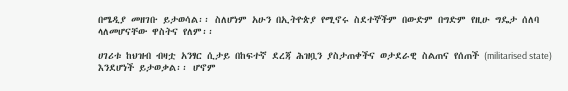በሜዲያ መዘገቡ ይታወሳል፡፡ ስለሆነም አሁን በኢትዮጵያ የሚኖሩ ስደተኞችም በውድም በግድም የዚሁ ግዴታ ሰለባ ላለመሆናቸው ዋስትና የለም፡፡

ሀገሪቱ ከህዝብ ብዛቷ አንፃር ሲታይ በከፍተኛ ደረጃ ሕዝቧን ያስታጠቀችና ወታደራዊ ስልጠና የሰጠች (militarised state) እንደሆነች ይታወቃል፡፡ ሆኖም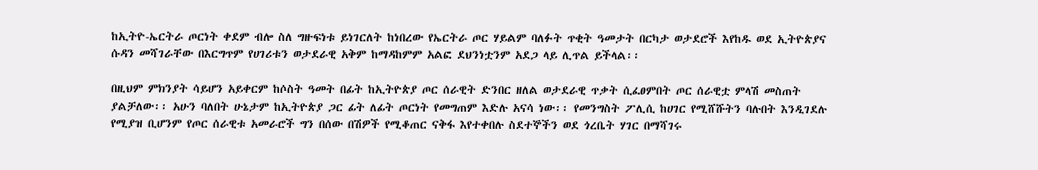ከኢትዮ-ኤርትራ ጦርነት ቀደም ብሎ ስለ ግዙፍነቱ ይነገርለት ከነበረው የኤርትራ ጦር ሃይልም ባለፉት ጥቂት ዓመታት በርካታ ወታደሮች እየከዱ ወደ ኢትዮጵያና ሱዳን መሻገራቸው በእርግጥም የሀገሪቱን ወታደራዊ አቅም ከማዳከምም አልፎ ደህንነቷንም አደጋ ላይ ሊጥል ይችላል፡፡

በዚህም ምክንያት ሳይሆን አይቀርም ከሶስት ዓመት በፊት ከኢትዮጵያ ጦር ሰራዊት ድንበር ዘለል ወታደራዊ ጥቃት ሲፈፀምበት ጦር ሰራዊቷ ምላሽ መስጠት ያልቻለው፡፡ አሁን ባለበት ሁኔታም ከኢትዮጵያ ጋር ፊት ለፊት ጦርነት የመግጠም እድሉ አናሳ ነው፡፡ የመንግስት ፖሊሲ ከሀገር የሚሸሹትን ባሉበት እንዲገደሉ የሚያዝ ቢሆንም የጦር ሰራዊቱ አመራሮች ግን በሰው በሽዎች የሚቆጠር ናቅፋ እየተቀበሉ ስደተኞችን ወደ ጎረቤት ሃገር በማሻገሩ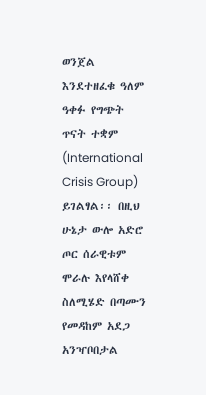ወንጀል እንደተዘፈቁ ዓለም ዓቀፉ የግጭት ጥናት ተቋም (International Crisis Group) ይገልፃል፡፡ በዚህ ሁኔታ ውሎ አድሮ ጦር ሰራዊቱም ሞራሉ እየላሸቀ ስለሚሄድ በጣሙን የመዳከም አደጋ አንዣቦበታል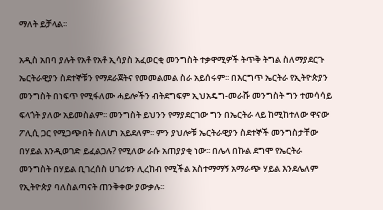ማለት ይቻላል፡፡

አዲስ አበባ ያሉት የአቶ የአቶ ኢሳያስ አፈወርቂ መንግስት ተቃዋሚዎች ትጥቅ ትግል ስለማያደርጉ ኤርትራዊያን ስደተኞቹን የማደራጀትና የመመልመል ስራ አይሰሩም፡፡ በእርግጥ ኤርትራ የኢትዮጵያን መንግስት በነፍጥ የሚፋለሙ ሓይሎችን ብትደግፍም ኢህአዴግ-መራሹ መንግስት ግን ተመሳሳይ ፍላጎት ያለው አይመስልም፡፡ መንግስት ይህንን የማያደርገው ግን በኤርትራ ላይ ከሚከተለው ዋናው ፖሊሲ ጋር የሚጋጭበት ስለሆነ አይደለም፡፡ ምን ያህሎቹ ኤርትራዊያን ስደተኞች መንግስታቸው በሃይል እንዲወገድ ይፈልጋሉ? የሚለው ራሱ አጠያያቂ ነው፡፡ በሌላ በኩል ደግሞ የኤርትራ መንግስት በሃይል ቢገረሰስ ሀገሪቱን ሊረከብ የሚችል አስተማማኝ አማራጭ ሃይል እንደሌለም የኢትዮጵያ ባለስልጣናት ጠንቅቀው ያውቃሉ፡፡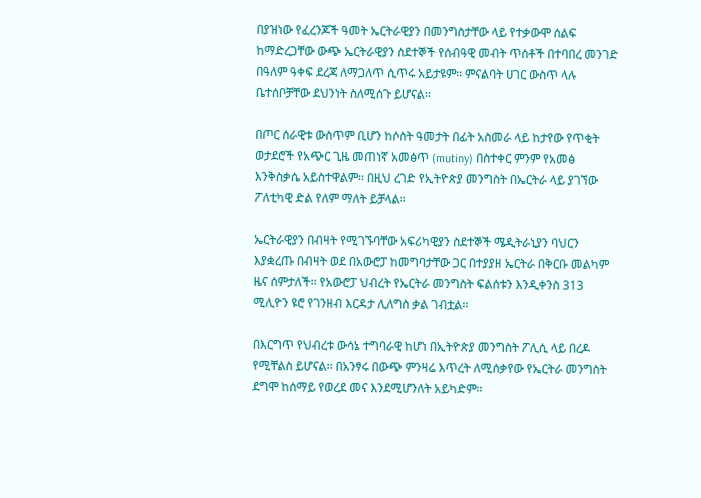በያዝነው የፈረንጆች ዓመት ኤርትራዊያን በመንግስታቸው ላይ የተቃውሞ ሰልፍ ከማድረጋቸው ውጭ ኤርትራዊያን ስደተኞች የሰብዓዊ መብት ጥሰቶች በተባበረ መንገድ በዓለም ዓቀፍ ደረጃ ለማጋለጥ ሲጥሩ አይታዩም፡፡ ምናልባት ሀገር ውስጥ ላሉ ቤተሰቦቻቸው ደህንነት ስለሚሰጉ ይሆናል፡፡

በጦር ሰራዊቱ ውስጥም ቢሆን ከሶስት ዓመታት በፊት አስመራ ላይ ከታየው የጥቂት ወታደሮች የአጭር ጊዜ መጠነኛ አመፅጥ (mutiny) በስተቀር ምንም የአመፅ እንቅስቃሴ አይስተዋልም፡፡ በዚህ ረገድ የኢትዮጵያ መንግስት በኤርትራ ላይ ያገኘው ፖለቲካዊ ድል የለም ማለት ይቻላል፡፡

ኤርትራዊያን በብዛት የሚገኙባቸው አፍሪካዊያን ስደተኞች ሜዲትራኒያን ባህርን እያቋረጡ በብዛት ወደ በአውሮፓ ከመግባታቸው ጋር በተያያዘ ኤርትራ በቅርቡ መልካም ዜና ሰምታለች፡፡ የአውሮፓ ህብረት የኤርትራ መንግስት ፍልሰቱን እንዲቀንስ 313 ሚሊዮን ዩሮ የገንዘብ እርዳታ ሊለግስ ቃል ገብቷል፡፡

በእርግጥ የህብረቱ ውሳኔ ተግባራዊ ከሆነ በኢትዮጵያ መንግስት ፖሊሲ ላይ በረዶ የሚቸልስ ይሆናል፡፡ በአንፃሩ በውጭ ምንዛሬ እጥረት ለሚሰቃየው የኤርትራ መንግስት ደግሞ ከሰማይ የወረደ መና እንደሚሆንለት አይካድም፡፡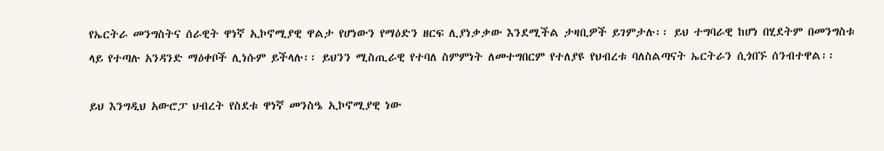የኤርትራ መንግስትና ሰራዊት ዋነኛ ኢኮኖሚያዊ ዋልታ የሆነውን የማዕድን ዘርፍ ሊያነቃቃው እንደሚችል ታዛቢዎች ይገምታሉ፡፡ ይህ ተግባራዊ ከሆነ በሂደትም በመንግስቱ ላይ የተጣሉ አንዳንድ ማዕቀቦች ሊነሱም ይችላሉ፡፡ ይህንን ሚስጢራዊ የተባለ ስምምነት ለመተግበርም የተለያዩ የህብረቱ ባለስልጣናት ኤርትራን ሲጎበኙ ሰንብተዋል፡፡

ይህ እንግዲህ አውሮፓ ህብረት የስደቱ ዋነኛ መንስዔ ኢኮኖሚያዊ ነው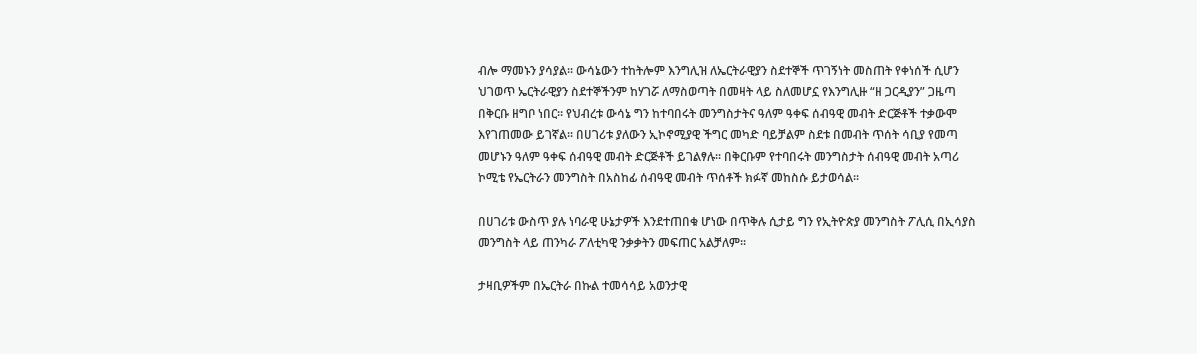ብሎ ማመኑን ያሳያል፡፡ ውሳኔውን ተከትሎም እንግሊዝ ለኤርትራዊያን ስደተኞች ጥገኝነት መስጠት የቀነሰች ሲሆን ህገወጥ ኤርትራዊያን ስደተኞችንም ከሃገሯ ለማስወጣት በመዛት ላይ ስለመሆኗ የእንግሊዙ “ዘ ጋርዲያን” ጋዜጣ በቅርቡ ዘግቦ ነበር፡፡ የህብረቱ ውሳኔ ግን ከተባበሩት መንግስታትና ዓለም ዓቀፍ ሰብዓዊ መብት ድርጅቶች ተቃውሞ እየገጠመው ይገኛል፡፡ በሀገሪቱ ያለውን ኢኮኖሚያዊ ችግር መካድ ባይቻልም ስደቱ በመብት ጥሰት ሳቢያ የመጣ መሆኑን ዓለም ዓቀፍ ሰብዓዊ መብት ድርጅቶች ይገልፃሉ፡፡ በቅርቡም የተባበሩት መንግስታት ሰብዓዊ መብት አጣሪ ኮሚቴ የኤርትራን መንግስት በአስከፊ ሰብዓዊ መብት ጥሰቶች ክፉኛ መከስሱ ይታወሳል፡፡

በሀገሪቱ ውስጥ ያሉ ነባራዊ ሁኔታዎች እንደተጠበቁ ሆነው በጥቅሉ ሲታይ ግን የኢትዮጵያ መንግስት ፖሊሲ በኢሳያስ መንግስት ላይ ጠንካራ ፖለቲካዊ ንቃቃትን መፍጠር አልቻለም፡፡

ታዛቢዎችም በኤርትራ በኩል ተመሳሳይ አወንታዊ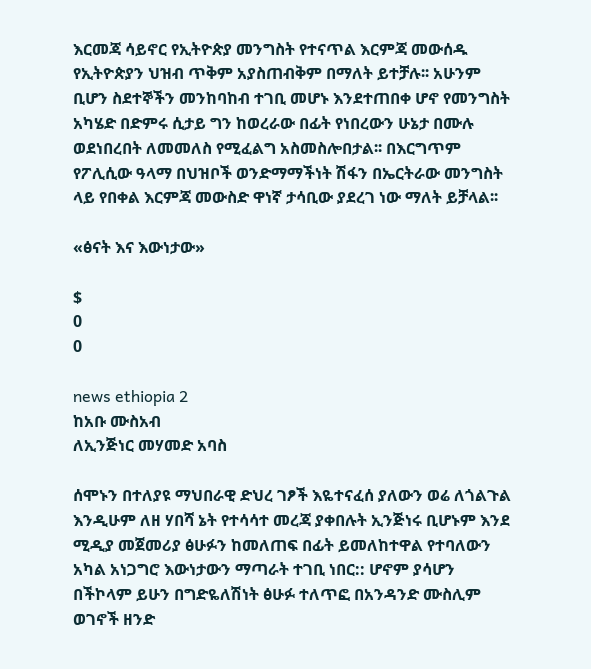እርመጃ ሳይኖር የኢትዮጵያ መንግስት የተናጥል እርምጃ መውሰዱ የኢትዮጵያን ህዝብ ጥቅም አያስጠብቅም በማለት ይተቻሉ፡፡ አሁንም ቢሆን ስደተኞችን መንከባከብ ተገቢ መሆኑ እንደተጠበቀ ሆኖ የመንግስት አካሄድ በድምሩ ሲታይ ግን ከወረራው በፊት የነበረውን ሁኔታ በሙሉ ወደነበረበት ለመመለስ የሚፈልግ አስመስሎበታል፡፡ በእርግጥም የፖሊሲው ዓላማ በህዝቦች ወንድማማችነት ሽፋን በኤርትራው መንግስት ላይ የበቀል እርምጃ መውስድ ዋነኛ ታሳቢው ያደረገ ነው ማለት ይቻላል፡፡

«ፅናት እና እውነታው»

$
0
0

news ethiopia 2
ከአቡ ሙስአብ
ለኢንጅነር መሃመድ አባስ

ሰሞኑን በተለያዩ ማህበራዊ ድህረ ገፆች እዬተናፈሰ ያለውን ወሬ ለጎልጉል እንዲሁም ለዘ ሃበሻ ኔት የተሳሳተ መረጃ ያቀበሉት ኢንጅነሩ ቢሆኑም እንደ ሚዲያ መጀመሪያ ፅሁፉን ከመለጠፍ በፊት ይመለከተዋል የተባለውን አካል አነጋግሮ እውነታውን ማጣራት ተገቢ ነበር:: ሆኖም ያሳሆን በችኮላም ይሁን በግድዬለሽነት ፅሁፉ ተለጥፎ በአንዳንድ ሙስሊም ወገኖች ዘንድ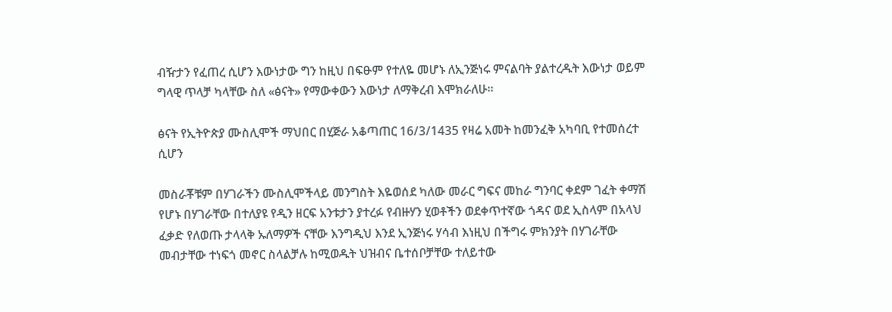ብዥታን የፈጠረ ሲሆን እውነታው ግን ከዚህ በፍፁም የተለዬ መሆኑ ለኢንጅነሩ ምናልባት ያልተረዱት እውነታ ወይም ግላዊ ጥላቻ ካላቸው ስለ «ፅናት» የማውቀውን እውነታ ለማቅረብ እሞክራለሁ።

ፅናት የኢትዮጵያ ሙስሊሞች ማህበር በሂጅራ አቆጣጠር 16/3/1435 የዛሬ አመት ከመንፈቅ አካባቢ የተመሰረተ ሲሆን

መስራቾቹም በሃገራችን ሙስሊሞችላይ መንግስት እዬወሰደ ካለው መራር ግፍና መከራ ግንባር ቀደም ገፈት ቀማሽ የሆኑ በሃገራቸው በተለያዩ የዲን ዘርፍ አንቱታን ያተረፉ የብዙሃን ሂወቶችን ወደቀጥተኛው ጎዳና ወደ ኢስላም በአላህ ፈቃድ የለወጡ ታላላቅ ኡለማዎች ናቸው እንግዲህ እንደ ኢንጅነሩ ሃሳብ እነዚህ በችግሩ ምክንያት በሃገራቸው መብታቸው ተነፍጎ መኖር ስላልቻሉ ከሚወዱት ህዝብና ቤተሰቦቻቸው ተለይተው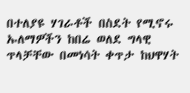በተለያዩ ሃገራቶች በስደት የሚኖሩ ኡለማዎችን ከበሬ ወለደ ግላዊ ጥላቻቸው በመነሳት ቀጥታ ከህዋሃት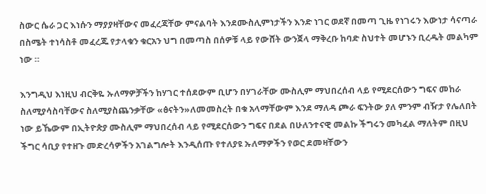ስውር ሴራ ጋር እነሱን ማያያዛቸውና መፈረጃቸው ምናልባት እንደሙስሊምነታችን እንድ ነገር ወደኛ በመጣ ጊዜ የነገሩን እውነታ ሳናጣራ በስሜት ተነሳስቶ መፈረጁ የታላቁን ቁርአን ህግ በመጣስ በሰዎቹ ላይ የውሸት ውንጀላ ማቅረቡ ከባድ ስህተት መሆኑን ቢረዱት መልካም ነው ።

እንግዲህ እነዚህ ብርቅዬ ኡለማዎቻችን ከሃገር ተሰደውም ቢሆን በሃገራቸው ሙስሊም ማህበረሰብ ላይ የሚደርሰውን ግፍና መከራ ስለሚያሳስባቸውና ስለሚያስጨንቃቸው «ፅናትን»ለመመስረት በቁ አላማቸውም እንደ ማለዳ ጮራ ፍንትው ያለ ምንም ብዥታ የሌለበት ነው ይኼውም በኢትዮጵያ ሙስሊም ማህበረሰብ ላይ የሚደርሰውን ግፍና በደል በሁለንተናዊ መልኩ ችግሩን መካፈል ማለትም በዚህ ችግር ሳቢያ የተዘጉ መድረሳዎችን አገልግሎት እንዲሰጡ የተለያዩ ኡለማዎችን የወር ደመዛቸውን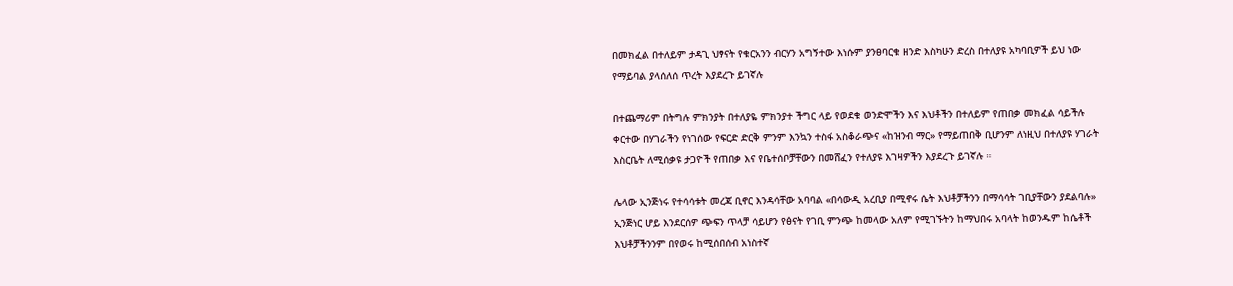በመክፈል በተለይም ታዳጊ ህፃናት የቁርአንን ብርሃን አግኝተው እነሱም ያንፀባርቁ ዘንድ እስካሁን ድረስ በተለያዩ አካባቢዎች ይህ ነው የማይባል ያላሰለሰ ጥረት እያደረጉ ይገኛሉ

በተጨማሪም በትግሉ ምክንያት በተለያዬ ምክንያተ ችግር ላይ የወደቁ ወንድሞችን እና እህቶችን በተለይም የጠበቃ መክፈል ሳይችሉ ቀርተው በሃገራችን የነገሰው የፍርድ ድርቅ ምንም እንኳን ተስፋ አስቆራጭና «ከዝንብ ማር» የማይጠበቅ ቢሆንም ለነዚህ በተለያዩ ሃገራት እስርቤት ለሚሰቃዩ ታጋዮች የጠበቃ እና የቤተሰቦቻቸውን በመሸፈን የተለያዩ እገዛዎችን እያደረጉ ይገኛሉ ።

ሌላው ኢንጅነሩ የተሳሳቱት መረጃ ቢኖር እንዳሳቸው አባባል «በሳውዲ አረቢያ በሚኖሩ ሴት እህቶቻችንን በማሳሳት ገቢያቸውን ያደልባሉ» ኢንጅነር ሆይ እንደርሰዎ ጭፍን ጥላቻ ሳይሆን የፅናት የገቢ ምንጭ ከመላው አለም የሚገኙትን ከማህበሩ አባላት ከወንዱም ከሴቶች እህቶቻችንንም በየወሩ ከሚሰበሰብ አነስተኛ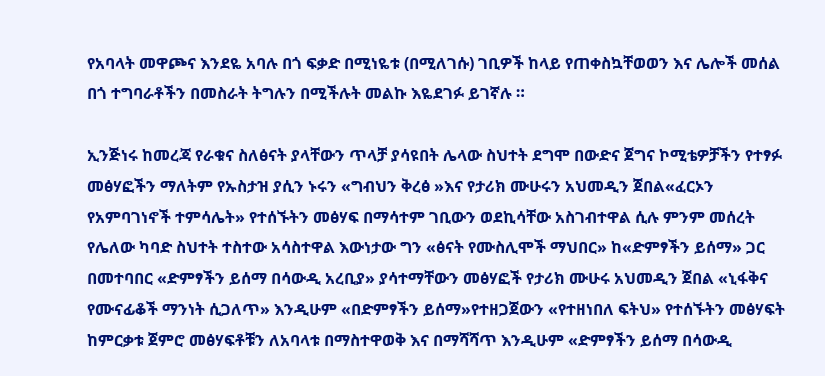የአባላት መዋጮና እንደዬ አባሉ በጎ ፍቃድ በሚነዬቱ (በሚለገሱ) ገቢዎች ከላይ የጠቀስኳቸወወን እና ሌሎች መሰል በጎ ተግባራቶችን በመስራት ትግሉን በሚችሉት መልኩ እዬደገፉ ይገኛሉ ።

ኢንጅነሩ ከመረጃ የራቁና ስለፅናት ያላቸውን ጥላቻ ያሳዩበት ሌላው ስህተት ደግሞ በውድና ጀግና ኮሚቴዎቻችን የተፃፉ መፅሃፎችን ማለትም የኡስታዝ ያሲን ኑሩን «ግብህን ቅረፅ »እና የታሪክ ሙሁሩን አህመዲን ጀበል«ፈርኦን የአምባገነኖች ተምሳሌት» የተሰኙትን መፅሃፍ በማሳተም ገቢውን ወደኪሳቸው አስገብተዋል ሲሉ ምንም መሰረት የሌለው ካባድ ስህተት ተስተው አሳስተዋል እውነታው ግን «ፅናት የሙስሊሞች ማህበር» ከ«ድምፃችን ይሰማ» ጋር በመተባበር «ድምፃችን ይሰማ በሳውዲ አረቢያ» ያሳተማቸውን መፅሃፎች የታሪክ ሙሁሩ አህመዲን ጀበል «ኒፋቅና የሙናፊቆች ማንነት ሲጋለጥ» እንዲሁም «በድምፃችን ይሰማ»የተዘጋጀውን «የተዘነበለ ፍትህ» የተሰኙትን መፅሃፍት ከምርቃቱ ጀምሮ መፅሃፍቶቹን ለአባላቱ በማስተዋወቅ እና በማሻሻጥ እንዲሁም «ድምፃችን ይሰማ በሳውዲ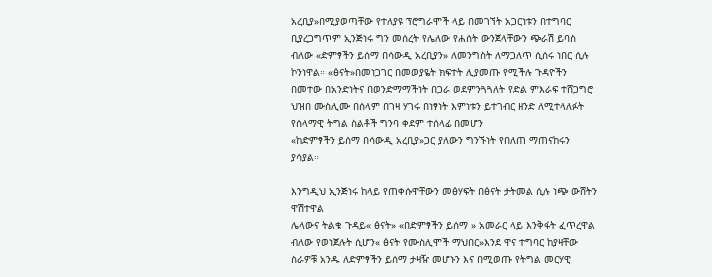አረቢያ»በሚያወጣቸው የተለያዩ ፕሮግራሞች ላይ በመገኘት አጋርነቱን በተግባር ቢያረጋግጥም ኢንጅነሩ ግን መሰረት የሌለው የሐሰት ውንጀላቸውን ጭራሽ ይባስ ብለው «ድምፃችን ይሰማ በሳውዲ አረቢያን» ለመንግስት ለማጋለጥ ሲሰሩ ነበር ሲሉ ኮንነዋል። «ፅናት»በመነጋገር በመወያዬት ክፍተት ሊያመጡ የሚችሉ ጉዳዮችን በመተው በአንድነትና በወንድማማችነት በጋራ ወደምንጓጓለት የድል ምእራፍ ተሸጋግሮ ህዝበ ሙስሊሙ በሰላም በገዛ ሃገሩ በነፃነት እምነቱን ይተገብር ዘንድ ለሚተላለፉት የሰላማዊ ትግል ስልቶች ግንባ ቀደም ተሰላፊ በመሆን
«ከድምፃችን ይሰማ በሳውዲ አረቢያ»ጋር ያለውን ግንኙነት የበለጠ ማጠናከሩን ያሳያል።

እንግዲህ ኢንጅነሩ ከላይ የጠቀሱዋቸውን መፅሃፍት በፅናት ታትመል ሲሉ ነጭ ውሸትን ዋሽተዋል
ሌላውና ትልቁ ጉዳይ« ፅናት» «በድምፃችን ይሰማ » አመራር ላይ እንቅፋት ፈጥረዋል ብለው የወነጀሉት ሲሆን« ፅናት የሙስሊሞች ማህበር»እንደ ዋና ተግባር ከያዛቸው ስራዎቹ አንዱ ለድምፃችን ይሰማ ታዛዥ መሆኑን እና በሚወጡ የትግል መርሃዊ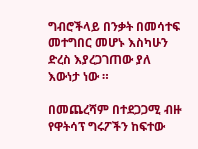ግብሮችላይ በንቃት በመሳተፍ መተግበር መሆኑ እስካሁን ድረስ እያረጋገጠው ያለ እውነታ ነው ።

በመጨረሻም በተደጋጋሚ ብዙ የዋትሳፕ ግሩፖችን ከፍተው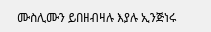ሙስሊሙን ይበዘብዛሉ እያሉ ኢንጅነሩ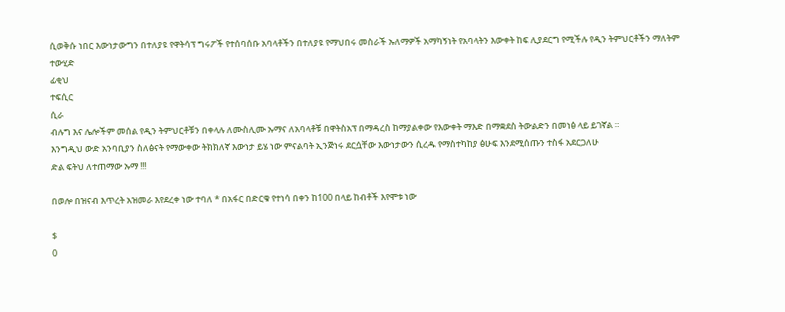ሲወቅሱ ነበር እውነታውግን በተለያዩ የዋትሳፕ ግሩፖች የተሰባሰቡ አባላቶችን በተለያዩ የማህበሩ መስራች ኡለማዎች አማካኝነት የአባላትን እውቀት ከፍ ሊያደርግ የሚችሉ የዲን ትምህርቶችን ማለትም
ተውሂድ
ፊቂህ
ተፍሲር
ሲራ
ብሉግ እና ሌሎችም መሰል የዲን ትምህርቶቹን በቀላሉ ለሙስሊሙ ኡማና ለአባላቶቹ በዋትስአፕ በማዳረስ ከማያልቀው የእውቀት ማእድ በማቋደስ ትውልድን በመነፅ ላይ ይገኛል ።
እንግዲህ ውድ አንባቢያን ስለፅናት የማውቀው ትክክለኛ እውነታ ይሄ ነው ምናልባት ኢንጅነሩ ደርሷቸው እውነታውን ሲረዱ የማስተካከያ ፅሁፍ እንደሚሰጡን ተስፋ አደርጋለሁ
ድል ፍትህ ለተጠማው ኡማ !!!

በወሎ በዝናብ እጥረት አዝመራ እየደረቀ ነው ተባለ * በአፋር በድርቁ የተነሳ በቀን ከ100 በላይ ከብቶች እየሞቱ ነው

$
0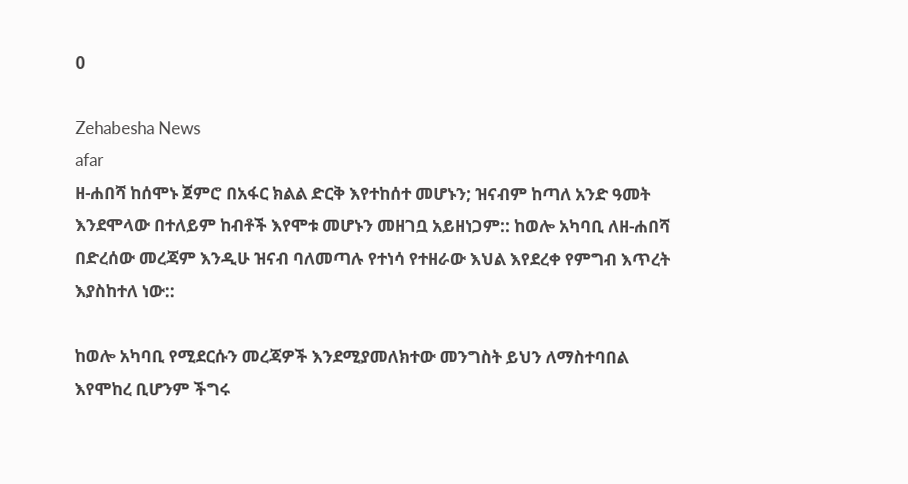0

Zehabesha News
afar
ዘ-ሐበሻ ከሰሞኑ ጀምሮ በአፋር ክልል ድርቅ እየተከሰተ መሆኑን; ዝናብም ከጣለ አንድ ዓመት እንደሞላው በተለይም ከብቶች እየሞቱ መሆኑን መዘገቧ አይዘነጋም:: ከወሎ አካባቢ ለዘ-ሐበሻ በድረሰው መረጃም እንዲሁ ዝናብ ባለመጣሉ የተነሳ የተዘራው እህል እየደረቀ የምግብ እጥረት እያስከተለ ነው::

ከወሎ አካባቢ የሚደርሱን መረጃዎች እንደሚያመለክተው መንግስት ይህን ለማስተባበል እየሞከረ ቢሆንም ችግሩ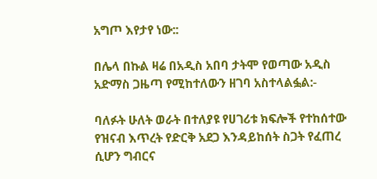አግጦ እየታየ ነው::

በሌላ በኩል ዛሬ በአዲስ አበባ ታትሞ የወጣው አዲስ አድማስ ጋዜጣ የሚከተለውን ዘገባ አስተላልፏል:-

ባለፉት ሁለት ወራት በተለያዩ የሀገሪቱ ክፍሎች የተከሰተው የዝናብ እጥረት የድርቅ አደጋ እንዳይከሰት ስጋት የፈጠረ ሲሆን ግብርና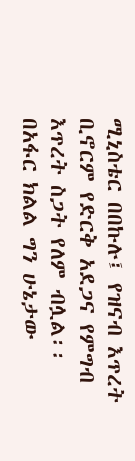ሚኒስቴር በበኩሉ፤ የዝናብ እጥረት ቢኖርም የድርቅ አደጋና የምግብ እጥረት ስጋት የለም ብሏል፡፡
በአፋር ክልል ግን ሁኔታው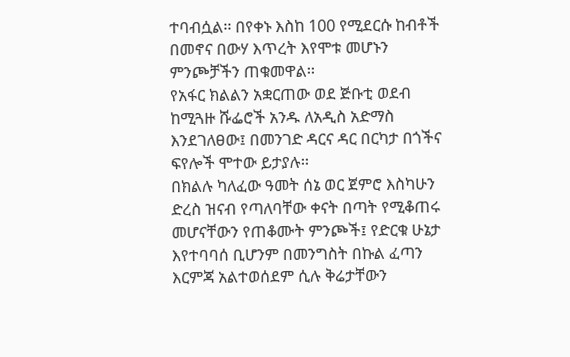ተባብሷል፡፡ በየቀኑ እስከ 100 የሚደርሱ ከብቶች በመኖና በውሃ እጥረት እየሞቱ መሆኑን ምንጮቻችን ጠቁመዋል፡፡
የአፋር ክልልን አቋርጠው ወደ ጅቡቲ ወደብ ከሚጓዙ ሹፌሮች አንዱ ለአዲስ አድማስ እንደገለፀው፤ በመንገድ ዳርና ዳር በርካታ በጎችና ፍየሎች ሞተው ይታያሉ፡፡
በክልሉ ካለፈው ዓመት ሰኔ ወር ጀምሮ እስካሁን ድረስ ዝናብ የጣለባቸው ቀናት በጣት የሚቆጠሩ መሆናቸውን የጠቆሙት ምንጮች፤ የድርቁ ሁኔታ እየተባባሰ ቢሆንም በመንግስት በኩል ፈጣን እርምጃ አልተወሰደም ሲሉ ቅሬታቸውን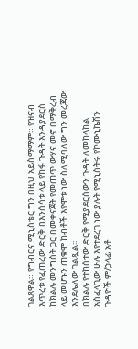ገልጸዋል። የግብርና ሚኒስቴር ግን በዚህ አይስማማም። የዝናብ እጥረቱ የፈጠረው ድርቅ በእንሰሳቱ ላይ የከፋ ጉዳት እንዳያደርስ ከክልሉ መንግስት ጋር በመቀናጀት የመጠጥ ውሃና መኖ በማቅረብ ላይ መሆኑን ጠቁሞ ከብቶች እየሞቱ ነው ስለሚባለው ግን መረጃው እንደሌለው ገልጿል፡፡
በክልሉ የተከሰተው ድርቅ የሚያደርሰውን ጉዳት ለመከላከል አስፈላጊው ሁሉ እየተደረገ ነው ያሉት የሚኒስትሩ የኮሙኒኬሽን ጉዳዮች ም/ኃላፊ አቶ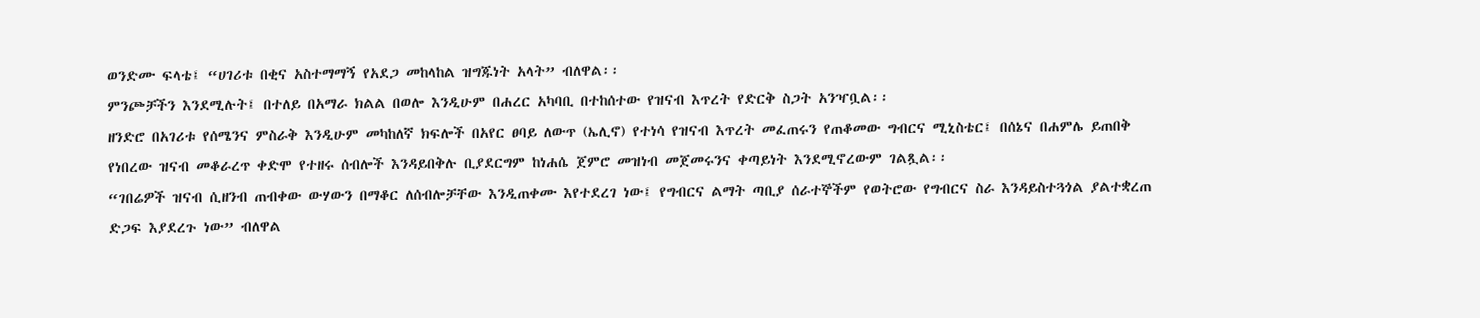ወንድሙ ፍላቴ፤ “ሀገሪቱ በቂና አስተማማኝ የአደጋ መከላከል ዝግጁነት አላት” ብለዋል፡፡
ምንጮቻችን እንደሚሉት፤ በተለይ በአማራ ክልል በወሎ እንዲሁም በሐረር አካባቢ በተከሰተው የዝናብ እጥረት የድርቅ ስጋት አንዣቧል፡፡
ዘንድሮ በአገሪቱ የሰሜንና ምስራቅ እንዲሁም መካከለኛ ክፍሎች በአየር ፀባይ ለውጥ (ኤሊኖ) የተነሳ የዝናብ እጥረት መፈጠሩን የጠቆመው ግብርና ሚኒስቴር፤ በሰኔና በሐምሌ ይጠበቅ የነበረው ዝናብ መቆራረጥ ቀድሞ የተዘሩ ሰብሎች እንዳይበቅሉ ቢያደርግም ከነሐሴ ጀምሮ መዝነብ መጀመሩንና ቀጣይነት እንደሚኖረውም ገልጿል፡፡
“ገበሬዎች ዝናብ ሲዘንብ ጠብቀው ውሃውን በማቆር ለሰብሎቻቸው እንዲጠቀሙ እየተደረገ ነው፤ የግብርና ልማት ጣቢያ ሰራተኞችም የወትሮው የግብርና ስራ እንዳይስተጓጎል ያልተቋረጠ ድጋፍ እያደረጉ ነው” ብለዋል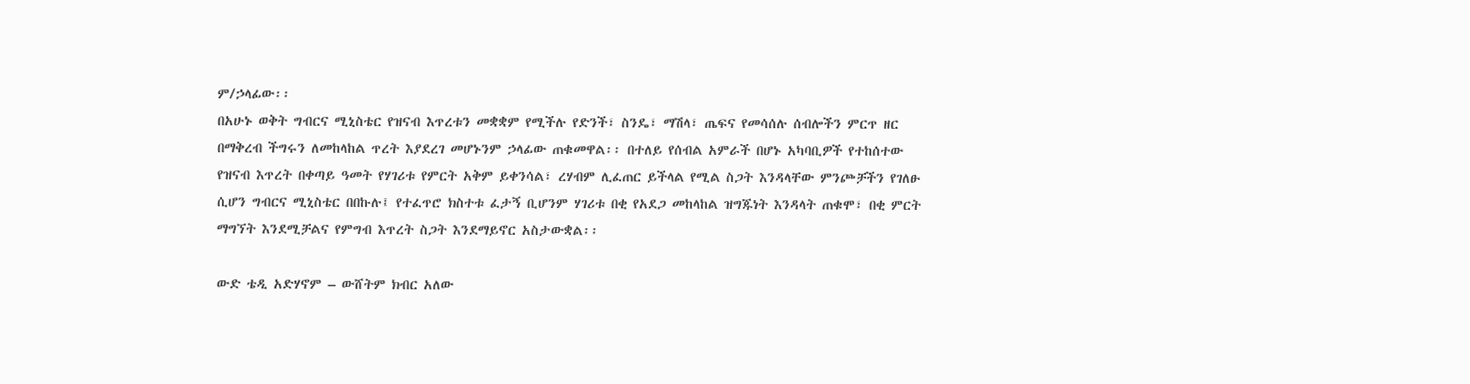ም/ኃላፊው፡፡
በአሁኑ ወቅት ግብርና ሚኒስቴር የዝናብ እጥረቱን መቋቋም የሚችሉ የድንች፣ ስንዴ፣ ማሽላ፣ ጤፍና የመሳሰሉ ሰብሎችን ምርጥ ዘር በማቅረብ ችግሩን ለመከላከል ጥረት እያደረገ መሆኑንም ኃላፊው ጠቁመዋል፡፡ በተለይ የሰብል አምራች በሆኑ አካባቢዎች የተከሰተው የዝናብ እጥረት በቀጣይ ዓመት የሃገሪቱ የምርት አቅም ይቀንሳል፣ ረሃብም ሊፈጠር ይችላል የሚል ስጋት እንዳላቸው ምንጮቻችን የገለፁ ሲሆን ግብርና ሚኒስቴር በበኩሉ፤ የተፈጥሮ ክስተቱ ፈታኝ ቢሆንም ሃገሪቱ በቂ የአደጋ መከላከል ዝግጁነት እንዳላት ጠቁሞ፣ በቂ ምርት ማግኘት እንደሚቻልና የምግብ እጥረት ስጋት እንደማይኖር አስታውቋል፡፡

ውድ ቴዲ አድሃኖም – ውሸትም ክብር አለው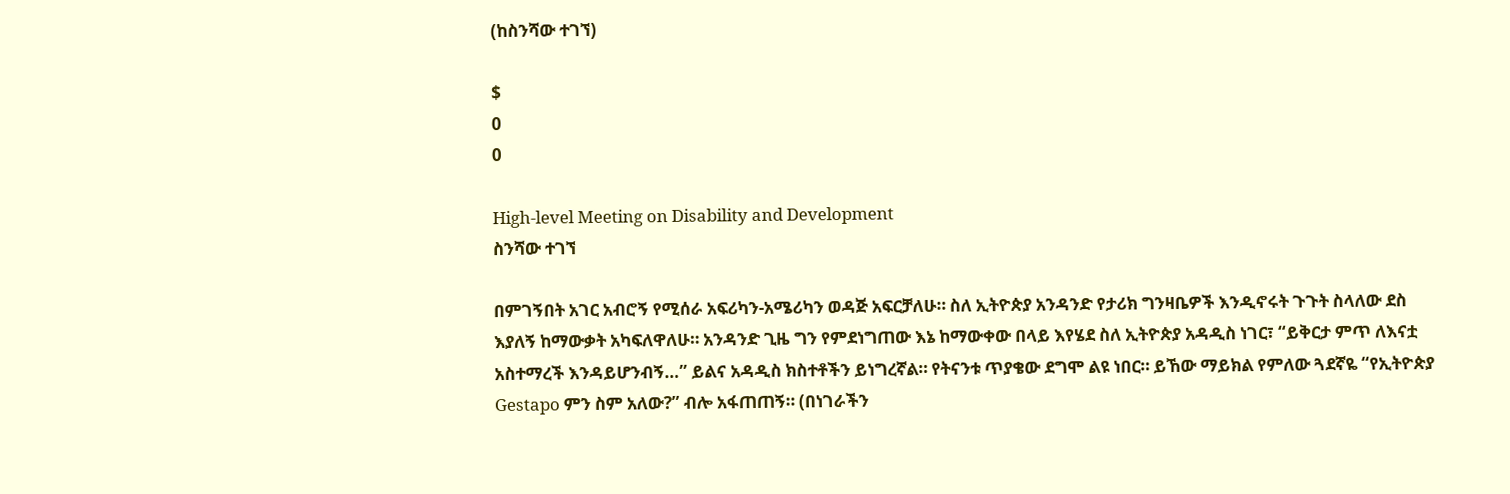(ከስንሻው ተገኘ)

$
0
0

High-level Meeting on Disability and Development
ስንሻው ተገኘ

በምገኝበት አገር አብሮኝ የሚሰራ አፍሪካን-አሜሪካን ወዳጅ አፍርቻለሁ። ስለ ኢትዮጵያ አንዳንድ የታሪክ ግንዛቤዎች እንዲኖሩት ጉጉት ስላለው ደስ እያለኝ ከማውቃት አካፍለዋለሁ። አንዳንድ ጊዜ ግን የምደነግጠው እኔ ከማውቀው በላይ እየሄደ ስለ ኢትዮጵያ አዳዲስ ነገር፣ “ይቅርታ ምጥ ለእናቷ አስተማረች እንዳይሆንብኝ…” ይልና አዳዲስ ክስተቶችን ይነግረኛል። የትናንቱ ጥያቄው ደግሞ ልዩ ነበር። ይኸው ማይክል የምለው ጓደኛዬ “የኢትዮጵያ Gestapo ምን ስም አለው?” ብሎ አፋጠጠኝ። (በነገራችን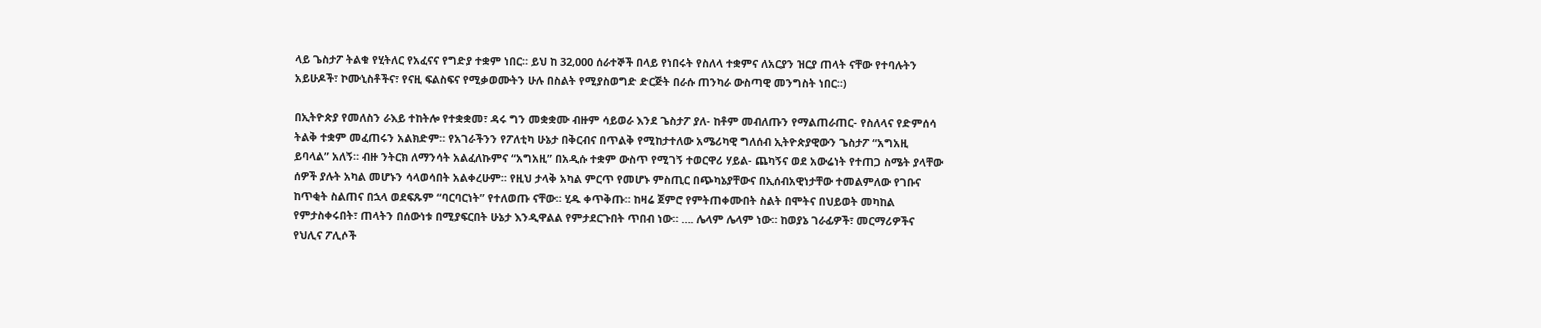ላይ ጌስታፖ ትልቁ የሂትለር የአፈናና የግድያ ተቋም ነበር። ይህ ከ 32,000 ሰራተኞች በላይ የነበሩት የስለላ ተቋምና ለአርያን ዝርያ ጠላት ናቸው የተባሉትን አይሁዶች፣ ኮሙኒስቶችና፣ የናዚ ፍልስፍና የሚቃወሙትን ሁሉ በስልት የሚያስወግድ ድርጅት በራሱ ጠንካራ ውስጣዊ መንግስት ነበር።)

በኢትዮጵያ የመለስን ራእይ ተከትሎ የተቋቋመ፣ ዳሩ ግን መቋቋሙ ብዙም ሳይወራ እንደ ጌስታፖ ያለ- ከቶም መብለጡን የማልጠራጠር- የስለላና የድምሰሳ ትልቅ ተቋም መፈጠሩን አልክድም። የአገራችንን የፖለቲካ ሁኔታ በቅርብና በጥልቅ የሚከታተለው አሜሪካዊ ግለሰብ ኢትዮጵያዊውን ጌስታፖ “አግአዚ ይባላል” አለኝ። ብዙ ንትርክ ለማንሳት አልፈለኩምና “አግአዚ” በአዲሱ ተቋም ውስጥ የሚገኝ ተወርዋሪ ሃይል- ጨካኝና ወደ አውሬነት የተጠጋ ስሜት ያላቸው ሰዎች ያሉት አካል መሆኑን ሳላወሳበት አልቀረሁም። የዚህ ታላቅ አካል ምርጥ የመሆኑ ምስጢር በጭካኔያቸውና በኢሰብአዊነታቸው ተመልምለው የገቡና ከጥቂት ስልጠና በኋላ ወደፍጹም “ባርባርነት” የተለወጡ ናቸው። ሂዱ ቀጥቅጡ። ከዛሬ ጀምሮ የምትጠቀሙበት ስልት በሞትና በህይወት መካከል የምታስቀሩበት፣ ጠላትን በሰውነቱ በሚያፍርበት ሁኔታ እንዲዋልል የምታደርጉበት ጥበብ ነው። …. ሌላም ሌላም ነው። ከወያኔ ገራፊዎች፣ መርማሪዎችና የህሊና ፖሊሶች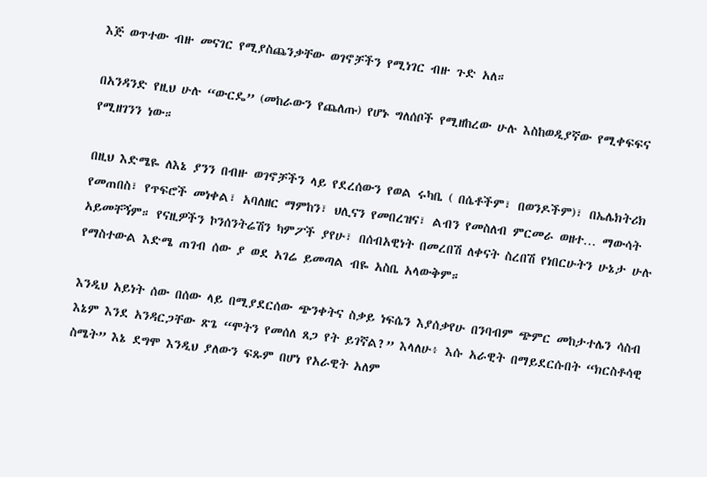እጅ ወጥተው ብዙ መናገር የሚያስጨንቃቸው ወገኖቻችን የሚነገር ብዙ ጉድ አለ።

በአንዳንድ የዚህ ሁሉ “ውርዴ” (መከራውን የጨለጡ) የሆኑ ግለሰቦች የሚዘከረው ሁሉ እስከወዲያኛው የሚቀፍፍና የሚዘገንን ነው።

በዚህ እድሜዬ ለእኔ ያንን በብዙ ወገኖቻችን ላይ የደረሰውን የወል ሩካቤ ( በሴቶችም፣ በወንዶችም)፣ በኤሌክትሪክ የመጠበስ፣ የጥፍሮች መነቀል፣ አባለዘር ማምከን፣ ህሊናን የመበረዝና፣ ልብን የመስለብ ምርመራ ወዘተ… ማውሳት አይመቸኝም። የናዚዎችን ኮንሰንትሬሽን ካምፖች ያየሁ፣ በሰብአዊነት በመረበሽ ለቀናት ስረበሽ የነበርሁትን ሁኔታ ሁሉ የማስተውል እድሜ ጠገብ ሰው ያ ወደ አገሬ ይመጣል ብዬ አስቤ አላውቅም።

እንዲህ አይነት ሰው በሰው ላይ በሚያደርሰው ጭንቀትና ስቃይ ነፍሴን እያሰቃየሁ በንባብም ጭምር መከታተሌን ሳስብ እኔም እንደ አንዳርጋቸው ጽጌ “ሞትን የመሰለ ጸጋ የት ይገኛል?” እላለሁ፥ እሱ አራዊት በማይደርሱበት “ክርስቶሳዊ ስሜት” እኔ ደግሞ እንዲህ ያለውን ፍጹም በሆነ የአራዊት አለም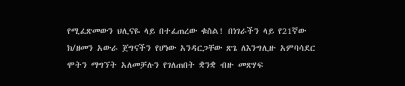የሚፈጽመውን ህሊናዬ ላይ በተፈጠረው ቁስል! በነገራችን ላይ የ21ኛው ክ/ዘመን አውራ ጀግናችን የሆነው አንዳርጋቸው ጽጌ ለእንግሊዙ አምባሳደር ሞትን ማግኘት አለመቻሉን የገለጠበት ቋንቋ ብዙ መጽሃፍ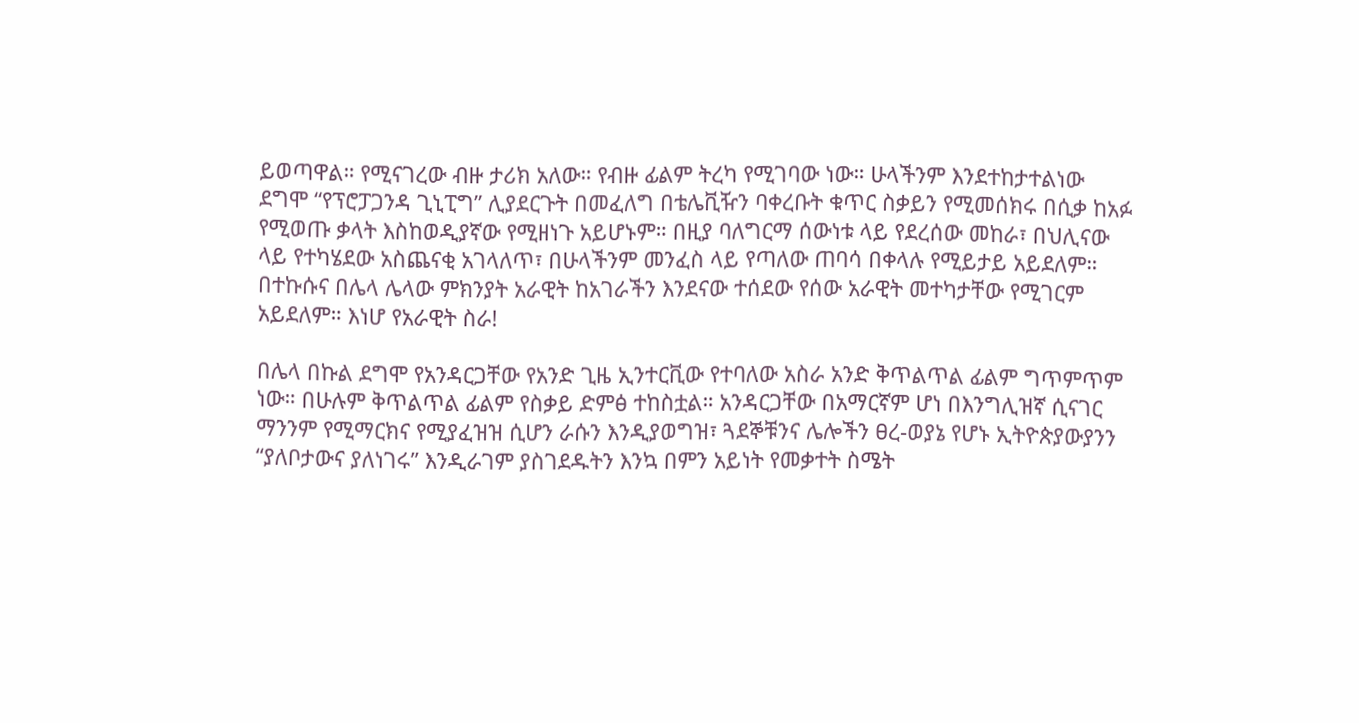ይወጣዋል። የሚናገረው ብዙ ታሪክ አለው። የብዙ ፊልም ትረካ የሚገባው ነው። ሁላችንም እንደተከታተልነው ደግሞ “የፕሮፓጋንዳ ጊኒፒግ” ሊያደርጉት በመፈለግ በቴሌቪዥን ባቀረቡት ቁጥር ስቃይን የሚመሰክሩ በሲቃ ከአፉ የሚወጡ ቃላት እስከወዲያኛው የሚዘነጉ አይሆኑም። በዚያ ባለግርማ ሰውነቱ ላይ የደረሰው መከራ፣ በህሊናው ላይ የተካሄደው አስጨናቂ አገላለጥ፣ በሁላችንም መንፈስ ላይ የጣለው ጠባሳ በቀላሉ የሚይታይ አይደለም። በተኩሱና በሌላ ሌላው ምክንያት አራዊት ከአገራችን እንደናው ተሰደው የሰው አራዊት መተካታቸው የሚገርም አይደለም። እነሆ የአራዊት ስራ!

በሌላ በኩል ደግሞ የአንዳርጋቸው የአንድ ጊዜ ኢንተርቪው የተባለው አስራ አንድ ቅጥልጥል ፊልም ግጥምጥም ነው። በሁሉም ቅጥልጥል ፊልም የስቃይ ድምፅ ተከስቷል። አንዳርጋቸው በአማርኛም ሆነ በእንግሊዝኛ ሲናገር ማንንም የሚማርክና የሚያፈዝዝ ሲሆን ራሱን እንዲያወግዝ፣ ጓደኞቹንና ሌሎችን ፀረ-ወያኔ የሆኑ ኢትዮጵያውያንን “ያለቦታውና ያለነገሩ” እንዲራገም ያስገደዱትን እንኳ በምን አይነት የመቃተት ስሜት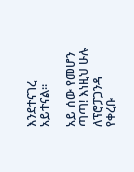እንደተናገረ አይተናል።

አይ ሰው የመሆን ጣጣ! እነዚህ ሁሉ ለፕሮፓጋንዳ የቀረቡ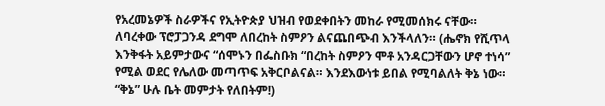የአረመኔዎች ስራዎችና የኢትዮጵያ ህዝብ የወደቀበትን መከራ የሚመሰክሩ ናቸው። ለባረቀው ፕሮፓጋንዳ ደግሞ ለበረከት ስምዖን ልናጨበጭብ እንችላለን። (ሔኖክ የሺጥላ እንቅፋት አይምታውና “ሰሞኑን በፌስቡክ “በረከት ስምዖን ሞቶ አንዳርጋቸውን ሆኖ ተነሳ” የሚል ወደር የሌለው መጣጥፍ አቅርቦልናል። እንደእውነቱ ይበል የሚባልለት ቅኔ ነው። “ቅኔ” ሁሉ ቤት መምታት የለበትም!)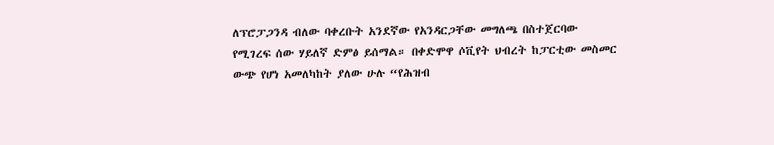ለፕሮፓጋንዳ ብለው ባቀረቡት አንደኛው የአንዳርጋቸው መግለጫ በስተጀርባው የሚገረፍ ሰው ሃይለኛ ድምፅ ይሰማል። በቀድሞዋ ሶቪየት ህብረት ከፓርቲው መስመር ውጭ የሆነ አመለካከት ያለው ሁሉ “የሕዝብ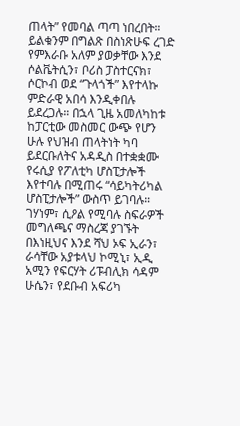ጠላት” የመባል ጣጣ ነበረበት። ይልቁንም በግልጽ በስነጽሁፍ ረገድ የምእራቡ አለም ያወቃቸው እንደ ሶልቬትሲን፣ ቦሪስ ፓስተርናክ፣ ሶርኮብ ወደ “ጉላጎች” እየተላኩ ምድራዊ አበሳ እንዲቀበሉ ይደረጋሉ። በኋላ ጊዜ አመለካከቱ ከፓርቲው መስመር ውጭ የሆን ሁሉ የህዝብ ጠላትነት ካባ ይደርቡለትና አዳዲስ በተቋቋሙ የሩሲያ የፖለቲካ ሆስፒታሎች እየተባሉ በሚጠሩ “ሳይካትሪካል ሆስፒታሎች” ውስጥ ይገባሉ። ገሃነም፣ ሲዖል የሚባሉ ስፍራዎች መግለጫና ማስረጃ ያገኙት በእነዚህና እንደ ሻህ ኦፍ ኢራን፣ ራሳቸው አያቱላህ ኮሚኒ፣ ኢዲ አሚን የፍርሃት ሪፑብሊክ ሳዳም ሁሴን፣ የደቡብ አፍሪካ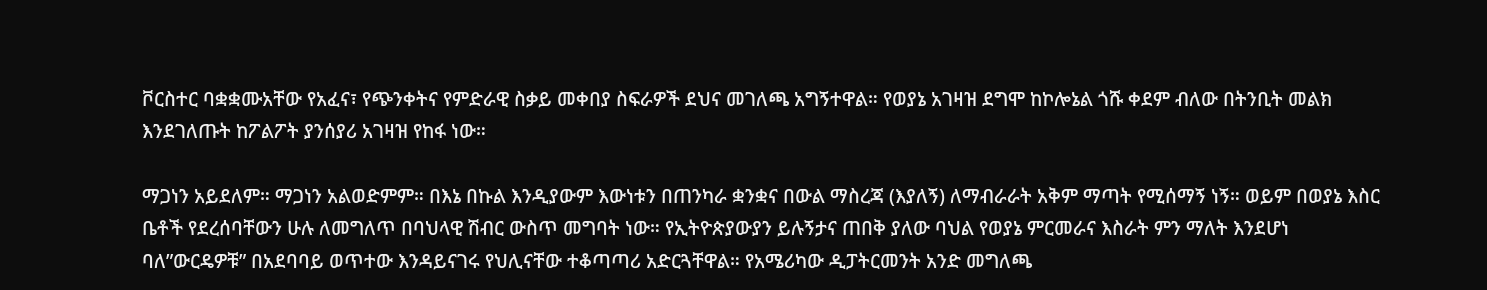ቮርስተር ባቋቋሙአቸው የአፈና፣ የጭንቀትና የምድራዊ ስቃይ መቀበያ ስፍራዎች ደህና መገለጫ አግኝተዋል። የወያኔ አገዛዝ ደግሞ ከኮሎኔል ጎሹ ቀደም ብለው በትንቢት መልክ እንደገለጡት ከፖልፖት ያንሰያሪ አገዛዝ የከፋ ነው።

ማጋነን አይደለም። ማጋነን አልወድምም። በእኔ በኩል እንዲያውም እውነቱን በጠንካራ ቋንቋና በውል ማስረጃ (እያለኝ) ለማብራራት አቅም ማጣት የሚሰማኝ ነኝ። ወይም በወያኔ እስር ቤቶች የደረሰባቸውን ሁሉ ለመግለጥ በባህላዊ ሽብር ውስጥ መግባት ነው። የኢትዮጵያውያን ይሉኝታና ጠበቅ ያለው ባህል የወያኔ ምርመራና እስራት ምን ማለት እንደሆነ ባለ”ውርዴዎቹ” በአደባባይ ወጥተው እንዳይናገሩ የህሊናቸው ተቆጣጣሪ አድርጓቸዋል። የአሜሪካው ዲፓትርመንት አንድ መግለጫ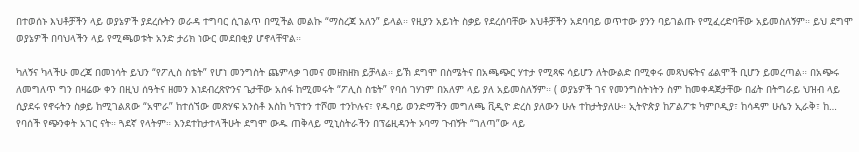በተወሰኑ እህቶቻችን ላይ ወያኔዎች ያደረሱትን ወራዳ ተግባር ሲገልጥ በሚችል መልኩ “ማስረጃ አለን” ይላል። የዚያን አይነት ስቃይ የደረሰባቸው እህቶቻችን አደባባይ ወጥተው ያንን ባይገልጡ የሚፈረድባቸው አይመስለኝም። ይህ ደግሞ ወያኔዎች በባህላችን ላይ የሚጫወቱት አንድ ታሪክ ነውር መደበቂያ ሆኖላቸዋል።

ካለኝና ካላችሁ መረጃ በመነሳት ይህን “የፖሊስ ስቴት” የሆነ መንግስት ጨምላቃ ገመና መዘክዘክ ይቻላል። ይኽ ደግሞ በስሜትና በአጫጭር ሃተታ የሚጻፍ ሳይሆን ለትውልድ በሚቀሩ መጻህፍትና ፊልሞች ቢሆን ይመረጣል። በአጭሩ ለመግለጥ ግን በዛሬው ቀን በዚህ ሰዓትና ዘመን እነደብረጽዮንና ጌታቸው አሰፋ ከሚመሩት “ፖሊስ ስቴት” የባሰ ገሃነም በአለም ላይ ያለ አይመስለኝም። ( ወያኔዎች ገና የመንግስትነትን ስም ከመቀዳጀታቸው በፊት በትግራይ ህዝብ ላይ ሲያደሩ የኖሩትን ስቃይ ከሚገልጸው “አሞራ” ከተሰኘው መጽሃፍ አንስቶ እስከ ካፕተን ተሾመ ተንኮሉና፣ የዱባይ ወንድማችን መግለጫ ቪዲዮ ድረስ ያለውን ሁሉ ተከታትያለሁ። ኢትዮጵያ ከፖልፖቱ ካምቦዲያ፣ ከሳዳም ሁሴን ኢራቅ፣ ከ… የባሰች የጭንቀት አገር ናት። ጓደኛ የላትም። እንደተከታተላችሁት ደግሞ ውዱ ጠቅላይ ሚኒስትራችን በፕሬዚዳንት ኦባማ ጉብኝት “ገለጣ”ው ላይ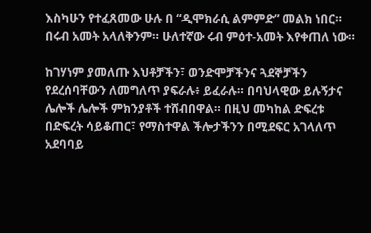እስካሁን የተፈጸመው ሁሉ በ “ዲሞክራሲ ልምምድ” መልክ ነበር። በሩብ አመት አላለቅንም። ሁለተኛው ሩብ ምዕተ-አመት እየቀጠለ ነው።

ከገሃነም ያመለጡ እህቶቻችን፣ ወንድሞቻችንና ጓደኞቻችን የደረሰባቸውን ለመግለጥ ያፍራሉ፥ ይፈራሉ። በባህላዊው ይሉኝታና ሌሎች ሌሎች ምክንያቶች ተሸብበዋል። በዚህ መካከል ድፍረቱ በድፍረት ሳይቆጠር፣ የማስተዋል ችሎታችንን በሚደፍር አገላለጥ አደባባይ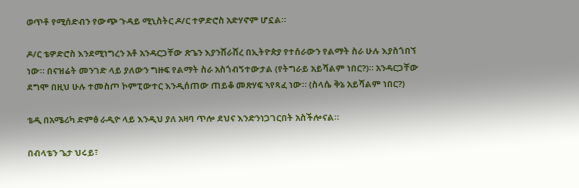ወጥቶ የሚሰድብን የውጭ ጉዳይ ሚኒስትር ዶ/ር ተዎድሮስ አድሃኖም ሆኗል።

ዶ/ር ቴዎድሮስ እንደሚነግረን አቶ አንዳርጋቸው ጽጌን እያንሸራሸረ በኢትዮጵያ የተሰራውን የልማት ስራ ሁሉ እያስጎበኘ ነው። በናዝሬት መንገድ ላይ ያለውን ግዙፍ የልማት ስራ አስጎብኝተውታል (የትግራይ አይሻልም ነበር?)። አንዳርጋቸው ደግሞ በዚህ ሁሉ ተመስጦ ኮምፒውተር እንዲሰጠው ጠይቆ መጽሃፍ ኣየጻፈ ነው። (ስላሴ ቅኔ አይሻልም ነበር?)

ቴዲ በአሜሪካ ድምፅ ራዲዮ ላይ እንዲህ ያለ አዛባ ጥሎ ደህና እንድንነጋገርበት አስችሎናል።

በብላቴን ጌታ ህሩይ፣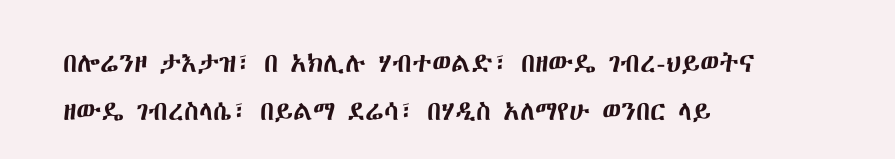በሎሬንዞ ታእታዝ፣ በ አክሊሉ ሃብተወልድ፣ በዘውዴ ገብረ-ህይወትና ዘውዴ ገብረስላሴ፣ በይልማ ደሬሳ፣ በሃዲስ አለማየሁ ወንበር ላይ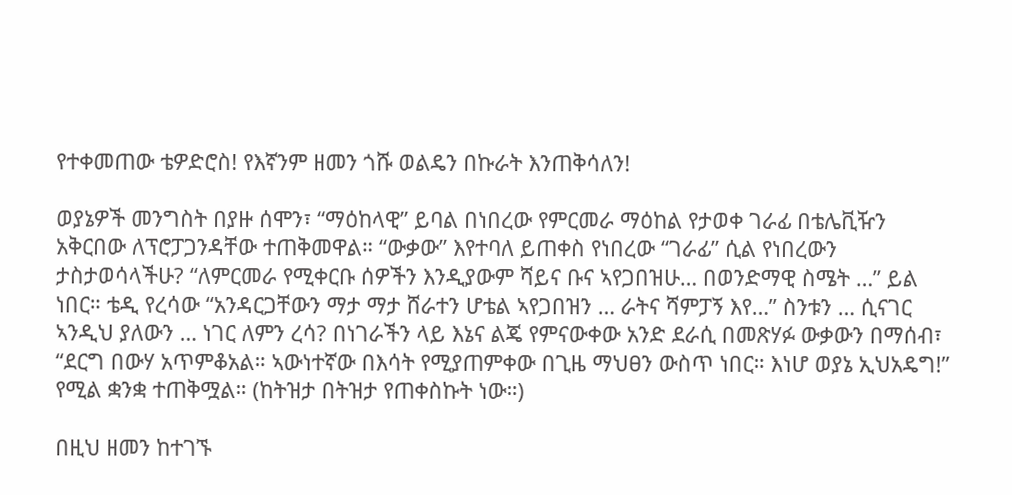የተቀመጠው ቴዎድሮስ! የእኛንም ዘመን ጎሹ ወልዴን በኩራት እንጠቅሳለን!

ወያኔዎች መንግስት በያዙ ሰሞን፣ “ማዕከላዊ” ይባል በነበረው የምርመራ ማዕከል የታወቀ ገራፊ በቴሌቪዥን አቅርበው ለፕሮፓጋንዳቸው ተጠቅመዋል። “ውቃው” እየተባለ ይጠቀስ የነበረው “ገራፊ” ሲል የነበረውን ታስታወሳላችሁ? “ለምርመራ የሚቀርቡ ሰዎችን እንዲያውም ሻይና ቡና ኣየጋበዝሁ… በወንድማዊ ስሜት …” ይል ነበር። ቴዲ የረሳው “አንዳርጋቸውን ማታ ማታ ሸራተን ሆቴል ኣየጋበዝን … ራትና ሻምፓኝ እየ…” ስንቱን … ሲናገር ኣንዲህ ያለውን … ነገር ለምን ረሳ? በነገራችን ላይ እኔና ልጄ የምናውቀው አንድ ደራሲ በመጽሃፉ ውቃውን በማሰብ፣ “ደርግ በውሃ አጥምቆአል። ኣውነተኛው በእሳት የሚያጠምቀው በጊዜ ማህፀን ውስጥ ነበር። እነሆ ወያኔ ኢህአዴግ!” የሚል ቋንቋ ተጠቅሟል። (ከትዝታ በትዝታ የጠቀስኩት ነው።)

በዚህ ዘመን ከተገኙ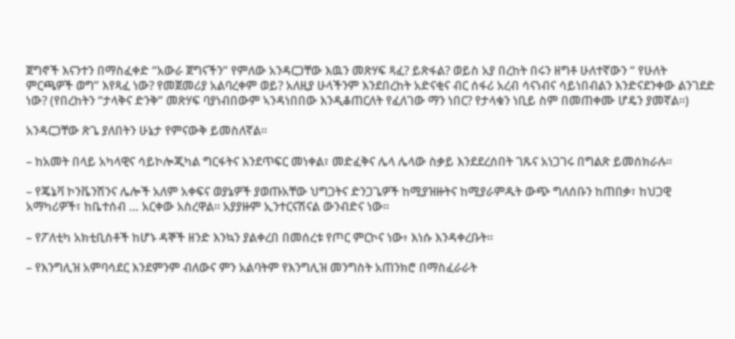ጀግኖች እናንተን በማስፈቀድ “አውራ ጀግናችን” የምለው አንዳርጋቸው እዉን መጽሃፍ ጻፈ? ይጽፋል? ወይስ አያ በረከት በሩን ዘግቶ ሁለተኛውን “ የሁለት ምርጫዎች ወግ” እየጻፈ ነው? የመጀመሪያ አልባረቀም ወይ? አለዚያ ሁላችንም እንደበረከት አድናቂና ብር ሰፋሪ አረብ ሳናነብና ሳይነበብልን እንድናደንቀው ልንገደድ ነው? (የበረከትን “ታላቅና ድንቅ” መጽሃፍ ባያነብበውም ኣንዳነበበው እንዲቆጠርለት የፈለገው ማን ነበር? የታላቁን ነቢይ ስም በመጠቀሙ ሆዴን ያመኛል።)

አንዳርጋቸው ጽጌ ያለበትን ሁኔታ የምናውቅ ይመስለኛል።

– ከአመት በላይ አካላዊና ሳይኮሎጂካል ግርፋትና እንደጥፍር መነቀል፣ መድፈቅና ሌላ ሌላው ስቃይ እንደደረሰበት ገጹና አነጋገሩ በግልጽ ይመሰክራሉ።

– የጄኔቫ ኮንቬንሽንና ሌሎች አለም አቀፍና ወያኔዎች ያወጡአቸው ህግጋትና ድንጋጌዎች ከሚያዝዙትና ከሚያራምዱት ውጭ ግለሰቡን ከጠበቃ፣ ከህጋዊ አማካሪዎች፣ ከቤተሰብ … አርቀው አስረዋል። አያያዙም ኢንተርናሽናል ውንብድና ነው።

– የፖለቲካ አክቲቢስቶች ከሆኑ ዳኞች ዘንድ እንኳን ያልቀረበ በመሰረቱ የጦር ምርኮና ነው፥ እነሱ እንዳቀረቡት።

– የእንግሊዝ አምባሳደር እንደምንም ብለውና ምን አልባትም የእንግሊዝ መንግስት አጠንክሮ በማስፈራራት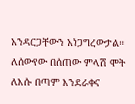አንዳርጋቸውን አነጋግረውታል። ለሰውየው በሰጠው ምላሽ ሞት ለእሱ በጣም እንደራቀና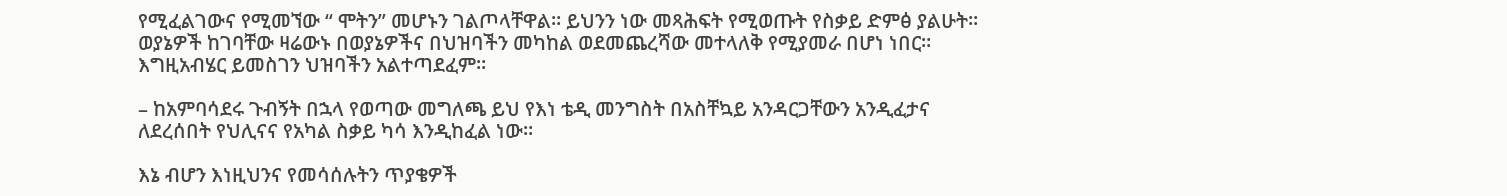የሚፈልገውና የሚመኘው “ ሞትን” መሆኑን ገልጦላቸዋል። ይህንን ነው መጻሕፍት የሚወጡት የስቃይ ድምፅ ያልሁት። ወያኔዎች ከገባቸው ዛሬውኑ በወያኔዎችና በህዝባችን መካከል ወደመጨረሻው መተላለቅ የሚያመራ በሆነ ነበር። እግዚአብሄር ይመስገን ህዝባችን አልተጣደፈም።

– ከአምባሳደሩ ጉብኝት በኋላ የወጣው መግለጫ ይህ የእነ ቴዲ መንግስት በአስቸኳይ አንዳርጋቸውን አንዲፈታና ለደረሰበት የህሊናና የአካል ስቃይ ካሳ እንዲከፈል ነው።

እኔ ብሆን እነዚህንና የመሳሰሉትን ጥያቄዎች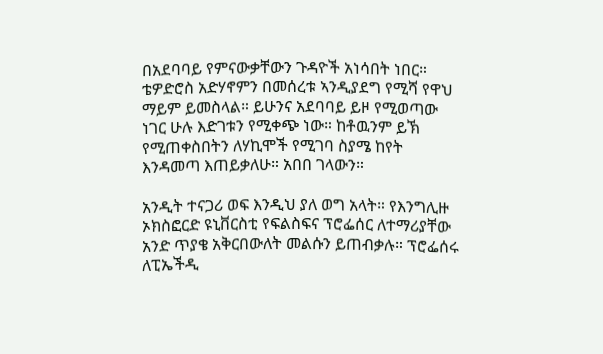በአደባባይ የምናውቃቸውን ጉዳዮች አነሳበት ነበር። ቴዎድሮስ አድሃኖምን በመሰረቱ ኣንዲያደግ የሚሻ የዋህ ማይም ይመስላል። ይሁንና አደባባይ ይዞ የሚወጣው ነገር ሁሉ እድገቱን የሚቀጭ ነው። ከቶዉንም ይኽ የሚጠቀስበትን ለሃኪሞች የሚገባ ስያሜ ከየት እንዳመጣ እጠይቃለሁ። አበበ ገላውን።

አንዲት ተናጋሪ ወፍ እንዲህ ያለ ወግ አላት። የእንግሊዙ ኦክስፎርድ ዩኒቨርስቲ የፍልስፍና ፕሮፌሰር ለተማሪያቸው አንድ ጥያቄ አቅርበውለት መልሱን ይጠብቃሉ። ፕሮፌሰሩ ለፒኤችዲ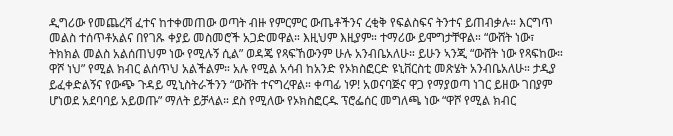ዲግሪው የመጨረሻ ፈተና ከተቀመጠው ወጣት ብዙ የምርምር ውጤቶችንና ረቂቅ የፍልስፍና ትንተና ይጠብቃሉ። እርግጥ መልስ ተሰጥቶአልና በየገጹ ቀያይ መስመሮች አጋድመዋል። እዚህም እዚያም። ተማሪው ይሞግታቸዋል። “ውሸት ነው፣ ትክክል መልስ አልሰጠህም ነው የሚሉኝ ሲል” ወዳጄ የጻፍኸውንም ሁሉ አንብቤአለሁ። ይሁን ኣንጂ “ውሸት ነው የጻፍከው። ዋሾ ነህ” የሚል ክብር ልሰጥህ አልችልም። አሉ የሚል አሳብ ከአንድ የኦክስፎርድ ዩኒቨርስቲ መጽሄት አንብቤአለሁ። ታዲያ ይፈቀድልኝና የውጭ ጉዳይ ሚኒስትራችንን “ውሸት ተናግረዋል። ቀጣፊ ነዎ! አወናባጅና ዋጋ የማያወጣ ነገር ይዘው ገበያም ሆነወደ አደባባይ አይወጡ” ማለት ይቻላል። ደስ የሚለው የኦክስፎርዱ ፕሮፌሰር መግለጫ ነው “ዋሾ የሚል ክብር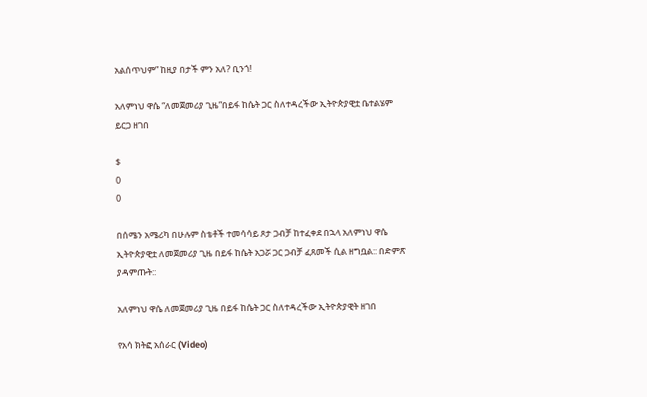አልሰጥህም” ከዚያ በታች ምን አለ? ቢንጎ!

አለምነህ ዋሴ “ለመጀመሪያ ጊዜ”በይፋ ከሴት ጋር ስለተዳረችው ኢትዮጵያዊቷ ቤተልሄም ይርጋ ዘገበ

$
0
0

በሰሜን አሜሪካ በሁሉም ስቴቶች ተመሳሳይ ጾታ ጋብቻ ከተፈቀደ በኋላ አለምነህ ዋሴ ኢትዮጵያዊቷ ለመጀመሪያ ጊዜ በይፋ ከሴት አጋሯ ጋር ጋብቻ ፈጸመች ሲል ዘግቧል:: በድምጽ ያዳምጡት::

አለምነህ ዋሴ ለመጀመሪያ ጊዜ በይፋ ከሴት ጋር ስለተዳረችው ኢትዮጵያዊት ዘገበ

የአሳ ክትፎ አሰራር (Video)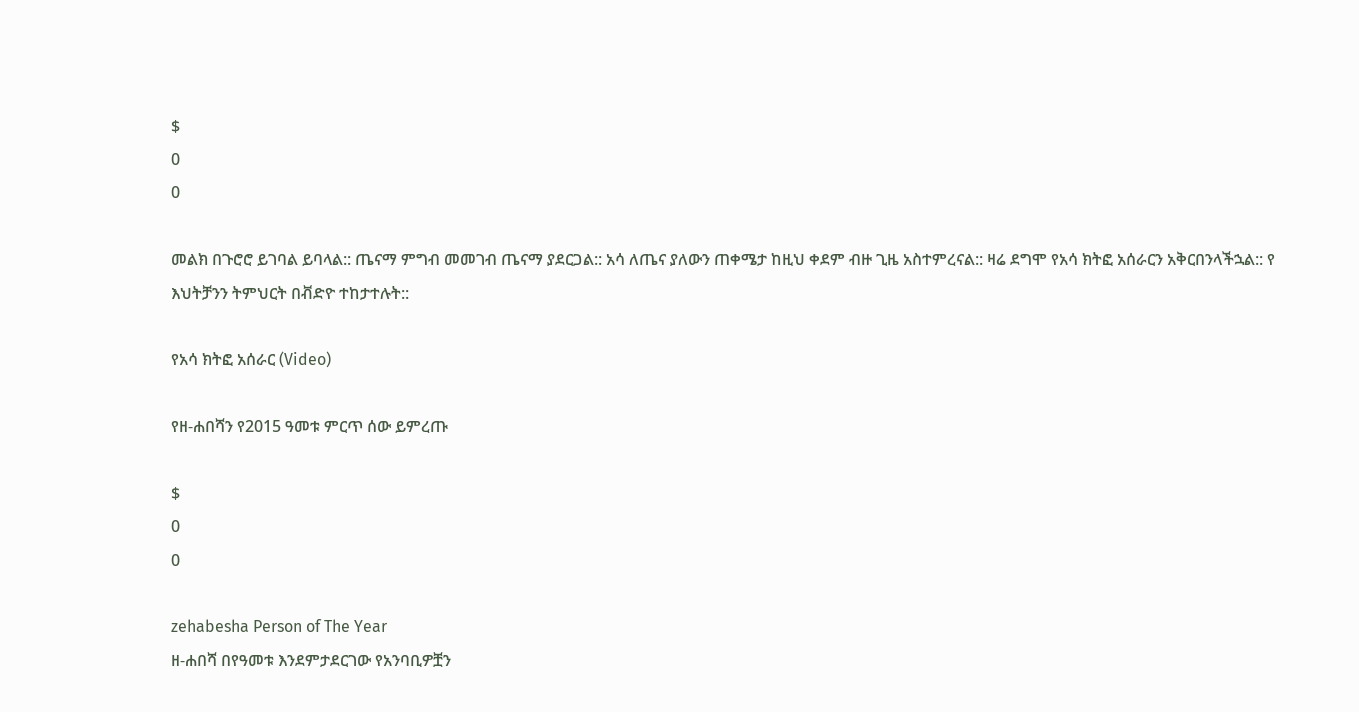$
0
0

መልክ በጉሮሮ ይገባል ይባላል:: ጤናማ ምግብ መመገብ ጤናማ ያደርጋል:: አሳ ለጤና ያለውን ጠቀሜታ ከዚህ ቀደም ብዙ ጊዜ አስተምረናል:: ዛሬ ደግሞ የአሳ ክትፎ አሰራርን አቅርበንላችኋል:: የ እህትቻንን ትምህርት በቭድዮ ተከታተሉት::

የአሳ ክትፎ አሰራር (Video)

የዘ-ሐበሻን የ2015 ዓመቱ ምርጥ ሰው ይምረጡ

$
0
0

zehabesha Person of The Year
ዘ-ሐበሻ በየዓመቱ እንደምታደርገው የአንባቢዎቿን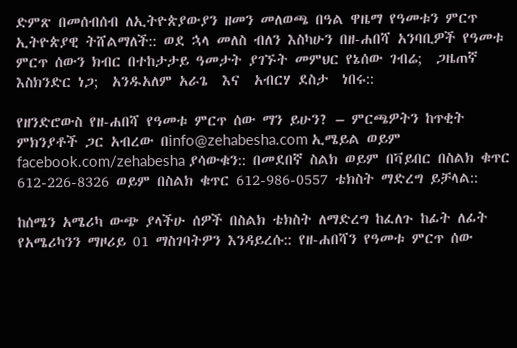ድምጽ በመሰብሰብ ለኢትዮጵያውያን ዘመን መለወጫ በዓል ዋዜማ የዓመቱን ምርጥ ኢትዮጵያዊ ትሸልማለች:: ወደ ኋላ መለስ ብለን እስካሁን በዘ-ሐበሻ አንባቢዎች የዓመቱ ምርጥ ሰውን ክብር በተከታታይ ዓመታት ያገኙት መምህር የኔሰው ገብሬ;  ጋዜጠኛ እስክንድር ነጋ;  አንዱአለም አራጌ  እና  አብርሃ ደስታ  ነበሩ::

የዘንድሮውስ የዘ-ሐበሻ የዓመቱ ምርጥ ሰው ማን ይሁን? – ምርጫዎትን ከጥቂት ምክንያቶች ጋር አብረው በinfo@zehabesha.com ኢሜይል ወይም facebook.com/zehabesha ያሳውቁን:: በመደበኛ ስልክ ወይም በቫይበር በስልክ ቁጥር 612-226-8326 ወይም በስልክ ቁጥር 612-986-0557 ቴክስት ማድረግ ይቻላል::

ከሰሜን አሜሪካ ውጭ ያላችሁ ሰዎች በስልክ ቴክስት ለማድረግ ከፈለጉ ከፊት ለፊት የአሜሪካንን ማዞሪይ 01 ማስገባትዎን እንዳይረሱ:: የዘ-ሐበሻን የዓመቱ ምርጥ ሰው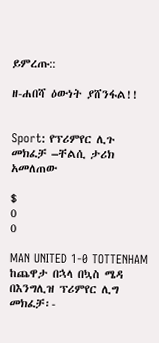ይምረጡ::

ዘ-ሐበሻ ዕውነት ያሸንፋል!!


Sport: የፕሪምየር ሊጉ መክፈቻ –ቸልሲ ታሪክ አመለጠው

$
0
0

MAN UNITED 1-0 TOTTENHAM
ከጨዋታ በኋላ በኳስ ሜዳ
በእንግሊዝ ፕሪምየር ሊግ መክፈቻ፡-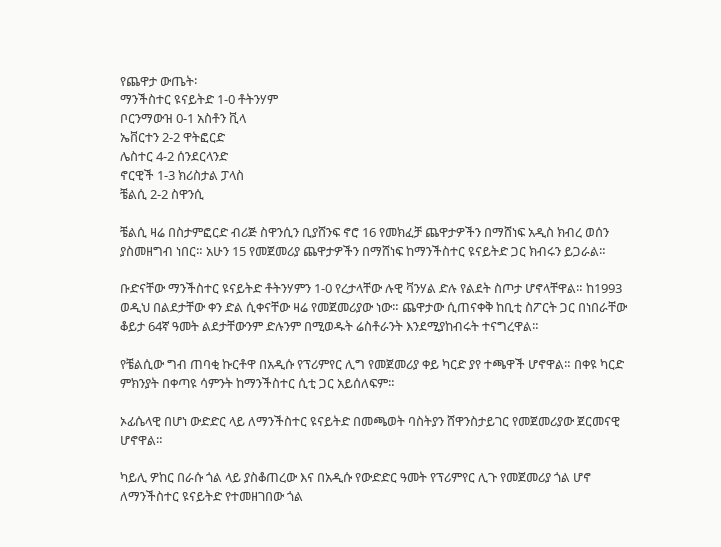የጨዋታ ውጤት፡
ማንችስተር ዩናይትድ 1-0 ቶትንሃም
ቦርንማውዝ 0-1 አስቶን ቪላ
ኤቨርተን 2-2 ዋትፎርድ
ሌስተር 4-2 ሰንደርላንድ
ኖርዊች 1-3 ክሪስታል ፓላስ
ቼልሲ 2-2 ስዋንሲ

ቼልሲ ዛሬ በስታምፎርድ ብሪጅ ስዋንሲን ቢያሸንፍ ኖሮ 16 የመክፈቻ ጨዋታዎችን በማሸነፍ አዲስ ክብረ ወሰን ያስመዘግብ ነበር። አሁን 15 የመጀመሪያ ጨዋታዎችን በማሸነፍ ከማንችስተር ዩናይትድ ጋር ክብሩን ይጋራል።

ቡድናቸው ማንችስተር ዩናይትድ ቶትንሃምን 1-0 የረታላቸው ሉዊ ቫንሃል ድሉ የልደት ስጦታ ሆኖላቸዋል። ከ1993 ወዲህ በልደታቸው ቀን ድል ሲቀናቸው ዛሬ የመጀመሪያው ነው። ጨዋታው ሲጠናቀቅ ከቢቲ ስፖርት ጋር በነበራቸው ቆይታ 64ኛ ዓመት ልደታቸውንም ድሉንም በሚወዱት ሬስቶራንት እንደሚያከብሩት ተናግረዋል።

የቼልሲው ግብ ጠባቂ ኩርቶዋ በአዲሱ የፕሪምየር ሊግ የመጀመሪያ ቀይ ካርድ ያየ ተጫዋች ሆኖዋል። በቀዩ ካርድ ምክንያት በቀጣዩ ሳምንት ከማንችስተር ሲቲ ጋር አይሰለፍም።

ኦፊሴላዊ በሆነ ውድድር ላይ ለማንችስተር ዩናይትድ በመጫወት ባስትያን ሸዋንስታይገር የመጀመሪያው ጀርመናዊ ሆኖዋል።

ካይሊ ዎከር በራሱ ጎል ላይ ያስቆጠረው እና በአዲሱ የውድድር ዓመት የፕሪምየር ሊጉ የመጀመሪያ ጎል ሆኖ ለማንችስተር ዩናይትድ የተመዘገበው ጎል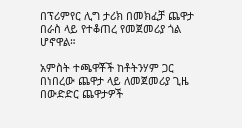በፕሪምየር ሊግ ታሪክ በመክፈቻ ጨዋታ በራስ ላይ የተቆጠረ የመጀመሪያ ጎል ሆኖዋል።

አምስት ተጫዋቾች ከቶትንሃም ጋር በነበረው ጨዋታ ላይ ለመጀመሪያ ጊዜ በውድድር ጨዋታዎች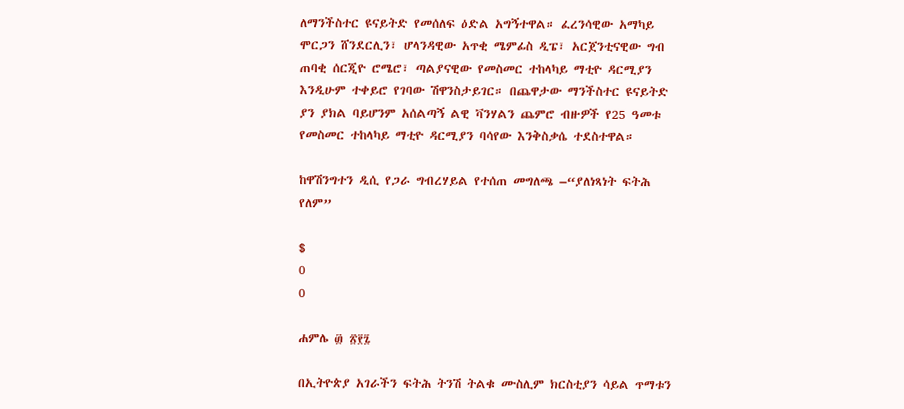ለማንችስተር ዩናይትድ የመሰለፍ ዕድል አግኝተዋል። ፈረንሳዊው አማካይ ሞርጋን ሸንደርሊን፣ ሆላንዳዊው አጥቂ ሜምፊስ ዲፔ፣ አርጀንቲናዊው ግብ ጠባቂ ሰርጂዮ ሮሜሮ፣ ጣልያናዊው የመስመር ተከላካይ ማቲዮ ዳርሚያን እንዲሁም ተቀይሮ የገባው ሽዋንስታይገር። በጨዋታው ማንችስተር ዩናይትድ ያን ያክል ባይሆንም አሰልጣኝ ልዊ ቫንሃልን ጨምሮ ብዙዎች የ25 ዓመቱ የመስመር ተከላካይ ማቲዮ ዳርሚያን ባሳየው እንቅስቃሴ ተደስተዋል።

ከዋሽንግተን ዲሲ የጋራ ግብረሃይል የተሰጠ መግለጫ –“ያለነጻነት ፍትሕ የለም”

$
0
0

ሐምሌ ፴ ፳፻፯

በኢትዮጵያ አገራችን ፍትሕ ትንሽ ትልቁ ሙስሊም ክርስቲያን ሳይል ጥማቱን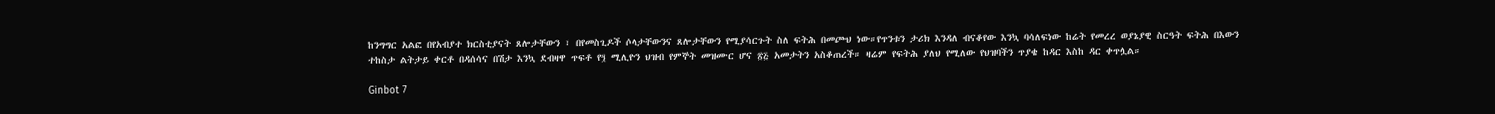ከንግግር አልፎ በየአብያተ ክርስቲያናት ጸሎታቸውን ፣ በየመስጊዶች ሶላታቸውንና ጸሎታቸውን የሚያሳርጉት ስለ ፍትሕ በመጮህ ነው።የጥንቱን ታሪክ እንዳለ ብናቆየው እንኳ ባሳለፍነው ከሬት የመረረ ወያኔያዊ ስርዓት ፍትሕ በእውን ተከስታ ልትታይ ቀርቶ በዳሰሳና በሽታ እንኳ ደብዛዋ ጥፍቶ የ፺ ሚሊዮን ህዝብ የምኞት መዝሙር ሆና ፳፭ አመታትን አስቆጠረች። ዛሬም የፍትሕ ያለህ የሚለው የህዝባችን ጥያቄ ከዳር እስከ ዳር ቀጥሏል።

Ginbot 7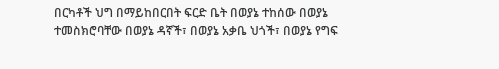በርካቶች ህግ በማይከበርበት ፍርድ ቤት በወያኔ ተከሰው በወያኔ ተመስክሮባቸው በወያኔ ዳኛች፣ በወያኔ አቃቤ ህጎች፣ በወያኔ የግፍ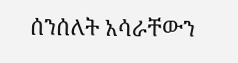ሰንሰለት አሳራቸውን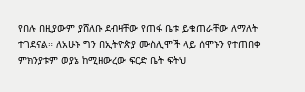የበሉ በዚያውም ያሸለቡ ደብዛቸው የጠፋ ቤቱ ይቁጠራቸው ለማለት ተገደናል። ለአሁኑ ግን በኢትዮጵያ ሙስሊሞች ላይ ሰሞኑን የተጠበቀ ምክንያቱም ወያኔ ከሚዘውረው ፍርድ ቤት ፍትህ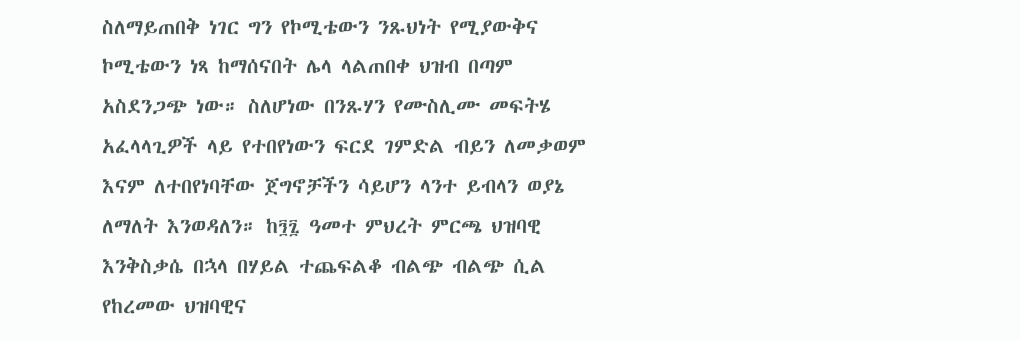ስለማይጠበቅ ነገር ግን የኮሚቴውን ንጹህነት የሚያውቅና ኮሚቴውን ነጻ ከማሰናበት ሌላ ላልጠበቀ ህዝብ በጣም አስደንጋጭ ነው። ስለሆነው በንጹሃን የሙስሊሙ መፍትሄ አፈላላጊዎች ላይ የተበየነውን ፍርደ ገምድል ብይን ለመቃወም እናም ለተበየነባቸው ጀግኖቻችን ሳይሆን ላንተ ይብላን ወያኔ ለማለት እንወዳለን። ከ፺፯ ዓመተ ምህረት ምርጫ ህዝባዊ እንቅስቃሴ በኋላ በሃይል ተጨፍልቆ ብልጭ ብልጭ ሲል የከረመው ህዝባዊና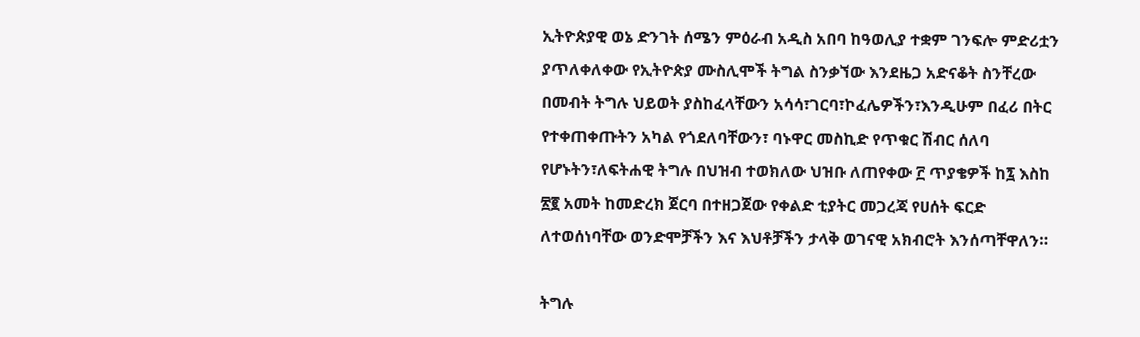ኢትዮጵያዊ ወኔ ድንገት ሰሜን ምዕራብ አዲስ አበባ ከዓወሊያ ተቋም ገንፍሎ ምድሪቷን ያጥለቀለቀው የኢትዮጵያ ሙስሊሞች ትግል ስንቃኘው እንደዜጋ አድናቆት ስንቸረው በመብት ትግሉ ህይወት ያስከፈላቸውን አሳሳ፣ገርባ፣ኮፈሌዎችን፣እንዲሁም በፈሪ በትር የተቀጠቀጡትን አካል የጎደለባቸውን፣ ባኑዋር መስኪድ የጥቁር ሽብር ሰለባ የሆኑትን፣ለፍትሐዊ ትግሉ በህዝብ ተወክለው ህዝቡ ለጠየቀው ፫ ጥያቄዎች ከ፯ እስከ ፳፪ አመት ከመድረክ ጀርባ በተዘጋጀው የቀልድ ቲያትር መጋረጃ የሀሰት ፍርድ ለተወሰነባቸው ወንድሞቻችን እና እህቶቻችን ታላቅ ወገናዊ አክብሮት እንሰጣቸዋለን።

ትግሉ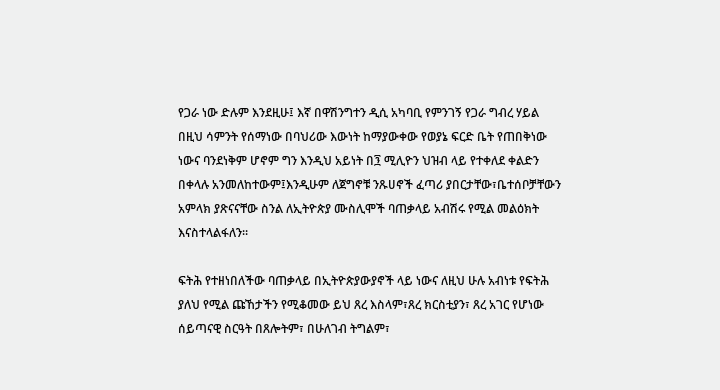የጋራ ነው ድሉም እንደዚሁ፤ እኛ በዋሽንግተን ዲሲ አካባቢ የምንገኝ የጋራ ግብረ ሃይል በዚህ ሳምንት የሰማነው በባህሪው እውነት ከማያውቀው የወያኔ ፍርድ ቤት የጠበቅነው ነውና ባንደነቅም ሆኖም ግን እንዲህ አይነት በ፺ ሚሊዮን ህዝብ ላይ የተቀለደ ቀልድን በቀላሉ አንመለከተውም፤እንዲሁም ለጀግኖቹ ንጹሀኖች ፈጣሪ ያበርታቸው፣ቤተሰቦቻቸውን አምላክ ያጽናናቸው ስንል ለኢትዮጵያ ሙስሊሞች ባጠቃላይ አብሽሩ የሚል መልዕክት እናስተላልፋለን።

ፍትሕ የተዘነበለችው ባጠቃላይ በኢትዮጵያውያኖች ላይ ነውና ለዚህ ሁሉ አብነቱ የፍትሕ ያለህ የሚል ጩኸታችን የሚቆመው ይህ ጸረ እስላም፣ጸረ ክርስቲያን፣ ጸረ አገር የሆነው ሰይጣናዊ ስርዓት በጸሎትም፣ በሁለገብ ትግልም፣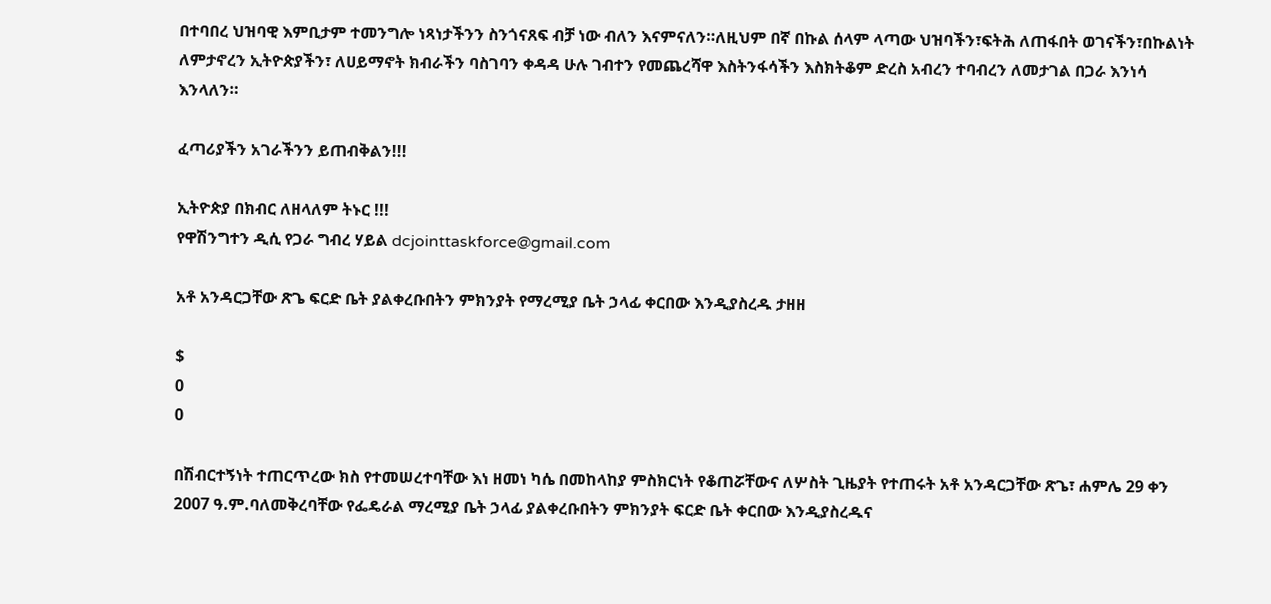በተባበረ ህዝባዊ እምቢታም ተመንግሎ ነጻነታችንን ስንጎናጸፍ ብቻ ነው ብለን እናምናለን።ለዚህም በኛ በኩል ሰላም ላጣው ህዝባችን፣ፍትሕ ለጠፋበት ወገናችን፣በኩልነት ለምታኖረን ኢትዮጵያችን፣ ለሀይማኖት ክብራችን ባስገባን ቀዳዳ ሁሉ ገብተን የመጨረሻዋ እስትንፋሳችን እስክትቆም ድረስ አብረን ተባብረን ለመታገል በጋራ እንነሳ እንላለን።

ፈጣሪያችን አገራችንን ይጠብቅልን!!!

ኢትዮጵያ በክብር ለዘላለም ትኑር !!!
የዋሽንግተን ዲሲ የጋራ ግብረ ሃይል dcjointtaskforce@gmail.com

አቶ አንዳርጋቸው ጽጌ ፍርድ ቤት ያልቀረቡበትን ምክንያት የማረሚያ ቤት ኃላፊ ቀርበው እንዲያስረዱ ታዘዘ

$
0
0

በሽብርተኝነት ተጠርጥረው ክስ የተመሠረተባቸው እነ ዘመነ ካሴ በመከላከያ ምስክርነት የቆጠሯቸውና ለሦስት ጊዜያት የተጠሩት አቶ አንዳርጋቸው ጽጌ፣ ሐምሌ 29 ቀን 2007 ዓ.ም.ባለመቅረባቸው የፌዴራል ማረሚያ ቤት ኃላፊ ያልቀረቡበትን ምክንያት ፍርድ ቤት ቀርበው እንዲያስረዱና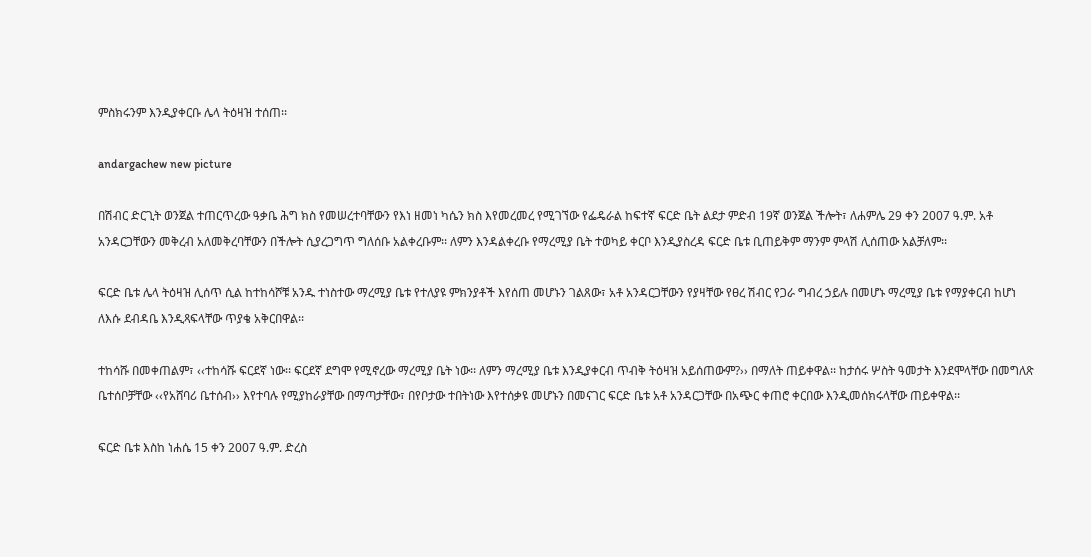ምስክሩንም እንዲያቀርቡ ሌላ ትዕዛዝ ተሰጠ፡፡

andargachew new picture

በሽብር ድርጊት ወንጀል ተጠርጥረው ዓቃቤ ሕግ ክስ የመሠረተባቸውን የእነ ዘመነ ካሴን ክስ እየመረመረ የሚገኘው የፌዴራል ከፍተኛ ፍርድ ቤት ልደታ ምድብ 19ኛ ወንጀል ችሎት፣ ለሐምሌ 29 ቀን 2007 ዓ.ም. አቶ አንዳርጋቸውን መቅረብ አለመቅረባቸውን በችሎት ሲያረጋግጥ ግለሰቡ አልቀረቡም፡፡ ለምን እንዳልቀረቡ የማረሚያ ቤት ተወካይ ቀርቦ እንዲያስረዳ ፍርድ ቤቱ ቢጠይቅም ማንም ምላሽ ሊሰጠው አልቻለም፡፡

ፍርድ ቤቱ ሌላ ትዕዛዝ ሊሰጥ ሲል ከተከሳሾቹ አንዱ ተነስተው ማረሚያ ቤቱ የተለያዩ ምክንያቶች እየሰጠ መሆኑን ገልጸው፣ አቶ አንዳርጋቸውን የያዛቸው የፀረ ሽብር የጋራ ግብረ ኃይሉ በመሆኑ ማረሚያ ቤቱ የማያቀርብ ከሆነ ለእሱ ደብዳቤ እንዲጻፍላቸው ጥያቄ አቅርበዋል፡፡

ተከሳሹ በመቀጠልም፣ ‹‹ተከሳሹ ፍርደኛ ነው፡፡ ፍርደኛ ደግሞ የሚኖረው ማረሚያ ቤት ነው፡፡ ለምን ማረሚያ ቤቱ እንዲያቀርብ ጥብቅ ትዕዛዝ አይሰጠውም?›› በማለት ጠይቀዋል፡፡ ከታሰሩ ሦስት ዓመታት እንደሞላቸው በመግለጽ ቤተሰቦቻቸው ‹‹የአሸባሪ ቤተሰብ›› እየተባሉ የሚያከራያቸው በማጣታቸው፣ በየቦታው ተበትነው እየተሰቃዩ መሆኑን በመናገር ፍርድ ቤቱ አቶ አንዳርጋቸው በአጭር ቀጠሮ ቀርበው እንዲመሰክሩላቸው ጠይቀዋል፡፡

ፍርድ ቤቱ እስከ ነሐሴ 15 ቀን 2007 ዓ.ም. ድረስ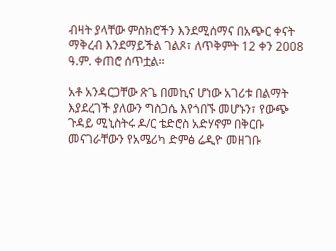ብዛት ያላቸው ምስክሮችን እንደሚሰማና በአጭር ቀናት ማቅረብ እንደማይችል ገልጾ፣ ለጥቅምት 12 ቀን 2008 ዓ.ም. ቀጠሮ ሰጥቷል፡፡

አቶ አንዳርጋቸው ጽጌ በመኪና ሆነው አገሪቱ በልማት እያደረገች ያለውን ግስጋሴ እየጎበኙ መሆኑን፣ የውጭ ጉዳይ ሚኒስትሩ ዶ/ር ቴድሮስ አድሃኖም በቅርቡ መናገራቸውን የአሜሪካ ድምፅ ሬዲዮ መዘገቡ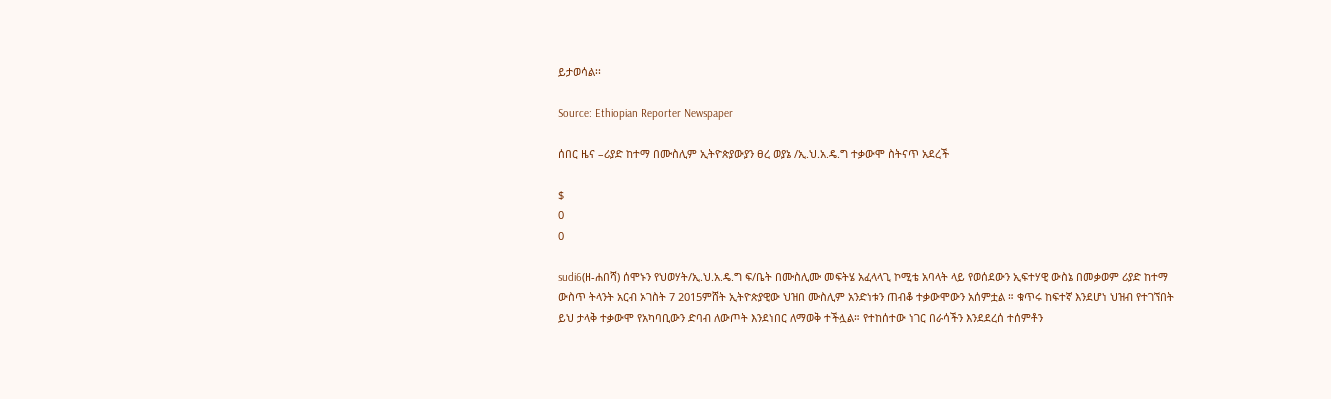ይታወሳል፡፡

Source: Ethiopian Reporter Newspaper

ሰበር ዜና –ሪያድ ከተማ በሙስሊም ኢትዮጵያውያን ፀረ ወያኔ /ኢ.ህ.አ.ዴ.ግ ተቃውሞ ስትናጥ አደረች

$
0
0

sudi6(ዘ-ሐበሻ) ሰሞኑን የህወሃት/ኢ.ህ.አ.ዴ.ግ ፍ/ቤት በሙስሊሙ መፍትሄ አፈላላጊ ኮሚቴ አባላት ላይ የወሰደውን ኢፍተሃዊ ውስኔ በመቃወም ሪያድ ከተማ ውስጥ ትላንት አርብ ኦገስት 7 2015ምሸት ኢትዮጵያዊው ህዝበ ሙስሊም አንድነቱን ጠብቆ ተቃውሞውን አሰምቷል ። ቁጥሩ ከፍተኛ እንደሆነ ህዝብ የተገኘበት  ይህ ታላቅ ተቃውሞ የአካባቢውን ድባብ ለውጦት እንደነበር ለማወቅ ተችሏል። የተከሰተው ነገር በራሳችን እንደደረሰ ተሰምቶን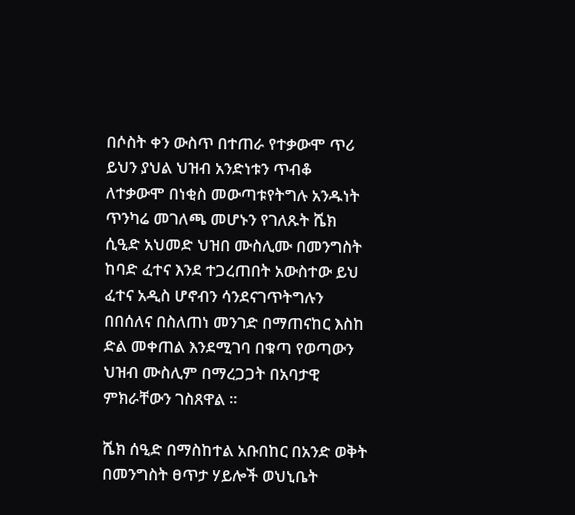በሶስት ቀን ውስጥ በተጠራ የተቃውሞ ጥሪ ይህን ያህል ህዝብ አንድነቱን ጥብቆ ለተቃውሞ በነቂስ መውጣቱየትግሉ አንዱነት ጥንካሬ መገለጫ መሆኑን የገለጹት ሼክ ሲዒድ አህመድ ህዝበ ሙስሊሙ በመንግስት ከባድ ፈተና እንደ ተጋረጠበት አውስተው ይህ ፈተና አዲስ ሆኖብን ሳንደናገጥትግሉን በበሰለና በስለጠነ መንገድ በማጠናከር እስከ ድል መቀጠል እንደሚገባ በቁጣ የወጣውን ህዝብ ሙስሊም በማረጋጋት በአባታዊ ምክራቸውን ገስጸዋል ።

ሼክ ሰዒድ በማስከተል አቡበከር በአንድ ወቅት በመንግስት ፀጥታ ሃይሎች ወህኒቤት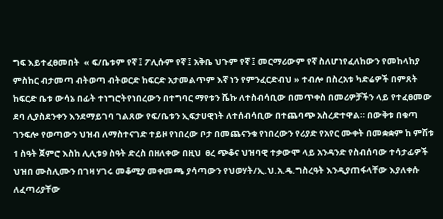ግፍ እይተፈፀመበት  « ፍ/ቤቱም የኛ ፤ ፖሊሱም የኛ ፤ አቅቤ ህጉም የኛ ፤ መርማሪውም የኛ ስለሆነየፈለከውን የመከላከያ ምስከር ብታመጣ ብትወጣ ብትወርድ ከፍርድ አታመልጥም እኛ ነን የምንፈርድብህ » ተብሎ በስረአቱ ካድሬዎች በምጸት ከፍርድ ቤቱ ውሳኔ በፊት ተነግሮትየነበረውን በተግባር ማየቱን ሼኩ ለተስብሳቢው በመጥቀስ በመሪዎቻችን ላይ የተፈፀመው ደባ ሊያስደንቀን እንደማይገባ ገልጸው የፍ/ቤቱን ኢፍታሀዊነት ለተሰብሳቢው በተጨባጭ አስረድተዋል። በውቅቱ በቁጣ ገንፍሎ የወጣውን ህዝብ ለማስተናገድ ተይዞ የነበረው ቦታ በመጨናንቁ የነበረውን የሪያድ የአየር ሙቀት በመቋቋም ከ ምሽቱ 1 ስዓት ጀምሮ እስከ ሊሊቱ9 ስዓት ድረስ በዘለቀው በዚህ  ፀረ ጭቆና ህዝባዊ ተቃውሞ ላይ አንዳንድ የስብሰባው ተሳታፊዎች  ህዝበ ሙስሊሙን በገዛ ሃገሩ መቆሚያ መቀመጫ ያሳጣውን የህወሃት/ኢ.ህ.አ.ዴ.ግስረዓት እንዲያጠፋላቸው እያለቀሱ  ለፈጣሪያቸው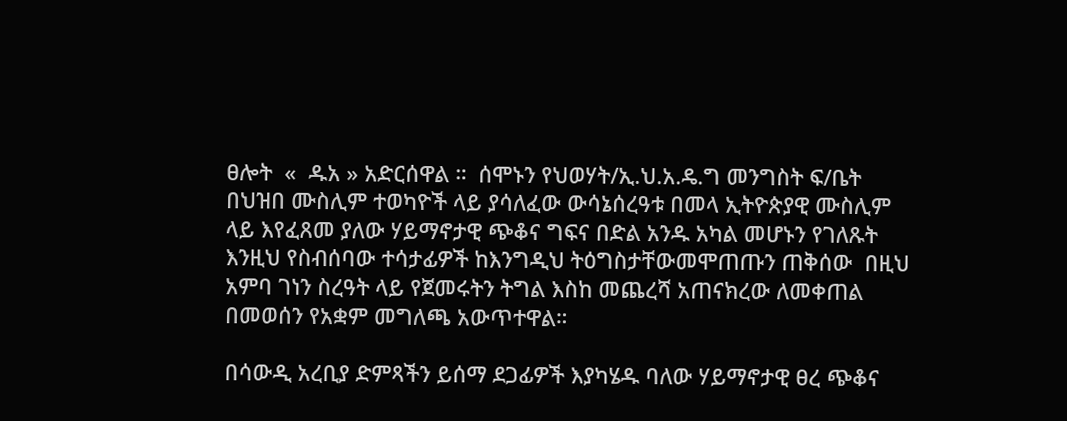ፀሎት  «  ዱአ » አድርሰዋል ።  ሰሞኑን የህወሃት/ኢ.ህ.አ.ዴ.ግ መንግስት ፍ/ቤት በህዝበ ሙስሊም ተወካዮች ላይ ያሳለፈው ውሳኔሰረዓቱ በመላ ኢትዮጵያዊ ሙስሊም ላይ እየፈጸመ ያለው ሃይማኖታዊ ጭቆና ግፍና በድል አንዱ አካል መሆኑን የገለጹት እንዚህ የስብሰባው ተሳታፊዎች ከእንግዲህ ትዕግስታቸውመሞጠጡን ጠቅሰው  በዚህ አምባ ገነን ስረዓት ላይ የጀመሩትን ትግል እስከ መጨረሻ አጠናክረው ለመቀጠል በመወሰን የአቋም መግለጫ አውጥተዋል።

በሳውዲ አረቢያ ድምጻችን ይሰማ ደጋፊዎች እያካሄዱ ባለው ሃይማኖታዊ ፀረ ጭቆና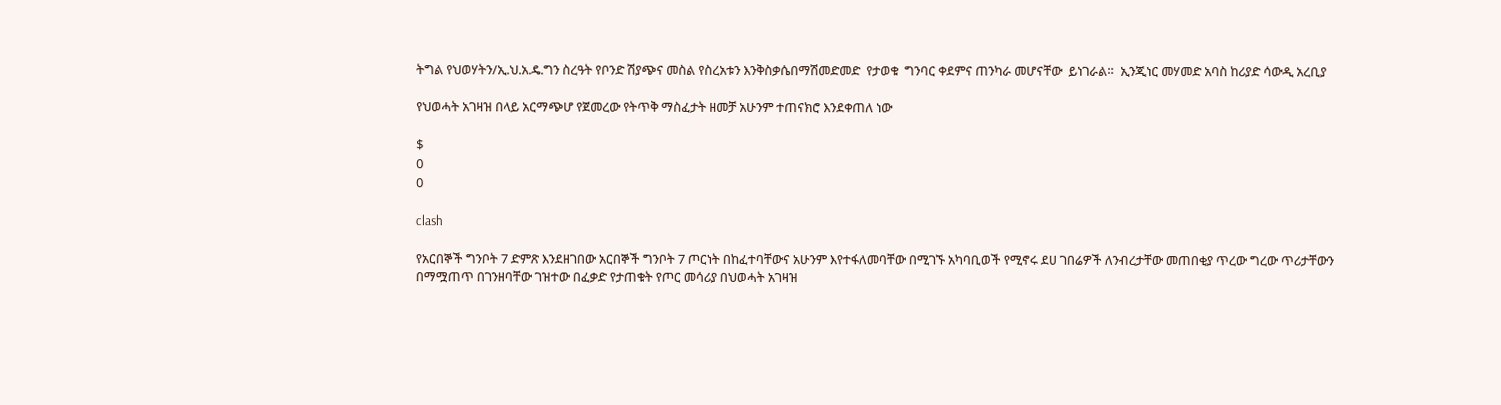ትግል የህወሃትን/ኢ.ህ.አ.ዴ.ግን ስረዓት የቦንድ ሽያጭና መስል የስረአቱን እንቅስቃሴበማሽመድመድ  የታወቁ  ግንባር ቀደምና ጠንካራ መሆናቸው  ይነገራል።  ኢንጂነር መሃመድ አባስ ከሪያድ ሳውዲ አረቢያ

የህወሓት አገዛዝ በላይ አርማጭሆ የጀመረው የትጥቅ ማስፈታት ዘመቻ አሁንም ተጠናክሮ እንደቀጠለ ነው

$
0
0

clash

የአርበኞች ግንቦት 7 ድምጽ እንደዘገበው አርበኞች ግንቦት 7 ጦርነት በከፈተባቸውና አሁንም እየተፋለመባቸው በሚገኙ አካባቢወች የሚኖሩ ደሀ ገበሬዎች ለንብረታቸው መጠበቂያ ጥረው ግረው ጥሪታቸውን በማሟጠጥ በገንዘባቸው ገዝተው በፈቃድ የታጠቁት የጦር መሳሪያ በህወሓት አገዛዝ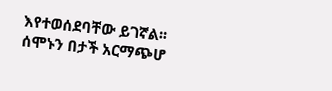እየተወሰደባቸው ይገኛል፡፡
ሰሞኑን በታች አርማጭሆ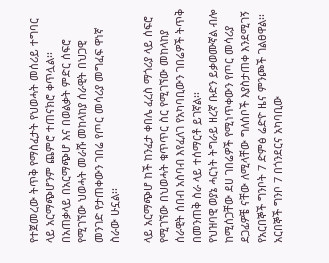የተጀመረው ትጥቅ የማስፈታት የህወሓት መሰሪይ ተግባር ላይ አርማጭሆንም ጨምሮ ተጠናክሮ ቀጥሏል፡፡
በአጠቃላይ በአርማጭሆ እና በወልቃት ምድር ሰፍሮ የሚገኘው ህወሓት መራሹ መከላከያ ሰራዊት በህጋዊ መንገድ የታጠቀውን ገበሬ የጦር መሳሪያ መግፈፍ ዋነኛ ስራው ሁኗል፡፡

ላይ አርማጭሆ ከች ከንፈታ ቀበሌ ፈረስ ማጎሪያ ላይ ሰፍሮ የሚገኘው በህወሓት ቁጥጥር ስር የሚገኘው መከላከያ ሰራዊት ሰበብ አስባብ እየፈለገ የአካባቢውን ገበሬዎች ትጥቅ በመንጠቅ ስራ ላይ ተሰማርቶ ይገኛል፡፡
የህዝባዊ ወያኔ ሓርነት ትግራይ ዘረኛ ቡድን ይቃወሙኛል ብሎ ከሚሰጋቸው ደሀ ገበሬዎች የሚነጥቀውን የጦር መሳሪያ ደጋፊዎቼ ናቸው ለሚላቸው ግለሰቦች እያስታጠቀ እንደሚገኝ የአርበኞች ግንቦት 7 ድምፅ ሬድዮ ዜና ምንጮች ገልፀዋል፡፡
አርበኞች ግንቦ 7 በጎንደርና አካባቢው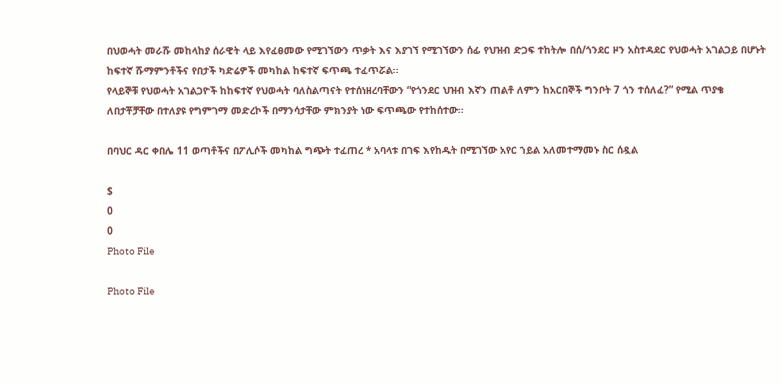በህወሓት መራሹ መከላከያ ሰራዊት ላይ እየፈፀመው የሚገኘውን ጥቃት እና እያገኘ የሚገኘውን ሰፊ የህዝብ ድጋፍ ተከትሎ በሰ/ጎንደር ዞን አስተዳደር የህወሓት አገልጋይ በሆኑት ከፍተኛ ሹማምንቶችና የበታች ካድሬዎች መካከል ከፍተኛ ፍጥጫ ተፈጥሯል፡፡
የላይኞቹ የህወሓት አገልጋዮች ከከፍተኛ የህወሓት ባለስልጣናት የተሰነዘረባቸውን “የጎንደር ህዝብ እኛን ጠልቶ ለምን ከአርበኞች ግንቦት 7 ጎን ተሰለፈ?” የሚል ጥያቄ ለበታቾቻቸው በተለያዩ የግምገማ መድረኮች በማንሳታቸው ምክንያት ነው ፍጥጫው የተከሰተው፡፡

በባህር ዳር ቀበሌ 11 ወጣቶችና በፖሊሶች መካከል ግጭት ተፈጠረ * አባላቱ በገፍ እየከዱት በሚገኘው አየር ኀይል አለመተማመኑ ስር ሰዷል

$
0
0
Photo File

Photo File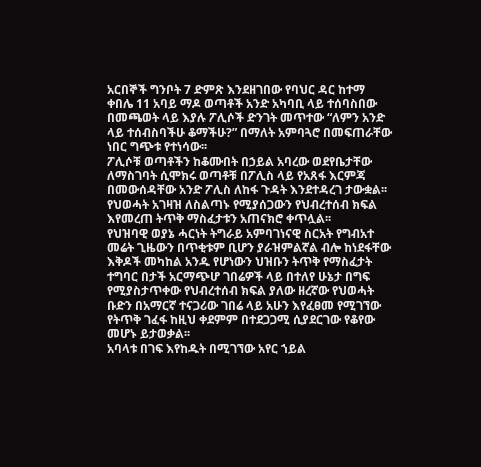አርበኞች ግንቦት 7 ድምጽ እንደዘገበው የባህር ዳር ከተማ ቀበሌ 11 አባይ ማዶ ወጣቶች አንድ አካባቢ ላይ ተሰባስበው በመጫወት ላይ እያሉ ፖሊሶች ድንገት መጥተው “ለምን አንድ ላይ ተሰብስባችሁ ቆማችሁ?” በማለት አምባጓሮ በመፍጠራቸው ነበር ግጭቱ የተነሳው፡፡
ፖሊሶቹ ወጣቶችን ከቆሙበት በኃይል አባረው ወደየቤታቸው ለማስገባት ሲሞክሩ ወጣቶቹ በፖሊስ ላይ የአጸፋ እርምጃ በመውሰዳቸው አንድ ፖሊስ ለከፋ ጉዳት እንደተዳረገ ታውቋል፡፡
የህወሓት አገዛዝ ለስልጣኑ የሚያሰጋውን የህብረተሰብ ክፍል እየመረጠ ትጥቅ ማስፈታቱን አጠናክሮ ቀጥሏል፡፡
የህዝባዊ ወያኔ ሓርነት ትግራይ አምባገነናዊ ስርአት የግብአተ መሬት ጊዜውን በጥቂቱም ቢሆን ያራዝምልኛል ብሎ ከነደፋቸው እቅዶች መካከል አንዱ የሆነውን ህዝቡን ትጥቅ የማስፈታት ተግባር በታች አርማጭሆ ገበሬዎች ላይ በተለየ ሁኔታ በግፍ የሚያስታጥቀው የህብረተሰብ ክፍል ያለው ዘረኛው የህወሓት ቡድን በአማርኛ ተናጋሪው ገበሬ ላይ አሁን እየፈፀመ የሚገኘው የትጥቅ ገፈፋ ከዚህ ቀደምም በተደጋጋሚ ሲያደርገው የቆየው መሆኑ ይታወቃል፡፡
አባላቱ በገፍ እየከዱት በሚገኘው አየር ኀይል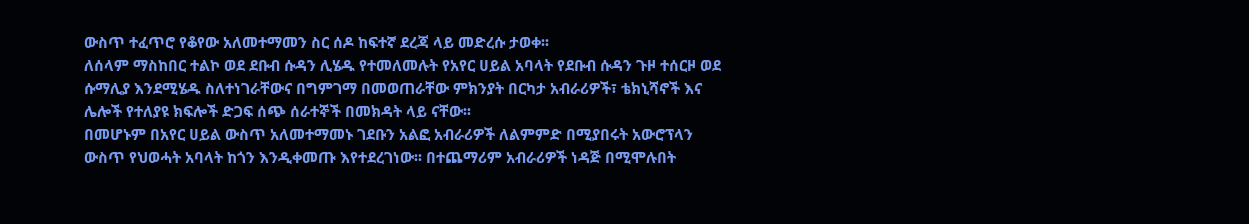ውስጥ ተፈጥሮ የቆየው አለመተማመን ስር ሰዶ ከፍተኛ ደረጃ ላይ መድረሱ ታወቀ፡፡
ለሰላም ማስከበር ተልኮ ወደ ደቡብ ሱዳን ሊሄዱ የተመለመሉት የአየር ሀይል አባላት የደቡብ ሱዳን ጉዞ ተሰርዞ ወደ ሱማሊያ እንደሚሄዱ ስለተነገራቸውና በግምገማ በመወጠራቸው ምክንያት በርካታ አብራሪዎች፣ ቴክኒሻኖች እና ሌሎች የተለያዩ ክፍሎች ድጋፍ ሰጭ ሰራተኞች በመክዳት ላይ ናቸው፡፡
በመሆኑም በአየር ሀይል ውስጥ አለመተማመኑ ገደቡን አልፎ አብራሪዎች ለልምምድ በሚያበሩት አውሮፕላን ውስጥ የህወሓት አባላት ከጎን እንዲቀመጡ እየተደረገነው፡፡ በተጨማሪም አብራሪዎች ነዳጅ በሚሞሉበት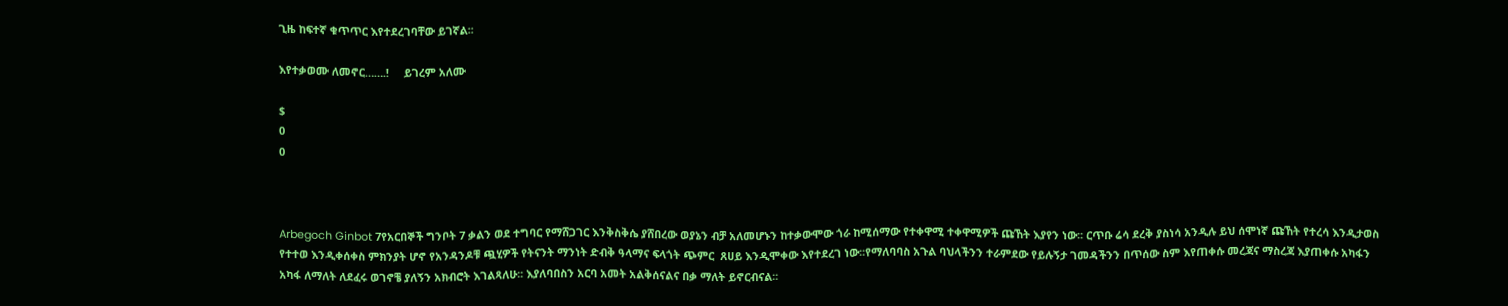ጊዜ ከፍተኛ ቁጥጥር እየተደረገባቸው ይገኛል፡፡

እየተቃወሙ ለመኖር…….!     ይገረም አለሙ

$
0
0



Arbegoch Ginbot 7የአርበኞች ግንቦት 7 ቃልን ወደ ተግባር የማሸጋገር እንቅስቅሴ ያሸበረው ወያኔን ብቻ አለመሆኑን ከተቃውሞው ጎራ ከሚሰማው የተቀዋሚ ተቀዋሚዎች ጩኸት እያየን ነው፡፡ ርጥቡ ሬሳ ደረቅ ያስነሳ አንዲሉ ይህ ሰሞነኛ ጩኸት የተረሳ እንዲታወስ የተተወ እንዲቀሰቀስ ምክንያት ሆኖ የአንዳንዶቹ ጯሂዎች የትናንት ማንነት ድብቅ ዓላማና ፍላጎት ጭምር  ጸሀይ እንዲሞቀው እየተደረገ ነው፡፡የማለባባስ አጉል ባህላችንን ተራምደው የይሉኝታ ገመዳችንን በጥሰው ስም እየጠቀሱ መረጃና ማስረጃ እያጠቀሱ አካፋን አካፋ ለማለት ለደፈሩ ወገኖቼ ያለኝን አክብሮት እገልጻለሁ፡፡ እያለባበስን አርባ አመት አልቅሰናልና በቃ ማለት ይኖርብናል፡፡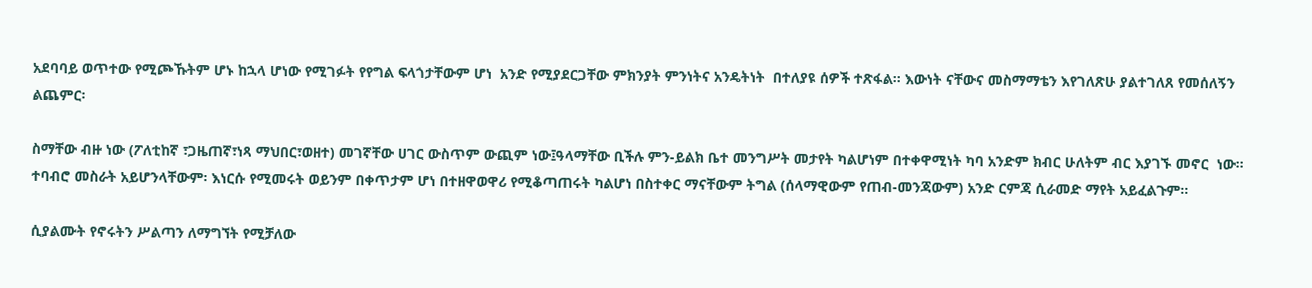አደባባይ ወጥተው የሚጮኹትም ሆኑ ከኋላ ሆነው የሚገፉት የየግል ፍላጎታቸውም ሆነ  አንድ የሚያደርጋቸው ምክንያት ምንነትና አንዴትነት  በተለያዩ ሰዎች ተጽፋል፡፡ እውነት ናቸውና መስማማቴን እየገለጽሁ ያልተገለጸ የመሰለኝን ልጨምር፡

ስማቸው ብዙ ነው (ፖለቲከኛ ፣ጋዜጠኛ፣ነጻ ማህበር፣ወዘተ) መገኛቸው ሀገር ውስጥም ውጪም ነው፤ዓላማቸው ቢችሉ ምን-ይልክ ቤተ መንግሥት መታየት ካልሆነም በተቀዋሚነት ካባ አንድም ክብር ሁለትም ብር እያገኙ መኖር  ነው፡፡ ተባብሮ መስራት አይሆንላቸውም፡ እነርሱ የሚመሩት ወይንም በቀጥታም ሆነ በተዘዋወዋሪ የሚቆጣጠሩት ካልሆነ በስተቀር ማናቸውም ትግል (ሰላማዊውም የጠብ-መንጃውም) አንድ ርምጃ ሲራመድ ማየት አይፈልጉም፡፡

ሲያልሙት የኖሩትን ሥልጣን ለማግኘት የሚቻለው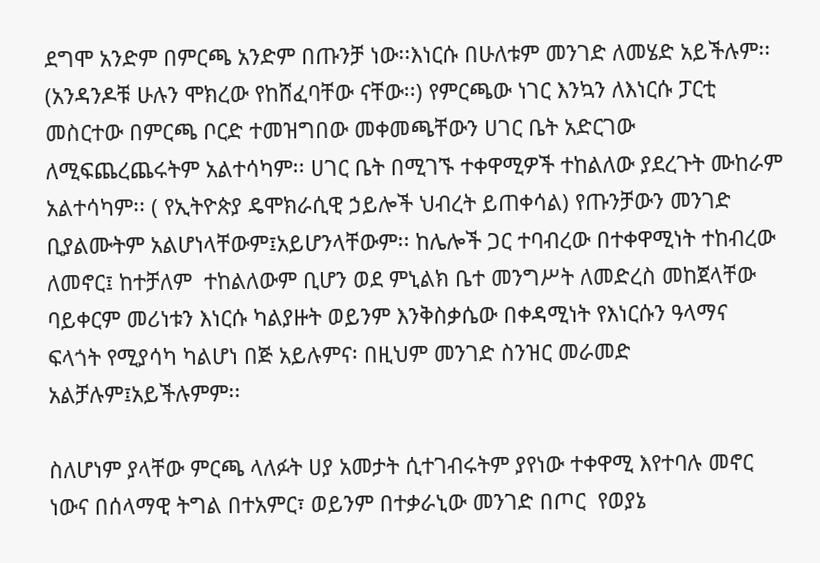ደግሞ አንድም በምርጫ አንድም በጡንቻ ነው፡፡እነርሱ በሁለቱም መንገድ ለመሄድ አይችሉም፡፡(አንዳንዶቹ ሁሉን ሞክረው የከሸፈባቸው ናቸው፡፡) የምርጫው ነገር እንኳን ለእነርሱ ፓርቲ መስርተው በምርጫ ቦርድ ተመዝግበው መቀመጫቸውን ሀገር ቤት አድርገው ለሚፍጨረጨሩትም አልተሳካም፡፡ ሀገር ቤት በሚገኙ ተቀዋሚዎች ተከልለው ያደረጉት ሙከራም አልተሳካም፡፡ ( የኢትዮጵያ ዴሞክራሲዊ ኃይሎች ህብረት ይጠቀሳል) የጡንቻውን መንገድ ቢያልሙትም አልሆነላቸውም፤አይሆንላቸውም፡፡ ከሌሎች ጋር ተባብረው በተቀዋሚነት ተከብረው ለመኖር፤ ከተቻለም  ተከልለውም ቢሆን ወደ ምኒልክ ቤተ መንግሥት ለመድረስ መከጀላቸው ባይቀርም መሪነቱን እነርሱ ካልያዙት ወይንም እንቅስቃሴው በቀዳሚነት የእነርሱን ዓላማና ፍላጎት የሚያሳካ ካልሆነ በጅ አይሉምና፡ በዚህም መንገድ ስንዝር መራመድ አልቻሉም፤አይችሉምም፡፡

ስለሆነም ያላቸው ምርጫ ላለፉት ሀያ አመታት ሲተገብሩትም ያየነው ተቀዋሚ እየተባሉ መኖር ነውና በሰላማዊ ትግል በተአምር፣ ወይንም በተቃራኒው መንገድ በጦር  የወያኔ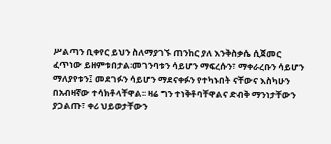ሥልጣን ቢቀየር ይህን ስለማያገኙ ጠንከር ያለ እንቅስቃሴ ሲጀመር ፈጥነው ይዘምቱበታል፡መገንባቱን ሳይሆን ማፍረሱን፣ ማቀራረቡን ሳይሆን ማለያየቱን፤ መደገፉን ሳይሆን ማደናቀፉን የተካኑበት ናቸውና እስካሁን በአብዛኛው ተሳክቶላቸዋል፡፡ ዛሬ ግን ተነቅቶባቸዋልና ድብቅ ማንነታቸውን ያጋልጡ፣ ቀሪ ህይወታቸውን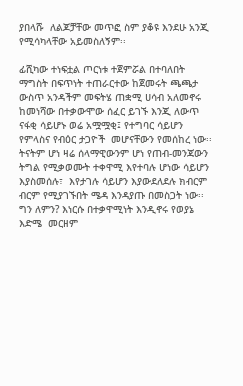ያበላሹ  ለልጆቻቸው መጥፎ ስም ያቆዩ እንደሁ አንጂ የሚሳካላቸው አይመስለኝም፡፡

ፊሺካው ተነፍቷል ጦርነቱ ተጀምሯል በተባለበት ማግስት በፍጥነት ተጠራርተው ከጀመሩት ጫጫታ ውስጥ አንዳችም መፍትሄ ጠቋሚ ሀሳብ አለመኖሩ ከመነሻው በተቃውሞው ሰፈር ይገኙ እንጂ ለውጥ ናፋቂ ሳይሆኑ ወሬ አሟሟቂ፤ የተግባር ሳይሆን የምላስና የብዕር ታጋዮች  መሆናቸውን የመሰከረ ነው፡፡ ትናትም ሆነ ዛሬ ሰላማዊውንም ሆነ የጠብ-መንጃውን ትግል የሚቃወሙት ተቀዋሚ እየተባሉ ሆነው ሳይሆን እያስመሰሉ፣  እየታገሉ ሳይሆን እያውደለደሉ ክብርም ብርም የሚያገኙበት ሜዳ እንዳያጡ በመስጋት ነው፡፡  ግን ለምን? እነርሱ በተቃዋሚነት እንዲኖሩ የወያኔ እድሜ  መርዘም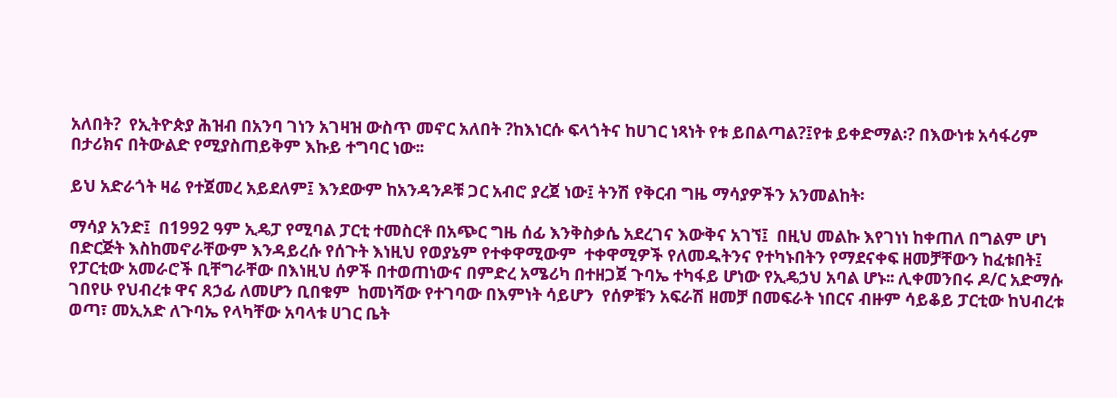አለበት?  የኢትዮጵያ ሕዝብ በአንባ ገነን አገዛዝ ውስጥ መኖር አለበት ?ከእነርሱ ፍላጎትና ከሀገር ነጻነት የቱ ይበልጣል?፤የቱ ይቀድማል፡? በእውነቱ አሳፋሪም በታሪክና በትውልድ የሚያስጠይቅም እኩይ ተግባር ነው፡፡

ይህ አድራጎት ዛሬ የተጀመረ አይደለም፤ እንደውም ከአንዳንዶቹ ጋር አብሮ ያረጀ ነው፤ ትንሽ የቅርብ ግዜ ማሳያዎችን አንመልከት፡

ማሳያ አንድ፤  በ1992 ዓም ኢዴፓ የሚባል ፓርቲ ተመስርቶ በአጭር ግዜ ሰፊ እንቅስቃሴ አደረገና እውቅና አገኘ፤  በዚህ መልኩ እየገነነ ከቀጠለ በግልም ሆነ  በድርጅት እስከመኖራቸውም እንዳይረሱ የሰጉት እነዚህ የወያኔም የተቀዋሚውም  ተቀዋሚዎች የለመዱትንና የተካኑበትን የማደናቀፍ ዘመቻቸውን ከፈቱበት፤ የፓርቲው አመራሮች ቢቸግራቸው በእነዚህ ሰዎች በተወጠነውና በምድረ አሜሪካ በተዘጋጀ ጉባኤ ተካፋይ ሆነው የኢዴኃህ አባል ሆኑ፡፡ ሊቀመንበሩ ዶ/ር አድማሱ ገበየሁ የህብረቱ ዋና ጸኃፊ ለመሆን ቢበቁም  ከመነሻው የተገባው በእምነት ሳይሆን  የሰዎቹን አፍራሽ ዘመቻ በመፍራት ነበርና ብዙም ሳይቆይ ፓርቲው ከህብረቱ ወጣ፣ መኢአድ ለጉባኤ የላካቸው አባላቱ ሀገር ቤት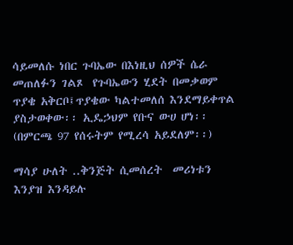ሳይመለሱ ነበር ጉባኤው በእነዚህ ሰዎች ሴራ መጠለፉን ገልጾ  የጉባኤውን ሂደት በመቃወም ጥያቄ አቅርቦ፤ጥያቄው ካልተመለሰ እንደማይቀጥል ያስታወቀው፡፡ ኢዴኃህም የቡና ውሀ ሆነ፡፡ (በምርጫ 97 የሰሩትም የሚረሳ አይደለም፡፡)

ማሳያ ሁለት ..ቅንጅት ሲመሰረት  መሪነቱን እንያዝ እንዳይሉ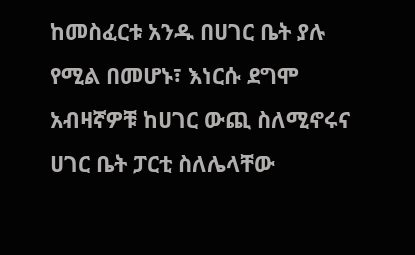ከመስፈርቱ አንዱ በሀገር ቤት ያሉ የሚል በመሆኑ፣ እነርሱ ደግሞ አብዛኛዎቹ ከሀገር ውጪ ስለሚኖሩና  ሀገር ቤት ፓርቲ ስለሌላቸው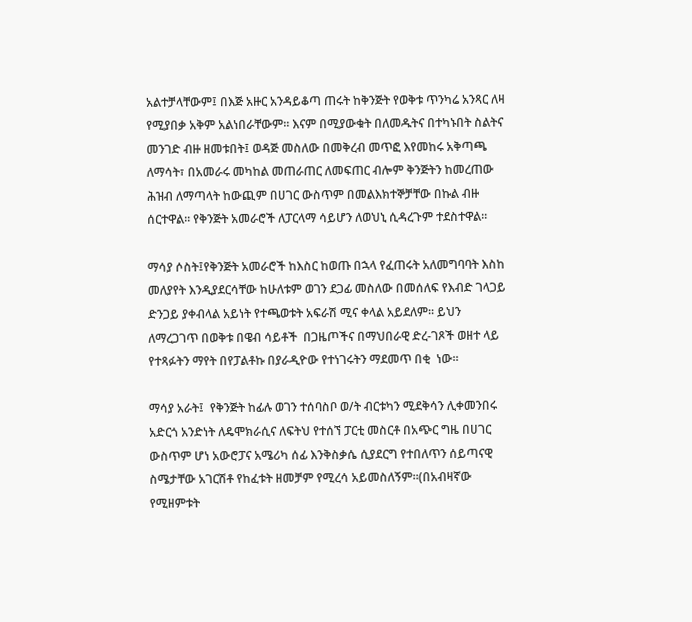አልተቻላቸውም፤ በእጅ አዙር አንዳይቆጣ ጠሩት ከቅንጅት የወቅቱ ጥንካሬ አንጻር ለዛ የሚያበቃ አቅም አልነበራቸውም፡፡ እናም በሚያውቁት በለመዱትና በተካኑበት ስልትና መንገድ ብዙ ዘመቱበት፤ ወዳጅ መስለው በመቅረብ መጥፎ እየመከሩ አቅጣጫ ለማሳት፣ በአመራሩ መካከል መጠራጠር ለመፍጠር ብሎም ቅንጅትን ከመረጠው ሕዝብ ለማጣላት ከውጪም በሀገር ውስጥም በመልእክተኞቻቸው በኩል ብዙ ሰርተዋል፡፡ የቅንጅት አመራሮች ለፓርላማ ሳይሆን ለወህኒ ሲዳረጉም ተደስተዋል፡፡

ማሳያ ሶስት፤የቅንጅት አመራሮች ከእስር ከወጡ በኋላ የፈጠሩት አለመግባባት እስከ መለያየት እንዲያደርሳቸው ከሁለቱም ወገን ደጋፊ መስለው በመሰለፍ የእብድ ገላጋይ ድንጋይ ያቀብላል አይነት የተጫወቱት አፍራሽ ሚና ቀላል አይደለም፡፡ ይህን ለማረጋገጥ በወቅቱ በዌብ ሳይቶች  በጋዜጦችና በማህበራዊ ድረ-ገጾች ወዘተ ላይ የተጻፉትን ማየት በየፓልቶኩ በያራዲዮው የተነገሩትን ማደመጥ በቂ  ነው፡፡

ማሳያ አራት፤  የቅንጅት ከፊሉ ወገን ተሰባስቦ ወ/ት ብርቱካን ሚደቅሳን ሊቀመንበሩ አድርጎ አንድነት ለዴሞክራሲና ለፍትህ የተሰኘ ፓርቲ መስርቶ በአጭር ግዜ በሀገር ውስጥም ሆነ አውሮፓና አሜሪካ ሰፊ እንቅስቃሴ ሲያደርግ የተበለጥን ሰይጣናዊ ስሜታቸው አገርሽቶ የከፈቱት ዘመቻም የሚረሳ አይመስለኝም፡፡(በአብዛኛው የሚዘምቱት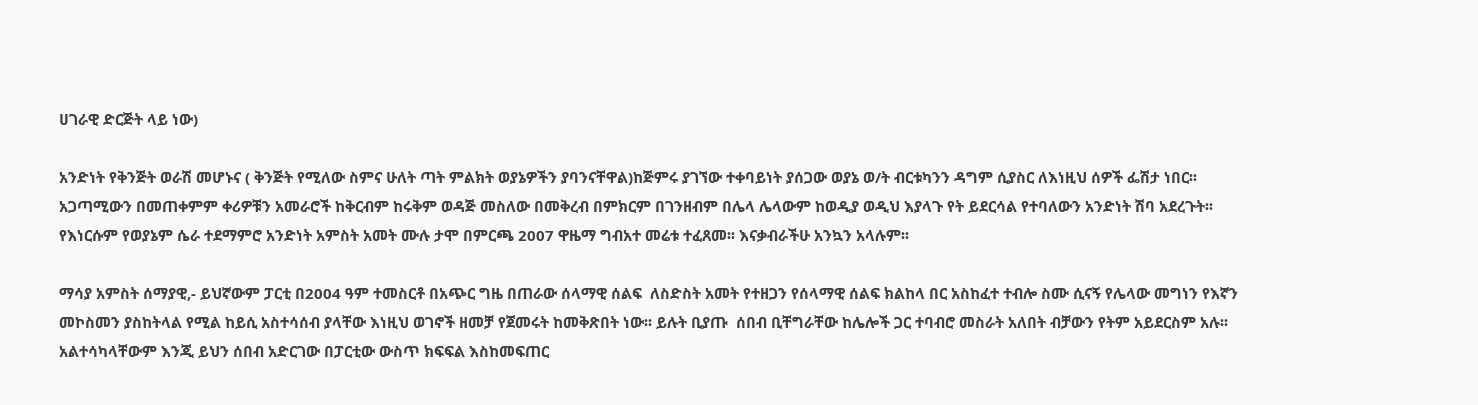ሀገራዊ ድርጅት ላይ ነው)

አንድነት የቅንጅት ወራሽ መሆኑና ( ቅንጅት የሚለው ስምና ሁለት ጣት ምልክት ወያኔዎችን ያባንናቸዋል)ከጅምሩ ያገኘው ተቀባይነት ያሰጋው ወያኔ ወ/ት ብርቱካንን ዳግም ሲያስር ለእነዚህ ሰዎች ፌሽታ ነበር፡፡አጋጣሚውን በመጠቀምም ቀሪዎቹን አመራሮች ከቅርብም ከሩቅም ወዳጅ መስለው በመቅረብ በምክርም በገንዘብም በሌላ ሌላውም ከወዲያ ወዲህ እያላጉ የት ይደርሳል የተባለውን አንድነት ሽባ አደረጉት፡፡ የእነርሱም የወያኔም ሴራ ተደማምሮ አንድነት አምስት አመት ሙሉ ታሞ በምርጫ 2007 ዋዜማ ግብአተ መሬቱ ተፈጸመ፡፡ እናቃብራችሁ አንኳን አላሉም፡፡

ማሳያ አምስት ሰማያዊ,- ይህኛውም ፓርቲ በ2004 ዓም ተመስርቶ በአጭር ግዜ በጠራው ሰላማዊ ሰልፍ  ለስድስት አመት የተዘጋን የሰላማዊ ሰልፍ ክልከላ በር አስከፈተ ተብሎ ስሙ ሲናኝ የሌላው መግነን የእኛን መኮስመን ያስከትላል የሚል ከይሲ አስተሳሰብ ያላቸው እነዚህ ወገኖች ዘመቻ የጀመሩት ከመቅጽበት ነው፡፡ ይሉት ቢያጡ  ሰበብ ቢቸግራቸው ከሌሎች ጋር ተባብሮ መስራት አለበት ብቻውን የትም አይደርስም አሉ፡፡ አልተሳካላቸውም እንጂ ይህን ሰበብ አድርገው በፓርቲው ውስጥ ክፍፍል እስከመፍጠር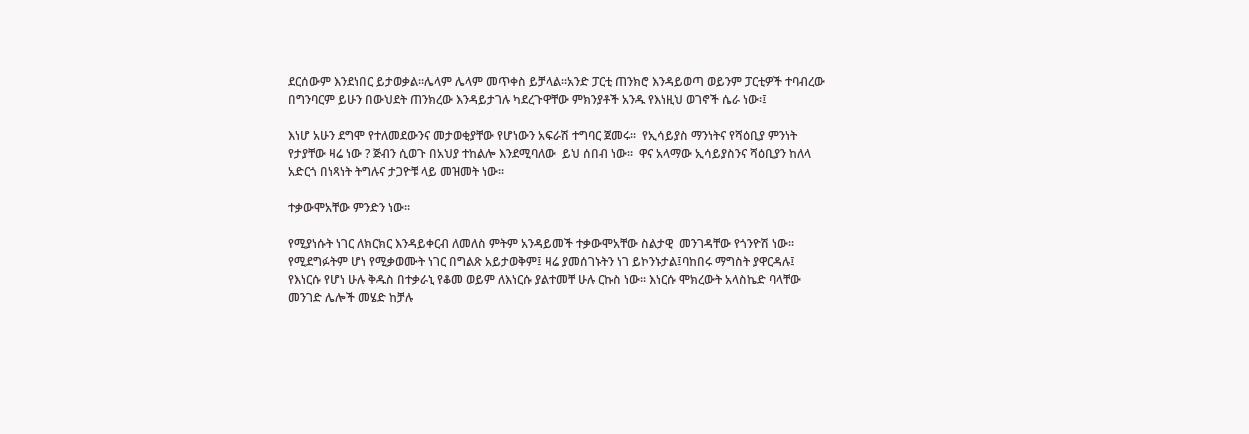ደርሰውም እንደነበር ይታወቃል፡፡ሌላም ሌላም መጥቀስ ይቻላል፡፡አንድ ፓርቲ ጠንክሮ እንዳይወጣ ወይንም ፓርቲዎች ተባብረው በግንባርም ይሁን በውህደት ጠንክረው እንዳይታገሉ ካደረጉዋቸው ምክንያቶች አንዱ የእነዚህ ወገኖች ሴራ ነው፡፤

እነሆ አሁን ደግሞ የተለመደውንና መታወቂያቸው የሆነውን አፍራሽ ተግባር ጀመሩ፡፡  የኢሳይያስ ማንነትና የሻዕቢያ ምንነት የታያቸው ዛሬ ነው ? ጅብን ሲወጉ በአህያ ተከልሎ እንደሚባለው  ይህ ሰበብ ነው፡፡  ዋና አላማው ኢሳይያስንና ሻዕቢያን ከለላ አድርጎ በነጻነት ትግሉና ታጋዮቹ ላይ መዝመት ነው፡፡

ተቃውሞአቸው ምንድን ነው፡፡

የሚያነሱት ነገር ለክርክር እንዳይቀርብ ለመለስ ምትም አንዳይመች ተቃውሞአቸው ስልታዊ  መንገዳቸው የጎንዮሽ ነው፡፡የሚደግፉትም ሆነ የሚቃወሙት ነገር በግልጽ አይታወቅም፤ ዛሬ ያመሰገኑትን ነገ ይኮንኑታል፤ባከበሩ ማግስት ያዋርዳሉ፤ የእነርሱ የሆነ ሁሉ ቅዱስ በተቃራኒ የቆመ ወይም ለእነርሱ ያልተመቸ ሁሉ ርኩስ ነው፡፡ እነርሱ ሞክረውት አላስኬድ ባላቸው መንገድ ሌሎች መሄድ ከቻሉ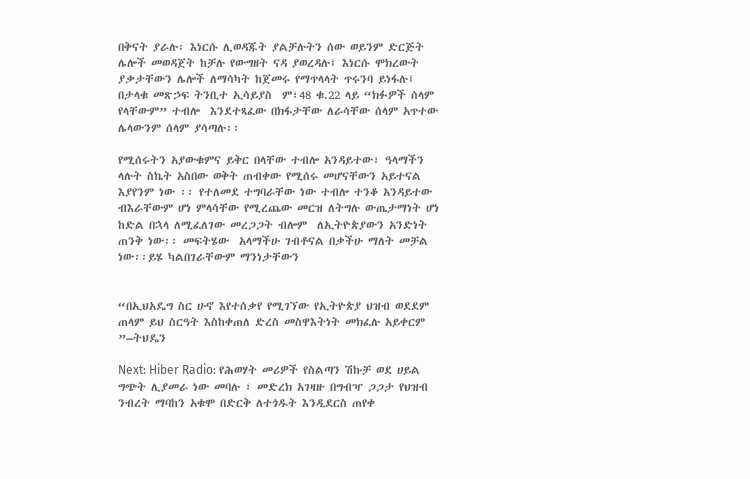በቅናት ያራሉ፡ እነርሱ ሊወዳጁት ያልቻሉትን ሰው ወይንም ድርጅት ሌሎች መወዳጀት ከቻሉ የውግዘት ናዳ ያወረዳሉ፤ እነርሱ ሞክረውት ያቃታቸውን ሌሎች ለማሳካት ከጀመሩ የማጥላላት ጥሩንባ ይነፋሉ፤ በታላቁ መጽኃፍ ትንቢተ ኢሳይያስ  ም፣48 ቁ.22 ላይ “ክፉዎች ሰላም የላቸውም” ተብሎ  እንደተጻፈው በክፋታቸው ለራሳቸው ሰላም አጥተው ሌላውንም ሰላም ያሳጣሉ፡፡

የሚሰሩትን አያውቁምና ይቅር በላቸው ተብሎ አንዳይተው፣ ዓላማችን ላሉት ስኬት አስበው ወቅት ጠብቀው የሚሰሩ መሆናቸውን አይተናል እያየንም ነው ፡፡ የተለመደ ተግባራቸው ነው ተብሎ ተንቆ አንዳይተው ብእራቸውም ሆነ ምላሳቸው የሚረጨው መርዝ ለትግሉ ውጤታማነት ሆነ ከድል በኋላ ለሚፈለገው መረጋጋት ብሎም  ለኢትዮጵያውን አንድነት ጠንቅ ነው፡፡ መፍትሄው  አላማችሁ ገብቶናል በቃችሁ ማለት መቻል ነው፡፡ይሄ ካልበገራቸውም ማንነታቸውን


“በኢህአዴግ ስር ሁኖ እየተሰቃየ የሚገኘው የኢትዮጵያ ህዝብ ወደደም ጠላም ይህ ስርዓት እስከቀጠለ ድረስ መስዋእትነት መክፈሉ አይቀርም ”–ትህዴን

Next: Hiber Radio: የሕወሃት መሪዎች የስልጣን ሽኩቻ ወደ ሀይል ግጭት ሊያመራ ነው መባሉ ፣ መድረክ አገዛዙ በግብዣ ጋጋታ የህዝብ ንብረት ማባከን አቁሞ በድርቅ ለተጎዱት እንዲደርስ ጠየቀ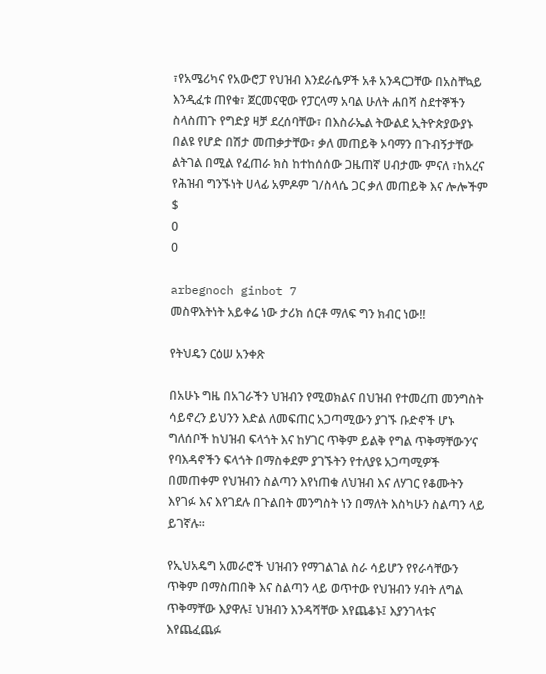፣የአሜሪካና የአውሮፓ የህዝብ እንደራሴዎች አቶ አንዳርጋቸው በአስቸኳይ እንዲፈቱ ጠየቁ፣ ጀርመናዊው የፓርላማ አባል ሁለት ሐበሻ ስደተኞችን ስላስጠጉ የግድያ ዛቻ ደረሰባቸው፣ በእስራኤል ትውልደ ኢትዮጵያውያኑ በልዩ የሆድ በሽታ መጠቃታቸው፣ ቃለ መጠይቅ ኦባማን በጉብኝታቸው ልትገል በሚል የፈጠራ ክስ ከተከሰሰው ጋዜጠኛ ሀብታሙ ምናለ ፣ከአረና የሕዝብ ግንኙነት ሀላፊ አምዶም ገ/ስላሴ ጋር ቃለ መጠይቅ እና ሎሎችም
$
0
0

arbegnoch ginbot 7
መስዋእትነት አይቀሬ ነው ታሪክ ሰርቶ ማለፍ ግን ክብር ነው!!

የትህዴን ርዕሠ አንቀጽ

በአሁኑ ግዜ በአገራችን ህዝብን የሚወክልና በህዝብ የተመረጠ መንግስት ሳይኖረን ይህንን እድል ለመፍጠር አጋጣሚውን ያገኙ ቡድኖች ሆኑ ግለሰቦች ከህዝብ ፍላጎት እና ከሃገር ጥቅም ይልቅ የግል ጥቅማቸውን‘ና የባእዳኖችን ፍላጎት በማስቀደም ያገኙትን የተለያዩ አጋጣሚዎች በመጠቀም የህዝብን ስልጣን እየነጠቁ ለህዝብ እና ለሃገር የቆሙትን እየገፉ እና እየገደሉ በጉልበት መንግስት ነን በማለት እስካሁን ስልጣን ላይ ይገኛሉ።

የኢህአዴግ አመራሮች ህዝብን የማገልገል ስራ ሳይሆን የየራሳቸውን ጥቅም በማስጠበቅ እና ስልጣን ላይ ወጥተው የህዝብን ሃብት ለግል ጥቅማቸው እያዋሉ፤ ህዝብን እንዳሻቸው እየጨቆኑ፤ እያንገላቱና እየጨፈጨፉ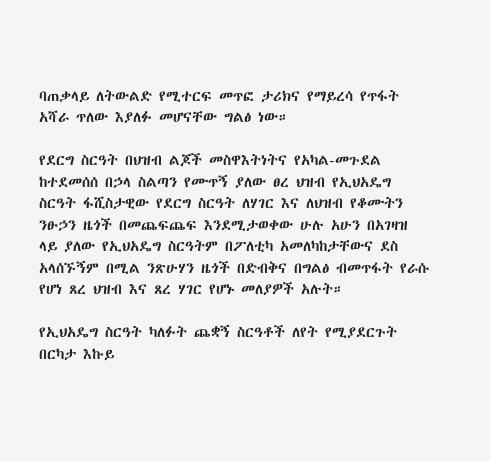ባጠቃላይ ለትውልድ የሚተርፍ መጥፎ ታሪክና የማይረሳ የጥፋት አሻራ ጥለው እያለፉ መሆናቸው ግልፅ ነው።

የደርግ ስርዓት በህዝብ ልጆች መስዋእትነትና የአካል-መጉደል ከተደመሰሰ በኃላ ስልጣን የሙጥኝ ያለው ፀረ ህዝብ የኢህአዴግ ስርዓት ፋሺስታዊው የደርግ ስርዓት ለሃገር እና ለህዝብ የቆሙትን ንፁኃን ዜጎች በመጨፍጨፍ እንደሚታወቀው ሁሉ አሁን በአገዛዝ ላይ ያለው የኢህአዴግ ስርዓትም በፖለቲካ አመለካከታቸውና ደስ አላሰኙኝም በሚል ንጽሁሃን ዜጎች በድብቅና በግልፅ ብመጥፋት የራሱ የሆነ ጸረ ህዝብ እና ጸረ ሃገር የሆኑ መለያዎች አሉት።

የኢህአዴግ ስርዓት ካለፉት ጨቋኝ ስርዓቶች ለየት የሚያደርጉት በርካታ እኩይ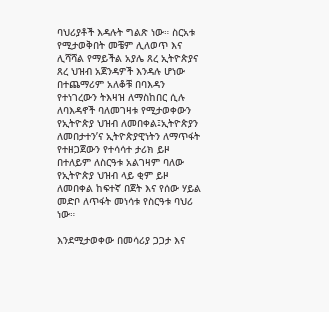ባህሪያቶች እዳሉት ግልጽ ነው። ስርአቱ የሚታወቅበት መቼም ሊለወጥ እና ሊሻሻል የማይችል አያሌ ጸረ ኢትዮጵያና ጸረ ህዝብ አጀንዳዎች እንዳሉ ሆነው በተጨማሪም አለቆቹ በባእዳን የተነገረውን ትእዛዝ ለማስከበር ሲሉ ለባእዳኖች ባለመገዛቱ የሚታወቀውን የኢትዮጵያ ህዝብ ለመበቀል፤ኢትዮጵያን ለመበታተን’ና ኢትዮጵያዊነትን ለማጥፋት የተዘጋጀውን የተሳሳተ ታሪክ ይዞ በተለይም ለስርዓቱ አልገዛም ባለው የኢትዮጵያ ህዝብ ላይ ቂም ይዞ ለመበቀል ከፍተኛ በጀት እና የሰው ሃይል መድቦ ለጥፋት መነሳቱ የስርዓቱ ባህሪ ነው።

እንደሚታወቀው በመሳሪያ ጋጋታ እና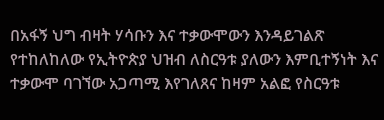በአፋኝ ህግ ብዛት ሃሳቡን እና ተቃውሞውን እንዳይገልጽ የተከለከለው የኢትዮጵያ ህዝብ ለስርዓቱ ያለውን እምቢተኝነት እና ተቃውሞ ባገኘው አጋጣሚ እየገለጸና ከዛም አልፎ የስርዓቱ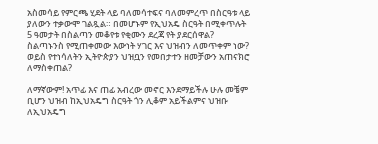አስመሳይ የምርጫ ሂደት ላይ ባለመሳተፍና ባለመምረጥ በስርዓቱ ላይ ያለውን ተቃውሞ ገልጿል። በመሆኑም የኢህአዴ ስርዓት በሚቀጥሉት 5 ዓመታት በስልጣን መቆየቱ የቂሙን ደረጃ የት ያደርሰዋል? ስልጣኑንስ የሚጠቀመው እውነት ሃገር እና ህዝብን ለመጥቀም ነው? ወይስ የተነሳለትን ኢትዮጵያን ህዝቧን የመበታተን ዘመቻውን አጠናክሮ ለማስቀጠል?

ለማኛውም! አጥፊ እና ጠፊ አብረው መኖር እንደማይችሉ ሁሉ መቼም ቢሆን ህዝብ ከኢህአዴግ ስርዓት ጎን ሊቆም አይችልምና ህዝቡ ለኢህአዴግ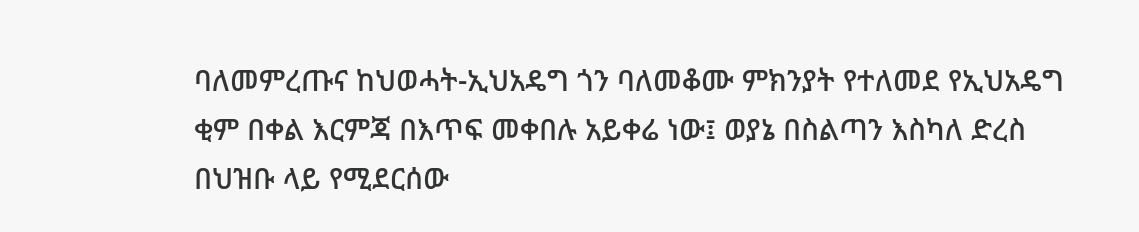ባለመምረጡና ከህወሓት-ኢህአዴግ ጎን ባለመቆሙ ምክንያት የተለመደ የኢህአዴግ ቂም በቀል እርምጃ በእጥፍ መቀበሉ አይቀሬ ነው፤ ወያኔ በስልጣን እስካለ ድረስ በህዝቡ ላይ የሚደርሰው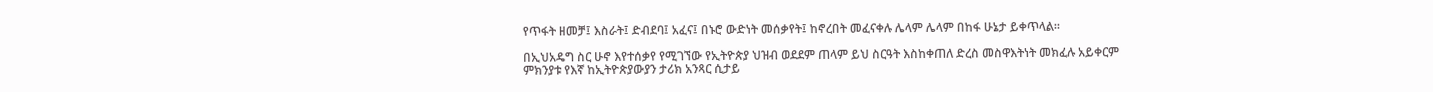የጥፋት ዘመቻ፤ እስራት፤ ድብደባ፤ አፈና፤ በኑሮ ውድነት መሰቃየት፤ ከኖረበት መፈናቀሉ ሌላም ሌላም በከፋ ሁኔታ ይቀጥላል።

በኢህአዴግ ስር ሁኖ እየተሰቃየ የሚገኘው የኢትዮጵያ ህዝብ ወደደም ጠላም ይህ ስርዓት እስከቀጠለ ድረስ መስዋእትነት መክፈሉ አይቀርም ምክንያቱ የእኛ ከኢትዮጵያውያን ታሪክ አንጻር ሲታይ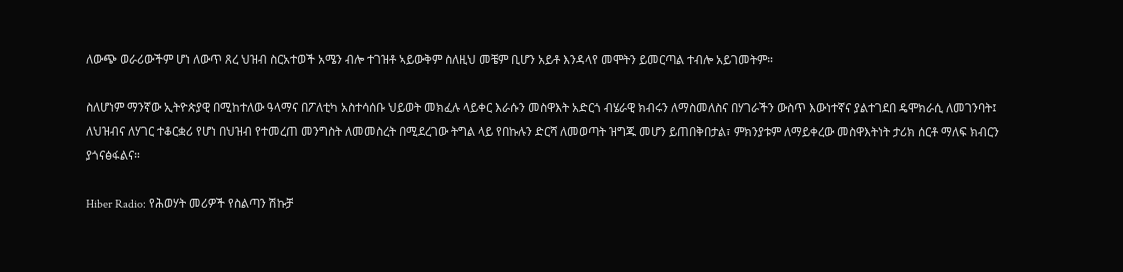ለውጭ ወራሪውችም ሆነ ለውጥ ጸረ ህዝብ ስርአተወች አሜን ብሎ ተገዝቶ ኣይውቅም ስለዚህ መቼም ቢሆን አይቶ እንዳላየ መሞትን ይመርጣል ተብሎ አይገመትም።

ስለሆነም ማንኛው ኢትዮጵያዊ በሚከተለው ዓላማና በፖለቲካ አስተሳሰቡ ህይወት መክፈሉ ላይቀር እራሱን መስዋእት አድርጎ ብሄራዊ ክብሩን ለማስመለስና በሃገራችን ውስጥ እውነተኛና ያልተገደበ ዴሞክራሲ ለመገንባት፤ ለህዝብና ለሃገር ተቆርቋሪ የሆነ በህዝብ የተመረጠ መንግስት ለመመስረት በሚደረገው ትግል ላይ የበኩሉን ድርሻ ለመወጣት ዝግጁ መሆን ይጠበቅበታል፣ ምክንያቱም ለማይቀረው መስዋእትነት ታሪክ ሰርቶ ማለፍ ክብርን ያጎናፅፋልና።

Hiber Radio: የሕወሃት መሪዎች የስልጣን ሽኩቻ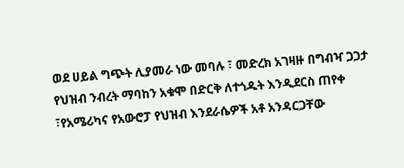ወደ ሀይል ግጭት ሊያመራ ነው መባሉ ፣ መድረክ አገዛዙ በግብዣ ጋጋታ የህዝብ ንብረት ማባከን አቁሞ በድርቅ ለተጎዱት እንዲደርስ ጠየቀ ፣የአሜሪካና የአውሮፓ የህዝብ እንደራሴዎች አቶ አንዳርጋቸው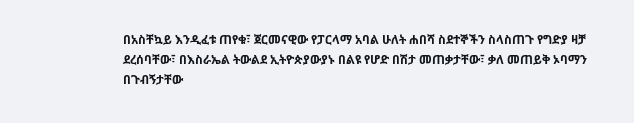በአስቸኳይ እንዲፈቱ ጠየቁ፣ ጀርመናዊው የፓርላማ አባል ሁለት ሐበሻ ስደተኞችን ስላስጠጉ የግድያ ዛቻ ደረሰባቸው፣ በእስራኤል ትውልደ ኢትዮጵያውያኑ በልዩ የሆድ በሽታ መጠቃታቸው፣ ቃለ መጠይቅ ኦባማን በጉብኝታቸው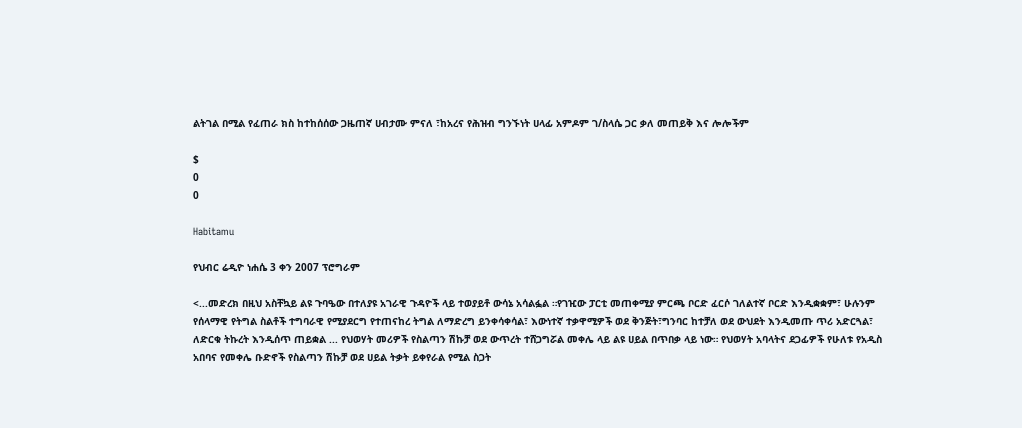ልትገል በሚል የፈጠራ ክስ ከተከሰሰው ጋዜጠኛ ሀብታሙ ምናለ ፣ከአረና የሕዝብ ግንኙነት ሀላፊ አምዶም ገ/ስላሴ ጋር ቃለ መጠይቅ እና ሎሎችም

$
0
0

Habitamu

የህብር ሬዲዮ ነሐሴ 3 ቀን 2007 ፕሮግራም

<...መድረክ በዚህ አስቸኳይ ልዩ ጉባዔው በተለያዩ አገራዊ ጉዳዮች ላይ ተወያይቶ ውሳኔ አሳልፏል ።የገዢው ፓርቲ መጠቀሚያ ምርጫ ቦርድ ፈርሶ ገለልተኛ ቦርድ እንዲቋቋም፣ ሁሉንም የሰላማዊ የትግል ስልቶች ተግባራዊ የሚያደርግ የተጠናከረ ትግል ለማድረግ ይንቀሳቀሳል፣ እውነተኛ ተቃዋሚዎች ወደ ቅንጅት፣ግንባር ከተቻለ ወደ ውህደት እንዲመጡ ጥሪ አድርጓል፣ ለድርቁ ትኩረት እንዲሰጥ ጠይቋል ... የህወሃት መሪዎች የስልጣን ሽኩቻ ወደ ውጥረት ተሸጋግሯል መቀሌ ላይ ልዩ ሀይል በጥበቃ ላይ ነው። የህወሃት አባላትና ደጋፊዎች የሁለቱ የአዲስ አበባና የመቀሌ ቡድኖች የስልጣን ሽኩቻ ወደ ሀይል ትቃት ይቀየራል የሚል ስጋት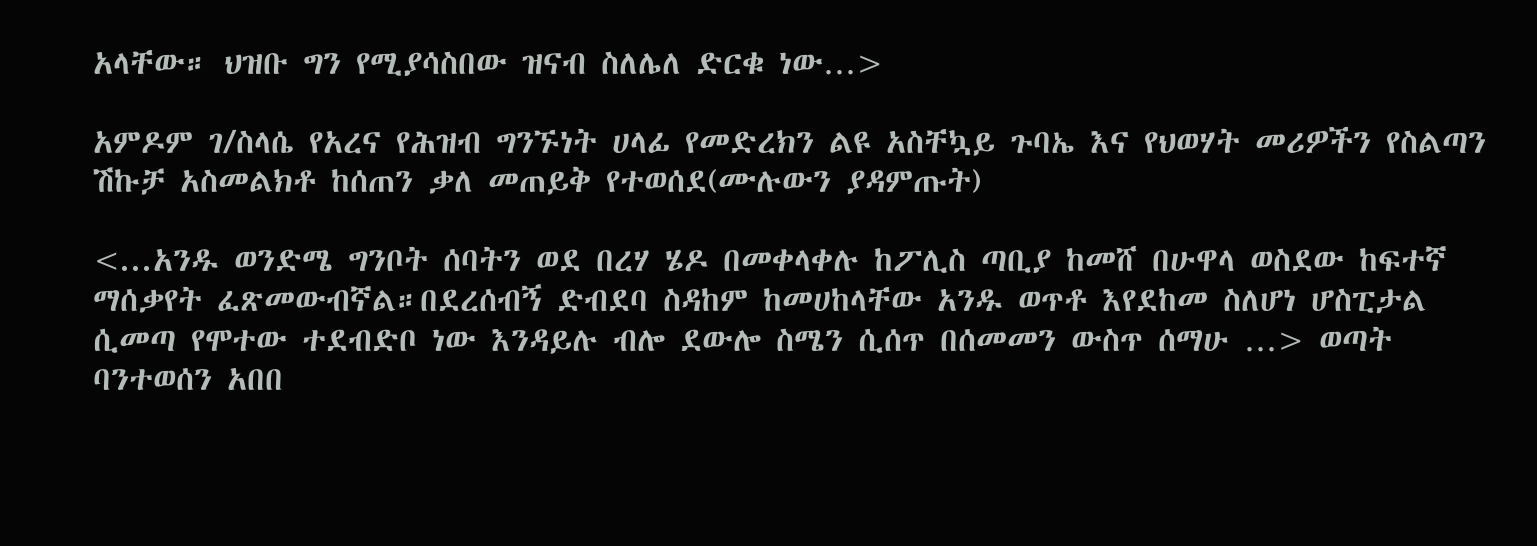አላቸው። ህዝቡ ግን የሚያሳስበው ዝናብ ስለሌለ ድርቁ ነው…>

አምዶም ገ/ስላሴ የአረና የሕዝብ ግንኙነት ሀላፊ የመድረክን ልዩ አስቸኳይ ጉባኤ እና የህወሃት መሪዎችን የስልጣን ሽኩቻ አስመልክቶ ከሰጠን ቃለ መጠይቅ የተወሰደ(ሙሉውን ያዳምጡት)

<...አንዱ ወንድሜ ግንቦት ሰባትን ወደ በረሃ ሄዶ በመቀላቀሉ ከፖሊስ ጣቢያ ከመሸ በሁዋላ ወስደው ከፍተኛ ማሰቃየት ፈጽመውብኛል።በደረሰብኝ ድብደባ ስዳከም ከመሀከላቸው አንዱ ወጥቶ እየደከመ ስለሆነ ሆስፒታል ሲመጣ የሞተው ተደብድቦ ነው እንዳይሉ ብሎ ደውሎ ስሜን ሲሰጥ በሰመመን ውስጥ ሰማሁ …> ወጣት ባንተወሰን አበበ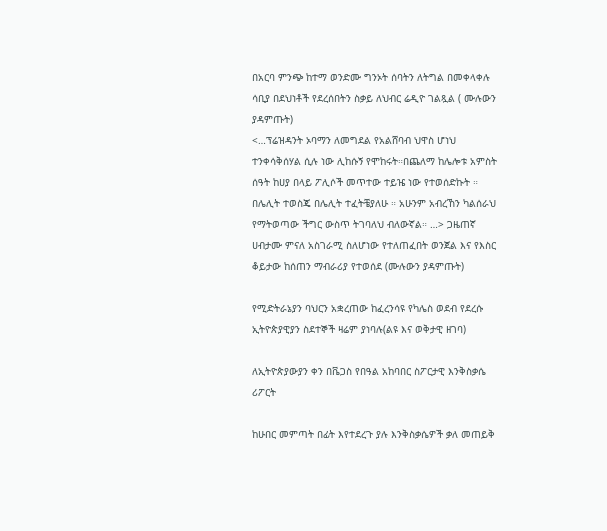በአርባ ምንጭ ከተማ ወንድሙ ግንኦት ሰባትን ለትግል በመቀላቀሉ ሳቢያ በደህነቶች የደረሰበትን ስቃይ ለህብር ሬዲዮ ገልጿል ( ሙሉውን ያዳምጡት)
<…ፕሬዝዳንት ኦባማን ለመግደል የአልሸባብ ህዋስ ሆነህ ተንቀሳቅሰሃል ሲሉ ነው ሊከሱኝ የሞከሩት።በጨለማ ከሌሎቱ አምስት ሰዓት ከሀያ በላይ ፖሊሶች መጥተው ተይዤ ነው የተወሰድኩት ። በሌሊት ተወስጄ በሌሊት ተፈትቼያለሁ ። አሁንም አብረኸን ካልሰራህ የማትወጣው ችግር ውስጥ ትገባለህ ብለውኛል። …> ጋዜጠኛ ሀብታሙ ምናለ አስገራሚ ስለሆነው የተለጠፈበት ወንጀል እና የእስር ቆይታው ከሰጠን ማብራሪያ የተወሰደ (ሙሉውን ያዳምጡት)

የሚድትራኔያን ባህርን አቋረጠው ከፈረንሳዩ የካሌስ ወደብ የደረሱ ኢትዮጵያዊያን ስደተኞች ዛሬም ያነባሉ(ልዩ እና ወቅታዊ ዘገባ)

ለኢትዮጵያውያን ቀን በቬጋስ የበዓል አከባበር ስፖርታዊ እንቅስቃሴ ሪፖርት

ከሁበር መምጣት በፊት እየተደረጉ ያሉ እንቅስቃሴዎች ቃለ መጠይቅ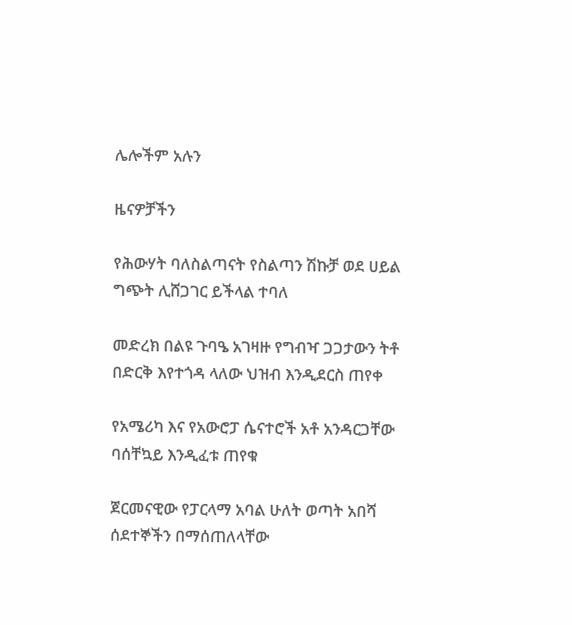ሌሎችም አሉን

ዜናዎቻችን

የሕውሃት ባለስልጣናት የስልጣን ሽኩቻ ወደ ሀይል ግጭት ሊሸጋገር ይችላል ተባለ

መድረክ በልዩ ጉባዔ አገዛዙ የግብዣ ጋጋታውን ትቶ በድርቅ እየተጎዳ ላለው ህዝብ እንዲደርስ ጠየቀ

የአሜሪካ እና የአውሮፓ ሴናተሮች አቶ አንዳርጋቸው ባሰቸኳይ እንዲፈቱ ጠየቁ

ጀርመናዊው የፓርላማ አባል ሁለት ወጣት አበሻ ሰደተኞችን በማሰጠለላቸው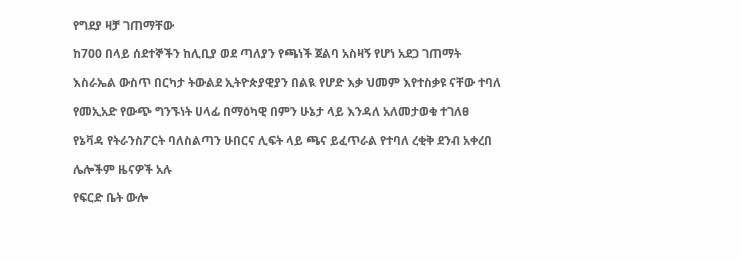የግደያ ዛቻ ገጠማቸው

ከ700 በላይ ሰደተኞችን ከሊቢያ ወደ ጣለያን የጫነች ጀልባ አስዛኝ የሆነ አደጋ ገጠማት

እስራኤል ውስጥ በርካታ ትውልደ ኢትዮጵያዊያን በልዪ የሆድ እቃ ህመም እየተስቃዩ ናቸው ተባለ

የመኢአድ የውጭ ግንኙነት ሀላፊ በማዕካዊ በምን ሁኔታ ላይ እንዳለ አለመታወቁ ተገለፀ

የኔቫዳ የትራንስፖርት ባለስልጣን ሁበርና ሊፍት ላይ ጫና ይፈጥራል የተባለ ረቂቅ ደንብ አቀረበ

ሌሎችም ዜናዎች አሉ

የፍርድ ቤት ውሎ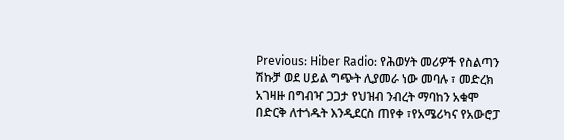Previous: Hiber Radio: የሕወሃት መሪዎች የስልጣን ሽኩቻ ወደ ሀይል ግጭት ሊያመራ ነው መባሉ ፣ መድረክ አገዛዙ በግብዣ ጋጋታ የህዝብ ንብረት ማባከን አቁሞ በድርቅ ለተጎዱት እንዲደርስ ጠየቀ ፣የአሜሪካና የአውሮፓ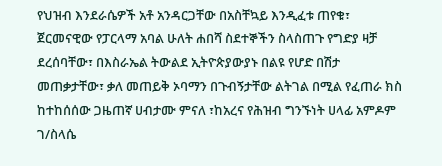የህዝብ እንደራሴዎች አቶ አንዳርጋቸው በአስቸኳይ እንዲፈቱ ጠየቁ፣ ጀርመናዊው የፓርላማ አባል ሁለት ሐበሻ ስደተኞችን ስላስጠጉ የግድያ ዛቻ ደረሰባቸው፣ በእስራኤል ትውልደ ኢትዮጵያውያኑ በልዩ የሆድ በሽታ መጠቃታቸው፣ ቃለ መጠይቅ ኦባማን በጉብኝታቸው ልትገል በሚል የፈጠራ ክስ ከተከሰሰው ጋዜጠኛ ሀብታሙ ምናለ ፣ከአረና የሕዝብ ግንኙነት ሀላፊ አምዶም ገ/ስላሴ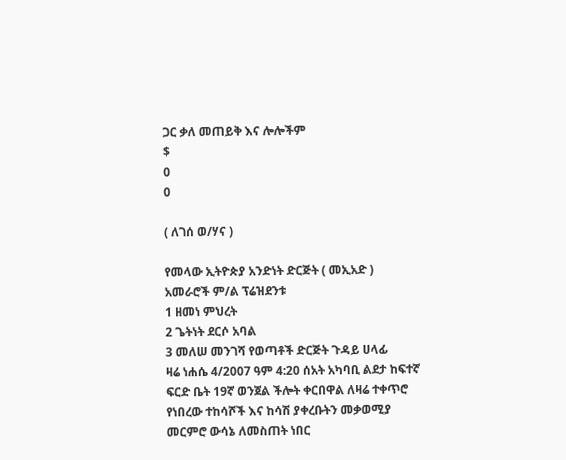ጋር ቃለ መጠይቅ እና ሎሎችም
$
0
0

( ለገሰ ወ/ሃና )

የመላው ኢትዮጵያ አንድነት ድርጅት ( መኢአድ ) አመራሮች ም/ል ፕሬዝደንቱ
1 ዘመነ ምህረት
2 ጌትነት ደርሶ አባል
3 መለሠ መንገሻ የወጣቶች ድርጅት ጉዳይ ሀላፊ
ዛሬ ነሐሴ 4/2007 ዓም 4:20 ሰአት አካባቢ ልደታ ከፍተኛ ፍርድ ቤት 19ኛ ወንጀል ችሎት ቀርበዋል ለዛሬ ተቀጥሮ የነበረው ተከሳሾች እና ከሳሽ ያቀረቡትን መቃወሚያ መርምሮ ውሳኔ ለመስጠት ነበር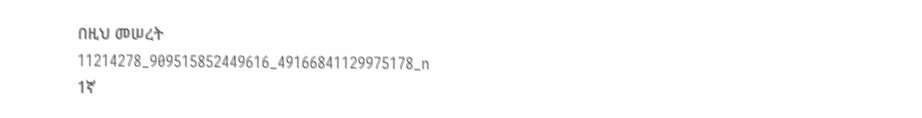በዚህ መሠረት
11214278_909515852449616_49166841129975178_n
1ኛ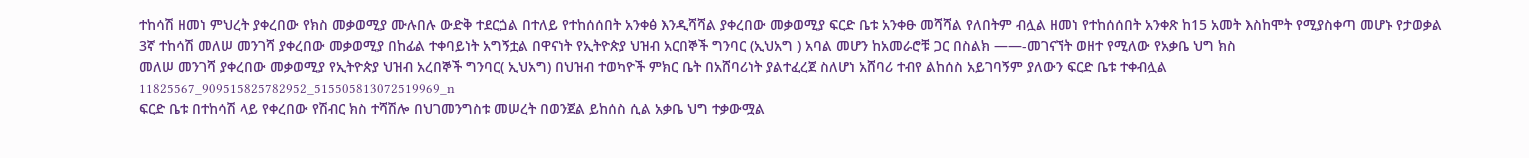ተከሳሽ ዘመነ ምህረት ያቀረበው የክስ መቃወሚያ ሙሉበሉ ውድቅ ተደርጏል በተለይ የተከሰሰበት አንቀፅ እንዲሻሻል ያቀረበው መቃወሚያ ፍርድ ቤቱ አንቀፁ መሻሻል የለበትም ብሏል ዘመነ የተከሰሰበት አንቀጽ ከ15 አመት እስከሞት የሚያስቀጣ መሆኑ የታወቃል
3ኛ ተከሳሽ መለሠ መንገሻ ያቀረበው መቃወሚያ በከፊል ተቀባይነት አግኝቷል በዋናነት የኢትዮጵያ ህዝብ አርበኞች ግንባር (ኢህአግ ) አባል መሆን ከአመራሮቹ ጋር በስልክ ——-መገናኘት ወዘተ የሚለው የአቃቤ ህግ ክስ
መለሠ መንገሻ ያቀረበው መቃወሚያ የኢትዮጵያ ህዝብ አረበኞች ግንባር( ኢህአግ) በህዝብ ተወካዮች ምክር ቤት በአሸባሪነት ያልተፈረጀ ስለሆነ አሸባሪ ተብየ ልከሰስ አይገባኝም ያለውን ፍርድ ቤቱ ተቀብሏል
11825567_909515825782952_515505813072519969_n
ፍርድ ቤቱ በተከሳሽ ላይ የቀረበው የሽብር ክስ ተሻሽሎ በህገመንግስቱ መሠረት በወንጀል ይከሰስ ሲል አቃቤ ህግ ተቃውሟል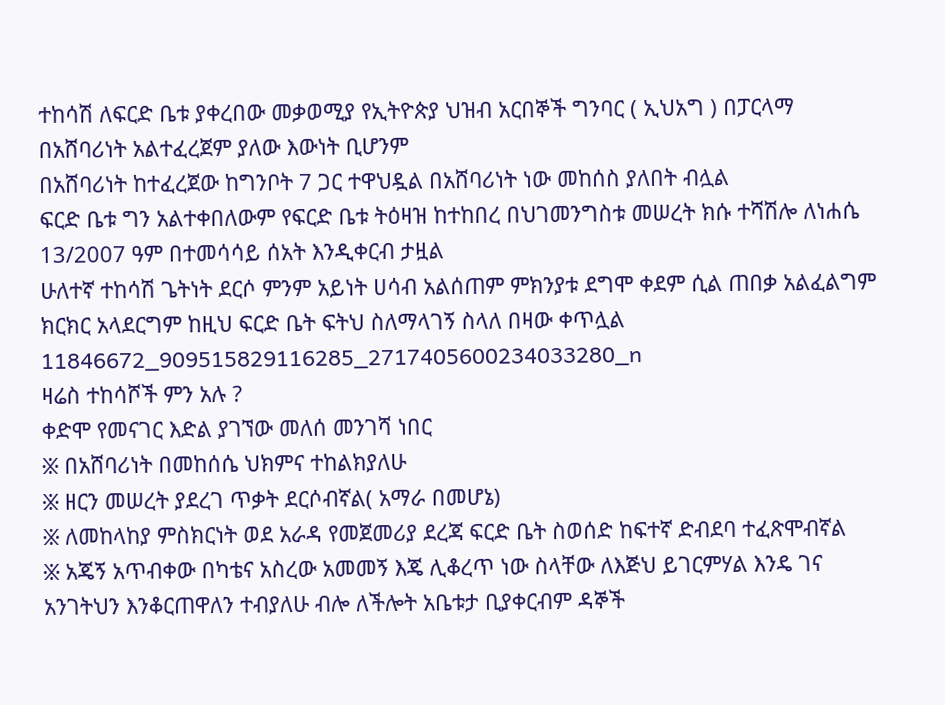ተከሳሽ ለፍርድ ቤቱ ያቀረበው መቃወሚያ የኢትዮጵያ ህዝብ አርበኞች ግንባር ( ኢህአግ ) በፓርላማ በአሸባሪነት አልተፈረጀም ያለው እውነት ቢሆንም
በአሸባሪነት ከተፈረጀው ከግንቦት 7 ጋር ተዋህዷል በአሸባሪነት ነው መከሰስ ያለበት ብሏል
ፍርድ ቤቱ ግን አልተቀበለውም የፍርድ ቤቱ ትዕዛዝ ከተከበረ በህገመንግስቱ መሠረት ክሱ ተሻሽሎ ለነሐሴ 13/2007 ዓም በተመሳሳይ ሰአት እንዲቀርብ ታዟል
ሁለተኛ ተከሳሽ ጌትነት ደርሶ ምንም አይነት ሀሳብ አልሰጠም ምክንያቱ ደግሞ ቀደም ሲል ጠበቃ አልፈልግም ክርክር አላደርግም ከዚህ ፍርድ ቤት ፍትህ ስለማላገኝ ስላለ በዛው ቀጥሏል
11846672_909515829116285_2717405600234033280_n
ዛሬስ ተከሳሾች ምን አሉ ?
ቀድሞ የመናገር እድል ያገኘው መለሰ መንገሻ ነበር
፠ በአሸባሪነት በመከሰሴ ህክምና ተከልክያለሁ
፠ ዘርን መሠረት ያደረገ ጥቃት ደርሶብኛል( አማራ በመሆኔ)
፠ ለመከላከያ ምስክርነት ወደ አራዳ የመጀመሪያ ደረጃ ፍርድ ቤት ስወሰድ ከፍተኛ ድብደባ ተፈጽሞብኛል
፠ አጄኝ አጥብቀው በካቴና አስረው አመመኝ እጄ ሊቆረጥ ነው ስላቸው ለእጅህ ይገርምሃል እንዴ ገና አንገትህን እንቆርጠዋለን ተብያለሁ ብሎ ለችሎት አቤቱታ ቢያቀርብም ዳኞች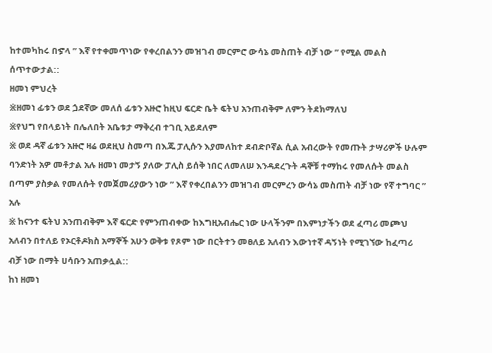ከተመካከሩ በኇላ ” እኛ የተቀመጥነው የቀረበልንን መዝገብ መርምሮ ውሳኔ መስጠት ብቻ ነው ” የሚል መልስ ሰጥተውታል::
ዘመነ ምህረት
፠ዘመነ ፊቱን ወደ ጏደኛው መለሰ ፊቱን አዙሮ ከዚህ ፍርድ ቤት ፍትህ አንጠብቅም ለምን ትደክማለህ
፠የህግ የበላይነት በሌለበት አቤቱታ ማቅረብ ተገቢ አይደለም
፠ ወደ ዳኛ ፊቱን አዙሮ ዛሬ ወደዚህ ስመጣ በእጁ ፓሊሱን እያመለከተ ደብድቦኛል ሲል አብረውት የመጡት ታሣሪዎች ሁሉም ባንድነት አዎ መቶታል አሉ ዘመነ መታኝ ያለው ፓሊስ ይሰቅ ነበር ለመለሠ እንዳደረጉት ዳኞቹ ተማከሩ የመለሱት መልስ በጣም ያስቃል የመለሱት የመጀመሪያውን ነው ” እኛ የቀረበልንን መዝገብ መርምረን ውሳኔ መስጠት ብቻ ነው የኛ ተግባር ” አሉ
፠ ከናንተ ፍትህ አንጠብቅም እኛ ፍርድ የምንጠብቀው ከእግዚአብሔር ነው ሁላችንም በእምነታችን ወደ ፈጣሪ መጮህ አለብን በተለይ የኦርቶዶክስ አማኞች አሁን ወቅቱ የጾም ነው በርትተን መፀለይ አለብን እውነተኛ ዳኝነት የሚገኘው ከፈጣሪ ብቻ ነው በማት ሀሳቡን አጠቃሏል::
ከነ ዘመነ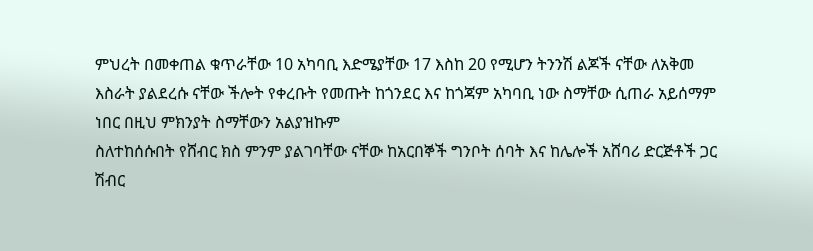ምህረት በመቀጠል ቁጥራቸው 10 አካባቢ እድሜያቸው 17 እስከ 20 የሚሆን ትንንሽ ልጆች ናቸው ለአቅመ እስራት ያልደረሱ ናቸው ችሎት የቀረቡት የመጡት ከጎንደር እና ከጎጃም አካባቢ ነው ስማቸው ሲጠራ አይሰማም ነበር በዚህ ምክንያት ስማቸውን አልያዝኩም
ስለተከሰሱበት የሸብር ክስ ምንም ያልገባቸው ናቸው ከአርበኞች ግንቦት ሰባት እና ከሌሎች አሸባሪ ድርጅቶች ጋር ሽብር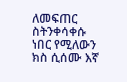ለመፍጠር ስትንቀሳቀሱ ነበር የሚለውን ክስ ሲሰሙ እኛ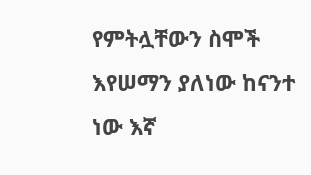የምትሏቸውን ስሞች እየሠማን ያለነው ከናንተ ነው እኛ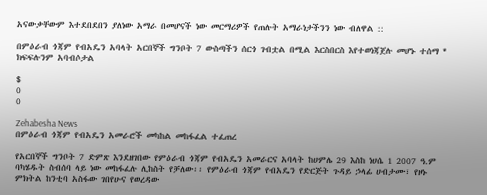አናውቃቸውም እተደበደበን ያለነው አማራ በመሆናች ነው መርማሪዎች የጠሉት አማራነታችንን ነው ብለዋል ::

በምዕራብ ጎጃም የብአዴን አባላት አርበኞች ግንቦት 7 ውስጣችን ሰርጎ ገብቷል በሚል እርስበርስ እየተወነጃጀሉ መሆኑ ተሰማ * ክፍፍሉንም አባብሶታል

$
0
0

Zehabesha News
በምዕራብ ጎጃም የብአዴን አመራሮች መካከል መከፋፈል ተፈጠረ

የአርበኞች ግንቦት 7 ድምጽ እንደዘገበው የምዕራብ ጎጃም የብአዴን አመራርና አባላት ከሀምሌ 29 እስከ ነሀሴ 1 2007 ዓ.ም ባካሄዱት ስብሰባ ላይ ነው መከፋፈሉ ሊከስት የቻለው፡፡ የምዕራብ ጎጃም የብአዴን የድርጅት ጉዳይ ኃላፊ ሀብታሙ፣ የዞኑ ምክትል ከንቲባ አስፋው ገበየሁና የወረዳው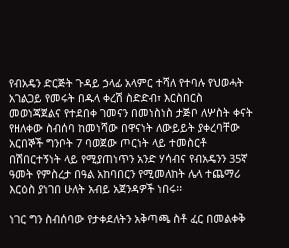የብአዴን ድርጅት ጉዳይ ኃላፊ አላምር ተሻለ የተባሉ የህወሓት አገልጋይ የመሩት በዱላ ቀረሽ ስድድብ፣ እርስበርስ መወነጃጀልና የተደበቀ ገመናን በመነስነስ ታጅቦ ለሦስት ቀናት የዘለቀው ስብሰባ ከመነሻው በዋናነት ለውይይት ያቀረባቸው አርበኞች ግንቦት 7 ባወጀው ጦርነት ላይ ተመስርቶ በሽበርተኝነት ላይ የሚያጠነጥን አንድ ሃሳብና የብአዴንን 35ኛ ዓመት የምስረታ በዓል አከባበርን የሚመለከት ሌላ ተጨማሪ እርዕስ ያነገበ ሁለት አብይ አጀንዳዎች ነበሩ፡፡

ነገር ግን ስብሰባው የታቀደለትን አቅጣጫ ስቶ ፈር በመልቀቅ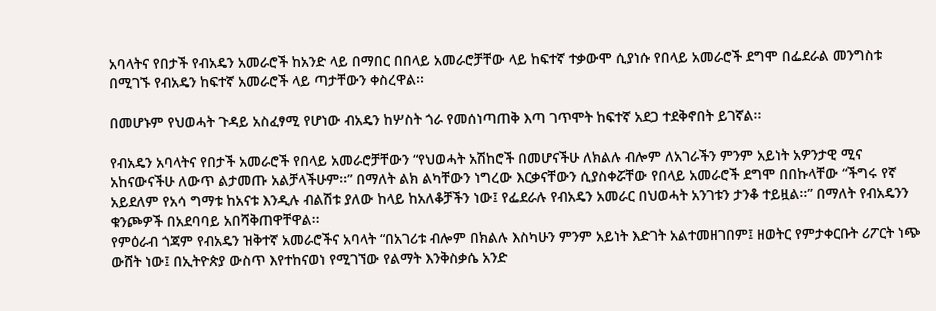አባላትና የበታች የብአዴን አመራሮች ከአንድ ላይ በማበር በበላይ አመራሮቻቸው ላይ ከፍተኛ ተቃውሞ ሲያነሱ የበላይ አመራሮች ደግሞ በፌደራል መንግስቱ በሚገኙ የብአዴን ከፍተኛ አመራሮች ላይ ጣታቸውን ቀስረዋል፡፡

በመሆኑም የህወሓት ጉዳይ አስፈፃሚ የሆነው ብአዴን ከሦስት ጎራ የመሰነጣጠቅ እጣ ገጥሞት ከፍተኛ አደጋ ተደቅኖበት ይገኛል፡፡

የብአዴን አባላትና የበታች አመራሮች የበላይ አመራሮቻቸውን “የህወሓት አሽከሮች በመሆናችሁ ለክልሉ ብሎም ለአገራችን ምንም አይነት አዎንታዊ ሚና አከናውናችሁ ለውጥ ልታመጡ አልቻላችሁም፡፡” በማለት ልክ ልካቸውን ነግረው እርቃናቸውን ሲያስቀሯቸው የበላይ አመራሮች ደግሞ በበኩላቸው “ችግሩ የኛ አይደለም የአሳ ግማቱ ከአናቱ እንዲሉ ብልሽቱ ያለው ከላይ ከአለቆቻችን ነው፤ የፌደራሉ የብአዴን አመራር በህወሓት አንገቱን ታንቆ ተይዟል፡፡” በማለት የብአዴንን ቁንጮዎች በአደባባይ አበሻቅጠዋቸዋል፡፡
የምዕራብ ጎጃም የብአዴን ዝቅተኛ አመራሮችና አባላት “በአገሪቱ ብሎም በክልሉ እስካሁን ምንም አይነት እድገት አልተመዘገበም፤ ዘወትር የምታቀርቡት ሪፖርት ነጭ ውሸት ነው፤ በኢትዮጵያ ውስጥ እየተከናወነ የሚገኘው የልማት እንቅስቃሴ አንድ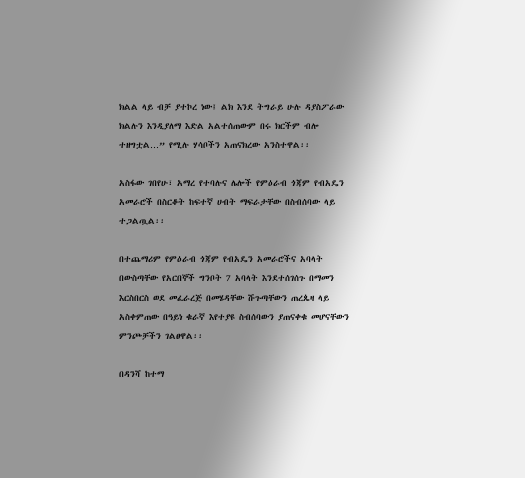ክልል ላይ ብቻ ያተኮረ ነው፤ ልክ እንደ ትግራይ ሁሉ ዳያስፖራው ክልሉን እንዲያለማ እድል አልተሰጠውም በሩ ክርችም ብሎ ተዘግቷል…” የሚሉ ሃሳቦችን አጠናክረው አንስተዋል፡፡

አስፋው ገበየሁ፣ አማረ የተባሉና ሌሎች የምዕራብ ጎጃም የብአዴን አመራሮች በስርቆት ከፍተኛ ሀብት ማፍራታቸው በስብሰባው ላይ ተጋልጧል፡፡

በተጨማሪም የምዕራብ ጎጃም የብአዴን አመራሮችና አባላት በውስጣቸው የአርበኞች ግንቦት 7 አባላት እንደተሰገሰጉ በማመን እርስበርስ ወደ መፈራረጅ በመሄዳቸው ሹጉጣቸውን ጠረጴዛ ላይ አስቀምጠው በዓይነ ቁራኛ እየተያዩ ስብሰባውን ያጠናቀቁ መሆናቸውን ምንጮቻችን ገልፀዋል፡፡

በዳንሻ ከተማ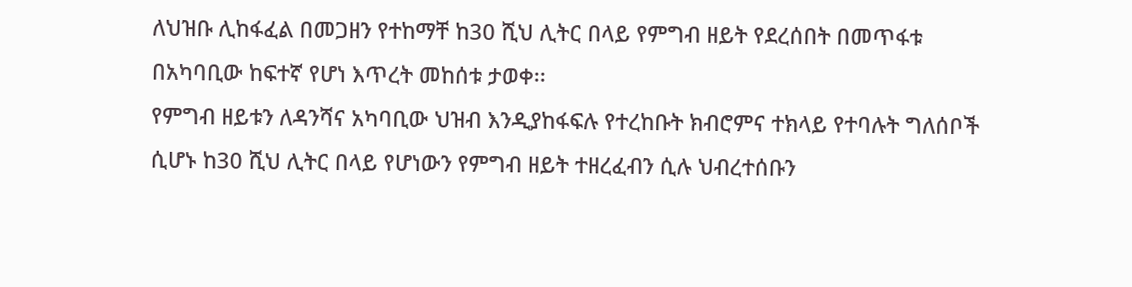ለህዝቡ ሊከፋፈል በመጋዘን የተከማቸ ከ30 ሺህ ሊትር በላይ የምግብ ዘይት የደረሰበት በመጥፋቱ በአካባቢው ከፍተኛ የሆነ እጥረት መከሰቱ ታወቀ፡፡
የምግብ ዘይቱን ለዳንሻና አካባቢው ህዝብ እንዲያከፋፍሉ የተረከቡት ክብሮምና ተክላይ የተባሉት ግለሰቦች ሲሆኑ ከ30 ሺህ ሊትር በላይ የሆነውን የምግብ ዘይት ተዘረፈብን ሲሉ ህብረተሰቡን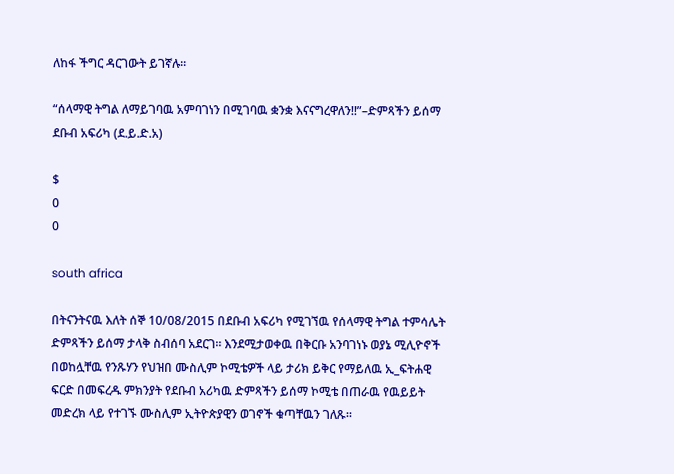ለከፋ ችግር ዳርገውት ይገኛሉ፡፡

“ሰላማዊ ትግል ለማይገባዉ አምባገነን በሚገባዉ ቋንቋ እናናግረዋለን!!”–ድምጻችን ይሰማ ደቡብ አፍሪካ (ደ.ይ.ድ.አ)

$
0
0

south africa

በትናንትናዉ እለት ሰኞ 10/08/2015 በደቡብ አፍሪካ የሚገኘዉ የሰላማዊ ትግል ተምሳሌት ድምጻችን ይሰማ ታላቅ ስብሰባ አደርገ። እንደሚታወቀዉ በቅርቡ አንባገነኑ ወያኔ ሚሊዮኖች በወከሏቸዉ የንጹሃን የህዝበ ሙስሊም ኮሚቴዎች ላይ ታሪክ ይቅር የማይለዉ ኢ_ፍትሐዊ ፍርድ በመፍረዱ ምክንያት የደቡብ አሪካዉ ድምጻችን ይሰማ ኮሚቴ በጠራዉ የዉይይት መድረክ ላይ የተገኙ ሙስሊም ኢትዮጵያዊን ወገኖች ቁጣቸዉን ገለጹ።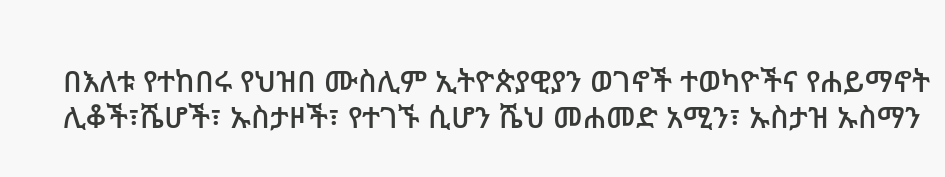በእለቱ የተከበሩ የህዝበ ሙስሊም ኢትዮጵያዊያን ወገኖች ተወካዮችና የሐይማኖት ሊቆች፣ሼሆች፣ ኡስታዞች፣ የተገኙ ሲሆን ሼህ መሐመድ አሚን፣ ኡስታዝ ኡስማን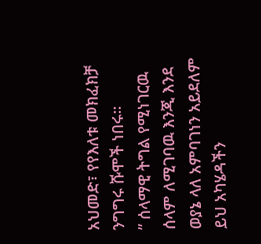አህመድ፣ የየእለቱ መክፈክቻ ንግግሩ ሹሞች ነበሩ።
” ሰላማዊ ትግል የሚነገርዉ ሰላም ለሚገባዉ እንጂ እንደ ወያኔ ላለ አምባገነን አይደለም ይህ አካሄዳችን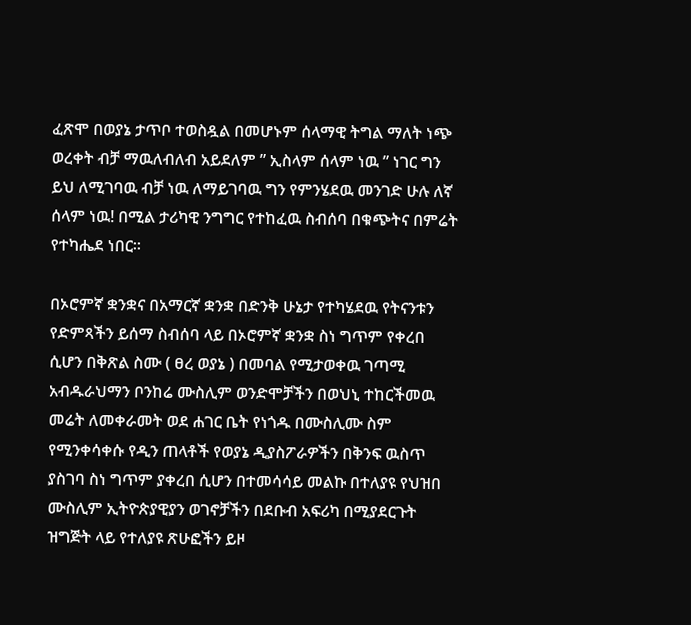ፈጽሞ በወያኔ ታጥቦ ተወስዷል በመሆኑም ሰላማዊ ትግል ማለት ነጭ ወረቀት ብቻ ማዉለብለብ አይደለም ” ኢስላም ሰላም ነዉ ” ነገር ግን ይህ ለሚገባዉ ብቻ ነዉ ለማይገባዉ ግን የምንሄደዉ መንገድ ሁሉ ለኛ ሰላም ነዉ! በሚል ታሪካዊ ንግግር የተከፈዉ ስብሰባ በቁጭትና በምሬት የተካሔደ ነበር።

በኦሮምኛ ቋንቋና በአማርኛ ቋንቋ በድንቅ ሁኔታ የተካሄደዉ የትናንቱን የድምጻችን ይሰማ ስብሰባ ላይ በኦሮምኛ ቋንቋ ስነ ግጥም የቀረበ ሲሆን በቅጽል ስሙ ( ፀረ ወያኔ ) በመባል የሚታወቀዉ ገጣሚ አብዱራህማን ቦንከሬ ሙስሊም ወንድሞቻችን በወህኒ ተከርችመዉ መሬት ለመቀራመት ወደ ሐገር ቤት የነጎዱ በሙስሊሙ ስም የሚንቀሳቀሱ የዲን ጠላቶች የወያኔ ዲያስፖራዎችን በቅንፍ ዉስጥ ያስገባ ስነ ግጥም ያቀረበ ሲሆን በተመሳሳይ መልኩ በተለያዩ የህዝበ ሙስሊም ኢትዮጵያዊያን ወገኖቻችን በደቡብ አፍሪካ በሚያደርጉት ዝግጅት ላይ የተለያዩ ጽሁፎችን ይዞ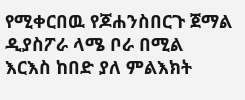የሚቀርበዉ የጆሐንስበርጉ ጀማል ዲያስፖራ ላሜ ቦራ በሚል እርእስ ከበድ ያለ ምልእክት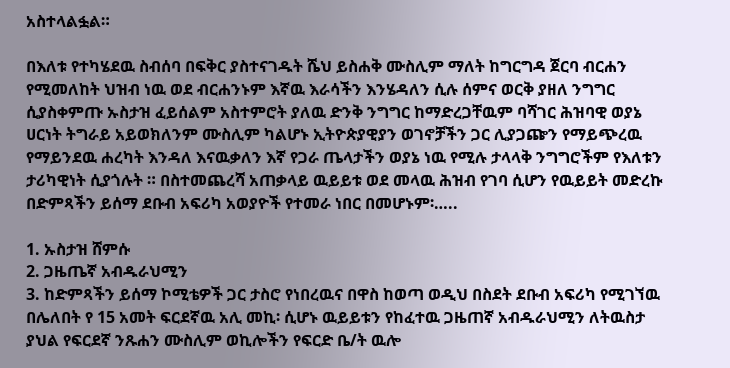አስተላልፏል።

በእለቱ የተካሄደዉ ስብሰባ በፍቅር ያስተናገዱት ሼህ ይስሐቅ ሙስሊም ማለት ከግርግዳ ጀርባ ብርሐን የሚመለከት ህዝብ ነዉ ወደ ብርሐንኑም እኛዉ እራሳችን እንሄዳለን ሲሉ ሰምና ወርቅ ያዘለ ንግግር ሲያስቀምጡ ኡስታዝ ፈይሰልም አስተምሮት ያለዉ ድንቅ ንግግር ከማድረጋቸዉም ባሻገር ሕዝባዊ ወያኔ ሀርነት ትግራይ አይወክለንም ሙስሊም ካልሆኑ ኢትዮጵያዊያን ወገኖቻችን ጋር ሊያጋጬን የማይጭረዉ የማይንደዉ ሐረካት እንዳለ እናዉቃለን እኛ የጋራ ጤላታችን ወያኔ ነዉ የሚሉ ታላላቅ ንግግሮችም የእለቱን ታሪካዊነት ሲያጎሉት ። በስተመጨረሻ አጠቃላይ ዉይይቱ ወደ መላዉ ሕዝብ የገባ ሲሆን የዉይይት መድረኩ በድምጻችን ይሰማ ደቡብ አፍሪካ አወያዮች የተመራ ነበር በመሆኑም፡…..

1. ኡስታዝ ሸምሱ
2. ጋዜጤኛ አብዱራህሚን
3. ከድምጻችን ይሰማ ኮሚቴዎች ጋር ታስሮ የነበረዉና በዋስ ከወጣ ወዲህ በስደት ደቡብ አፍሪካ የሚገኘዉ በሌለበት የ 15 አመት ፍርደኛዉ አሊ መኪ፡ ሲሆኑ ዉይይቱን የከፈተዉ ጋዜጠኛ አብዱራህሚን ለትዉስታ ያህል የፍርደኛ ንጹሐን ሙስሊም ወኪሎችን የፍርድ ቤ/ት ዉሎ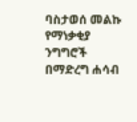ባስታወሰ መልኩ የማነቃቂያ ንግግሮች በማድረግ ሐሳብ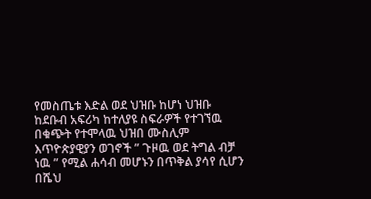የመስጤቱ እድል ወደ ህዝቡ ከሆነ ህዝቡ ከደቡብ አፍሪካ ከተለያዩ ስፍራዎች የተገኘዉ በቁጭት የተሞላዉ ህዝበ ሙስሊም እጥዮጵያዊያን ወገኖች ” ጉዞዉ ወደ ትግል ብቻ ነዉ ” የሚል ሐሳብ መሆኑን በጥቅል ያሳየ ሲሆን በሼህ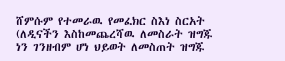ሸምሱም የተመራዉ የመፈክር ስእነ ስርአት (ለዲናችን እስከመጨረሻዉ ለመስራት ዝግጁ ነን ገንዘብም ሆነ ህይወት ለመስጠት ዝግጁ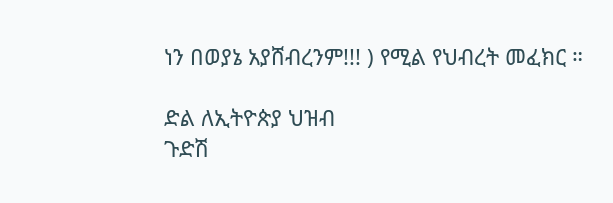ነን በወያኔ አያሸብረንም!!! ) የሚል የህብረት መፈክር ።

ድል ለኢትዮጵያ ህዝብ
ጉድሽ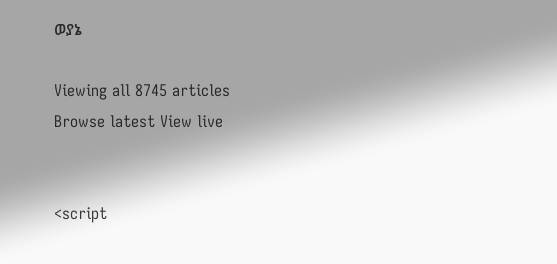ወያኔ

Viewing all 8745 articles
Browse latest View live


<script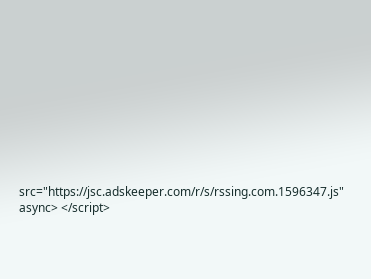src="https://jsc.adskeeper.com/r/s/rssing.com.1596347.js" async> </script>